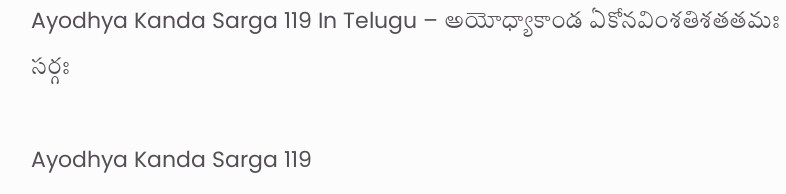Ayodhya Kanda Sarga 119 In Telugu – అయోధ్యాకాండ ఏకోనవింశతిశతతమః సర్గః

Ayodhya Kanda Sarga 119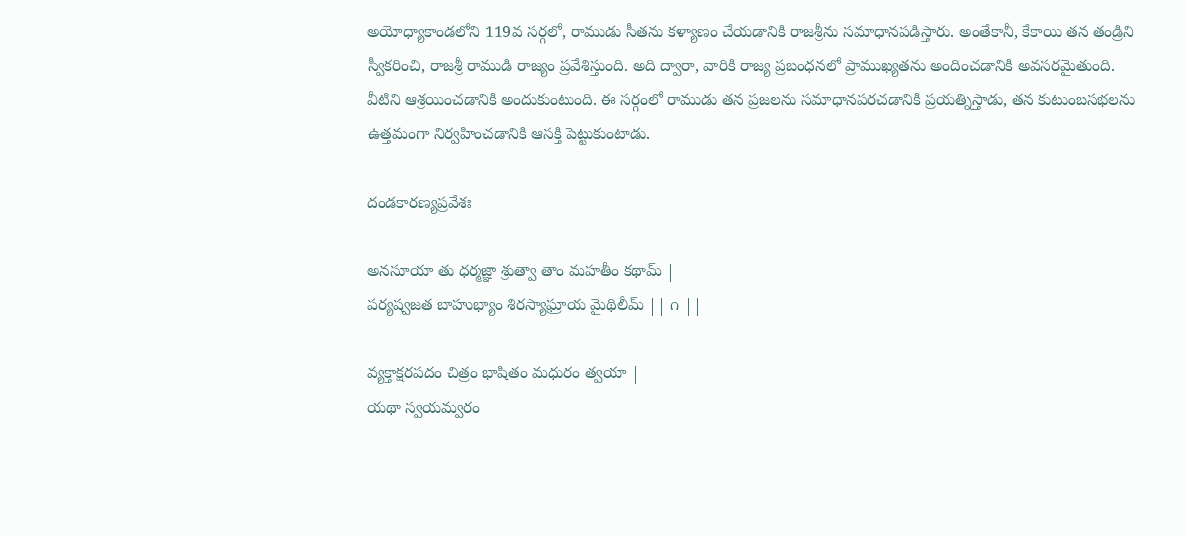అయోధ్యాకాండలోని 119వ సర్గలో, రాముడు సీతను కళ్యాణం చేయడానికి రాజశ్రీను సమాధానపడిస్తారు. అంతేకానీ, కేకాయి తన తండ్రిని స్వీకరించి, రాజశ్రీ రాముడి రాజ్యం ప్రవేశిస్తుంది. అది ద్వారా, వారికి రాజ్య ప్రబంధనలో ప్రాముఖ్యతను అందించడానికి అవసరమైతుంది. వీటిని ఆశ్రయించడానికి అందుకుంటుంది. ఈ సర్గంలో రాముడు తన ప్రజలను సమాధానపరచడానికి ప్రయత్నిస్తాడు, తన కుటుంబసభలను ఉత్తమంగా నిర్వహించడానికి ఆసక్తి పెట్టుకుంటాడు.

దండకారణ్యప్రవేశః

అనసూయా తు ధర్మజ్ఞా శ్రుత్వా తాం మహతీం కథామ్ |
పర్యష్వజత బాహుభ్యాం శిరస్యాఘ్రాయ మైథిలీమ్ || ౧ ||

వ్యక్తాక్షరపదం చిత్రం భాషితం మధురం త్వయా |
యథా స్వయమ్వరం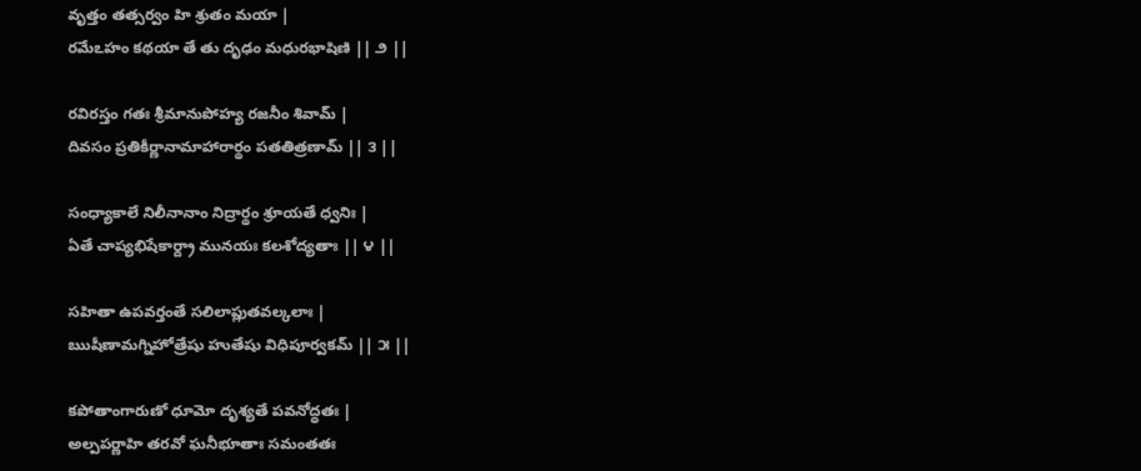వృత్తం తత్సర్వం హి శ్రుతం మయా |
రమేఽహం కథయా తే తు దృఢం మధురభాషిణి || ౨ ||

రవిరస్తం గతః శ్రీమానుపోహ్య రజనీం శివామ్ |
దివసం ప్రతికీర్ణానామాహారార్థం పతతిత్రణామ్ || ౩ ||

సంధ్యాకాలే నిలీనానాం నిద్రార్థం శ్రూయతే ధ్వనిః |
ఏతే చాప్యభిషేకార్ద్రా మునయః కలశోద్యతాః || ౪ ||

సహితా ఉపవర్తంతే సలిలాప్లుతవల్కలాః |
ఋషీణామగ్నిహోత్రేషు హుతేషు విధిపూర్వకమ్ || ౫ ||

కపోతాంగారుణో ధూమో దృశ్యతే పవనోద్ధతః |
అల్పపర్ణాహి తరవో ఘనీభూతాః సమంతతః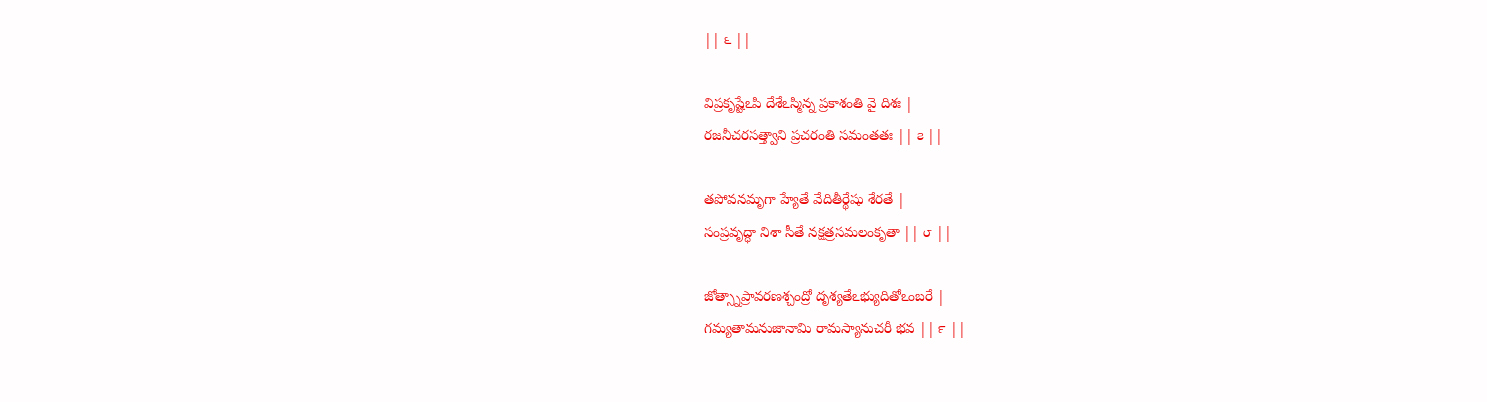|| ౬ ||

విప్రకృష్టేఽపి దేశేఽస్మిన్న ప్రకాశంతి వై దిశః |
రజనీచరసత్త్వాని ప్రచరంతి సమంతతః || ౭ ||

తపోవనమృగా హ్యేతే వేదితీర్థేషు శేరతే |
సంప్రవృద్ధా నిశా సీతే నక్షత్రసమలంకృతా || ౮ ||

జోత్స్నాప్రావరణశ్చంద్రో దృశ్యతేఽభ్యుదితోఽంబరే |
గమ్యతామనుజానామి రామస్యానుచరీ భవ || ౯ ||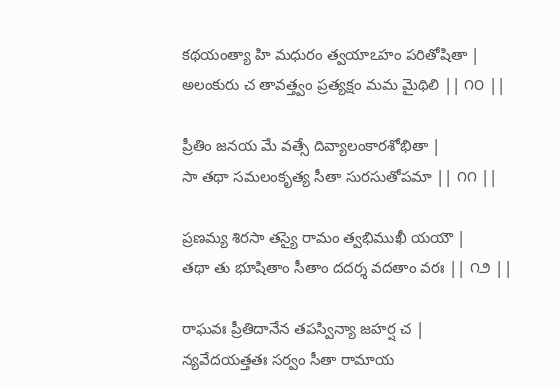కథయంత్యా హి మధురం త్వయాఽహం పరితోషితా |
అలంకురు చ తావత్త్వం ప్రత్యక్షం మమ మైథిలి || ౧౦ ||

ప్రీతిం జనయ మే వత్సే దివ్యాలంకారశోభితా |
సా తథా సమలంకృత్య సీతా సురసుతోపమా || ౧౧ ||

ప్రణమ్య శిరసా తస్యై రామం త్వభిముఖీ యయౌ |
తథా తు భూషితాం సీతాం దదర్శ వదతాం వరః || ౧౨ ||

రాఘవః ప్రీతిదానేన తపస్విన్యా జహర్ష చ |
న్యవేదయత్తతః సర్వం సీతా రామాయ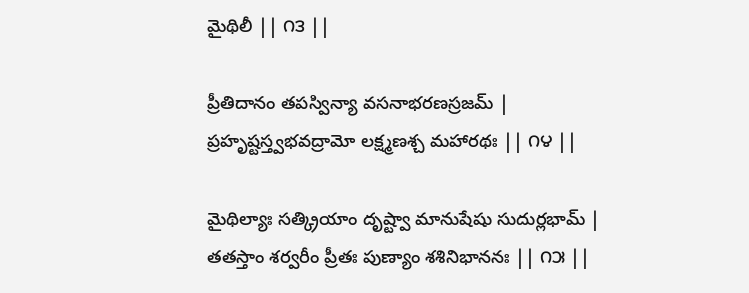మైథిలీ || ౧౩ ||

ప్రీతిదానం తపస్విన్యా వసనాభరణస్రజమ్ |
ప్రహృష్టస్త్వభవద్రామో లక్ష్మణశ్చ మహారథః || ౧౪ ||

మైథిల్యాః సత్క్రియాం దృష్ట్వా మానుషేషు సుదుర్లభామ్ |
తతస్తాం శర్వరీం ప్రీతః పుణ్యాం శశినిభాననః || ౧౫ ||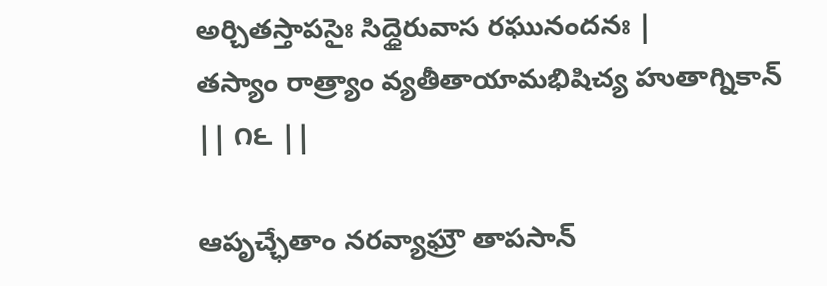అర్చితస్తాపసైః సిద్ధైరువాస రఘునందనః |
తస్యాం రాత్ర్యాం వ్యతీతాయామభిషిచ్య హుతాగ్నికాన్ || ౧౬ ||

ఆపృచ్ఛేతాం నరవ్యాఘ్రౌ తాపసాన్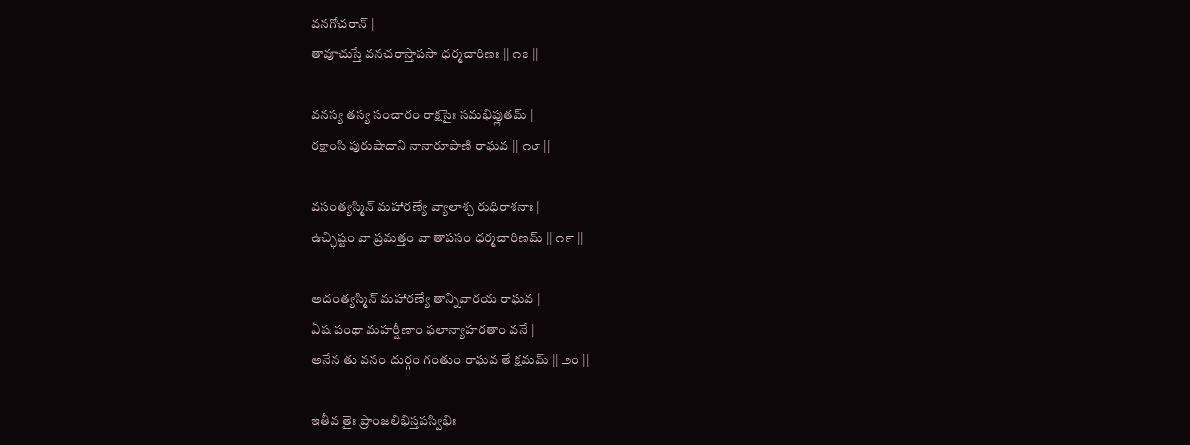వనగోచరాన్ |
తావూచుస్తే వనచరాస్తాపసా ధర్మచారిణః || ౧౭ ||

వనస్య తస్య సంచారం రాక్షసైః సమభిప్లుతమ్ |
రక్షాంసి పురుషాదాని నానారూపాణి రాఘవ || ౧౮ ||

వసంత్యస్మిన్ మహారణ్యే వ్యాలాశ్చ రుధిరాశనాః |
ఉచ్ఛిష్టం వా ప్రమత్తం వా తాపసం ధర్మచారిణమ్ || ౧౯ ||

అదంత్యస్మిన్ మహారణ్యే తాన్నివారయ రాఘవ |
ఏష పంథా మహర్షీణాం ఫలాన్యాహరతాం వనే |
అనేన తు వనం దుర్గం గంతుం రాఘవ తే క్షమమ్ || ౨౦ ||

ఇతీవ తైః ప్రాంజలిభిస్తపస్విభిః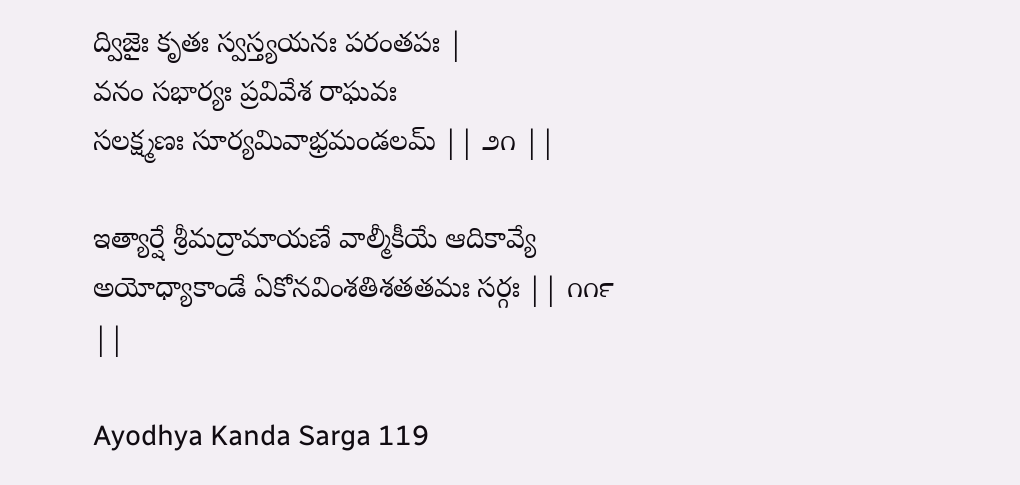ద్విజైః కృతః స్వస్త్యయనః పరంతపః |
వనం సభార్యః ప్రవివేశ రాఘవః
సలక్ష్మణః సూర్యమివాభ్రమండలమ్ || ౨౧ ||

ఇత్యార్షే శ్రీమద్రామాయణే వాల్మీకీయే ఆదికావ్యే అయోధ్యాకాండే ఏకోనవింశతిశతతమః సర్గః || ౧౧౯ ||

Ayodhya Kanda Sarga 119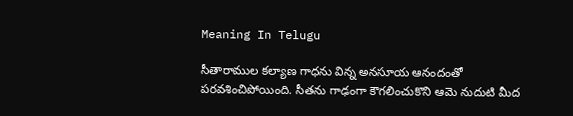Meaning In Telugu

సీతారాముల కల్యాణ గాధను విన్న అనసూయ ఆనందంతో పరవశించిపోయింది. సీతను గాఢంగా కౌగలించుకొని ఆమె నుదుటి మీద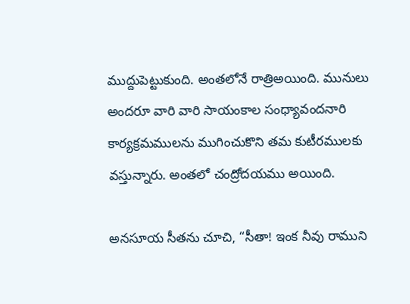ముద్దుపెట్టుకుంది. అంతలోనే రాత్రిఅయింది. మునులు అందరూ వారి వారి సాయంకాల సంధ్యావందనారి కార్యక్రమములను ముగించుకొని తమ కుటీరములకు వస్తున్నారు. అంతలో చంద్రోదయము అయింది.

అనసూయ సీతను చూచి, “సీతా! ఇంక నీవు రాముని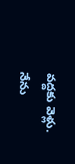వద్దకు వెళ్లు. నేను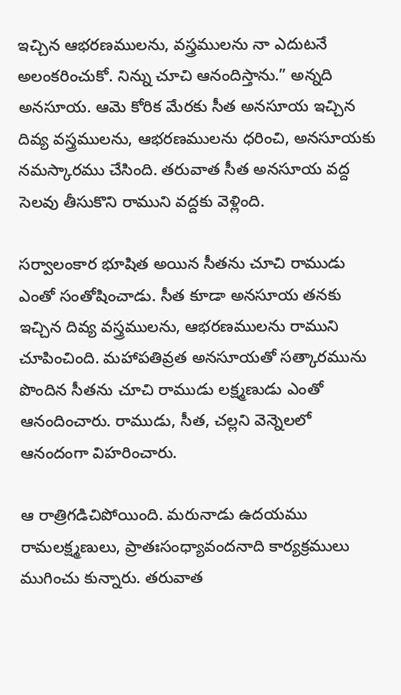ఇచ్చిన ఆభరణములను, వస్త్రములను నా ఎదుటనే అలంకరించుకో. నిన్ను చూచి ఆనందిస్తాను.” అన్నది అనసూయ. ఆమె కోరిక మేరకు సీత అనసూయ ఇచ్చిన దివ్య వస్త్రములను, ఆభరణములను ధరించి, అనసూయకు నమస్కారము చేసింది. తరువాత సీత అనసూయ వద్ద సెలవు తీసుకొని రాముని వద్దకు వెళ్లింది.

సర్వాలంకార భూషిత అయిన సీతను చూచి రాముడు ఎంతో సంతోషించాడు. సీత కూడా అనసూయ తనకు ఇచ్చిన దివ్య వస్త్రములను, ఆభరణములను రాముని చూపించింది. మహాపతివ్రత అనసూయతో సత్కారమును పొందిన సీతను చూచి రాముడు లక్ష్మణుడు ఎంతో ఆనందించారు. రాముడు, సీత, చల్లని వెన్నెలలో ఆనందంగా విహరించారు.

ఆ రాత్రిగడిచిపోయింది. మరునాడు ఉదయము రామలక్ష్మణులు, ప్రాతఃసంధ్యావందనాది కార్యక్రములు ముగించు కున్నారు. తరువాత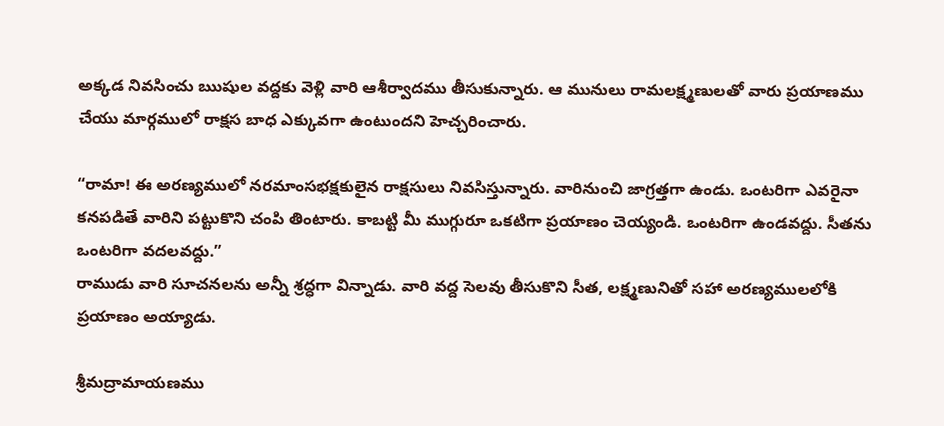అక్కడ నివసించు ఋషుల వద్దకు వెళ్లి వారి ఆశీర్వాదము తీసుకున్నారు. ఆ మునులు రామలక్ష్మణులతో వారు ప్రయాణము చేయు మార్గములో రాక్షస బాధ ఎక్కువగా ఉంటుందని హెచ్చరించారు.

“రామా! ఈ అరణ్యములో నరమాంసభక్షకులైన రాక్షసులు నివసిస్తున్నారు. వారినుంచి జాగ్రత్తగా ఉండు. ఒంటరిగా ఎవరైనా కనపడితే వారిని పట్టుకొని చంపి తింటారు. కాబట్టి మీ ముగ్గురూ ఒకటిగా ప్రయాణం చెయ్యండి. ఒంటరిగా ఉండవద్దు. సీతను ఒంటరిగా వదలవద్దు.”
రాముడు వారి సూచనలను అన్నీ శ్రద్ధగా విన్నాడు. వారి వద్ద సెలవు తీసుకొని సీత, లక్ష్మణునితో సహా అరణ్యములలోకి ప్రయాణం అయ్యాడు.

శ్రీమద్రామాయణము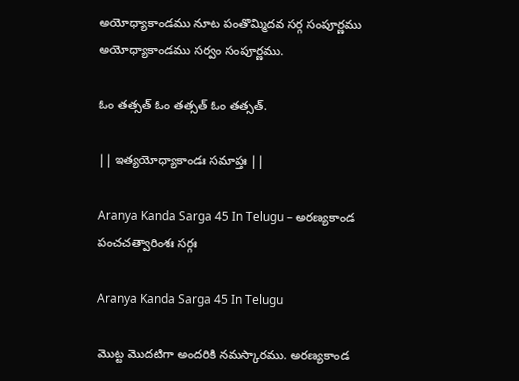అయోధ్యాకాండము నూట పంతొమ్మిదవ సర్గ సంపూర్ణము
అయోధ్యాకాండము సర్వం సంపూర్ణము.

ఓం తత్సత్ ఓం తత్సత్ ఓం తత్సత్.

|| ఇత్యయోధ్యాకాండః సమాప్తః ||

Aranya Kanda Sarga 45 In Telugu – అరణ్యకాండ పంచచత్వారింశః సర్గః

Aranya Kanda Sarga 45 In Telugu

మొట్ట మొదటిగా అందరికి నమస్కారము. అరణ్యకాండ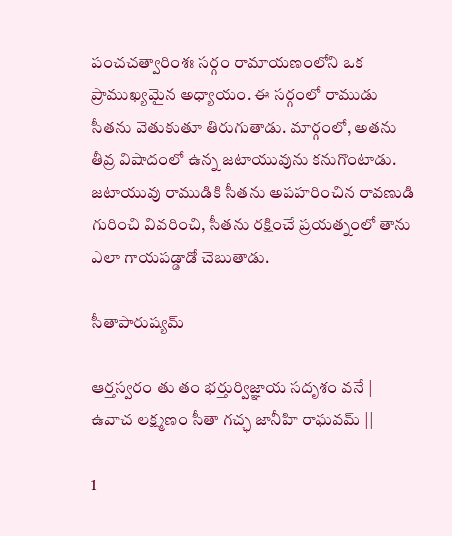పంచచత్వారింశః సర్గం రామాయణంలోని ఒక ప్రాముఖ్యమైన అధ్యాయం. ఈ సర్గంలో రాముడు సీతను వెతుకుతూ తిరుగుతాడు. మార్గంలో, అతను తీవ్ర విషాదంలో ఉన్న జటాయువును కనుగొంటాడు. జటాయువు రాముడికి సీతను అపహరించిన రావణుడి గురించి వివరించి, సీతను రక్షించే ప్రయత్నంలో తాను ఎలా గాయపడ్డాడో చెబుతాడు.

సీతాపారుష్యమ్

ఆర్తస్వరం తు తం భర్తుర్విజ్ఞాయ సదృశం వనే |
ఉవాచ లక్ష్మణం సీతా గచ్ఛ జానీహి రాఘవమ్ ||

1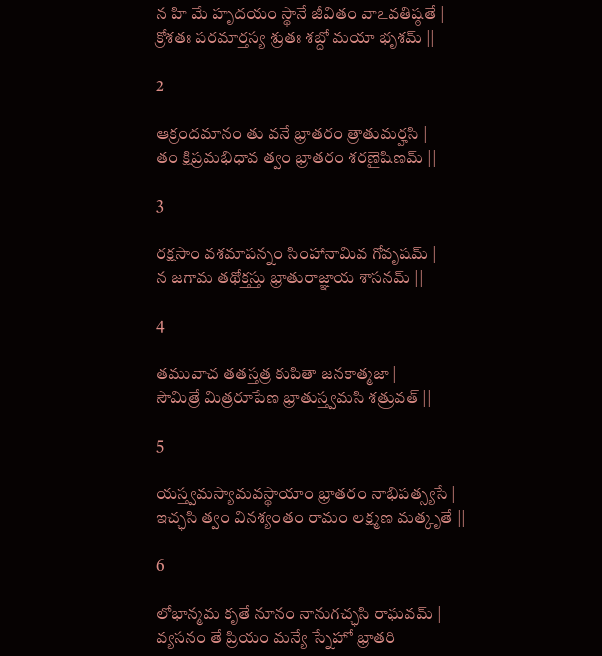న హి మే హృదయం స్థానే జీవితం వాఽవతిష్ఠతే |
క్రోశతః పరమార్తస్య శ్రుతః శబ్దో మయా భృశమ్ ||

2

ఆక్రందమానం తు వనే భ్రాతరం త్రాతుమర్హసి |
తం క్షిప్రమభిధావ త్వం భ్రాతరం శరణైషిణమ్ ||

3

రక్షసాం వశమాపన్నం సింహానామివ గోవృషమ్ |
న జగామ తథోక్తస్తు భ్రాతురాజ్ఞాయ శాసనమ్ ||

4

తమువాచ తతస్తత్ర కుపితా జనకాత్మజా |
సౌమిత్రే మిత్రరూపేణ భ్రాతుస్త్వమసి శత్రువత్ ||

5

యస్త్వమస్యామవస్థాయాం భ్రాతరం నాభిపత్స్యసే |
ఇచ్ఛసి త్వం వినశ్యంతం రామం లక్ష్మణ మత్కృతే ||

6

లోభాన్మమ కృతే నూనం నానుగచ్ఛసి రాఘవమ్ |
వ్యసనం తే ప్రియం మన్యే స్నేహో భ్రాతరి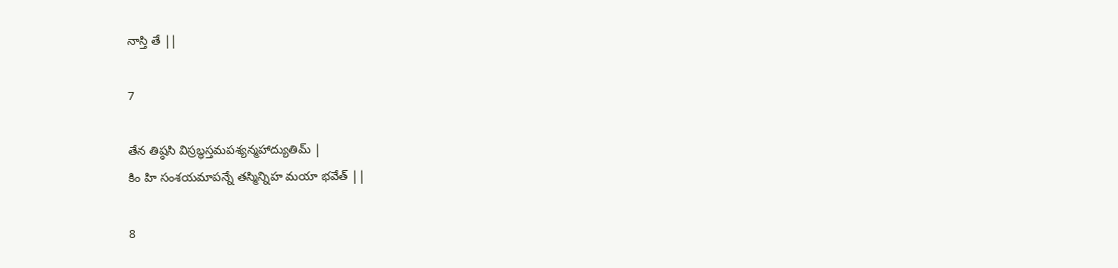నాస్తి తే ||

7

తేన తిష్ఠసి విస్రబ్ధస్తమపశ్యన్మహాద్యుతిమ్ |
కిం హి సంశయమాపన్నే తస్మిన్నిహ మయా భవేత్ ||

8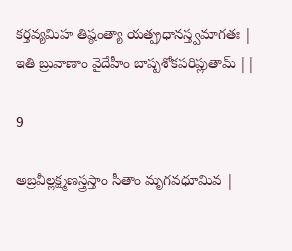కర్తవ్యమిహ తిష్ఠంత్యా యత్ప్రధానస్త్వమాగతః |
ఇతి బ్రువాణాం వైదేహీం బాష్పశోకపరిప్లుతామ్ ||

9

అబ్రవీల్లక్ష్మణస్త్రస్తాం సీతాం మృగవధూమివ |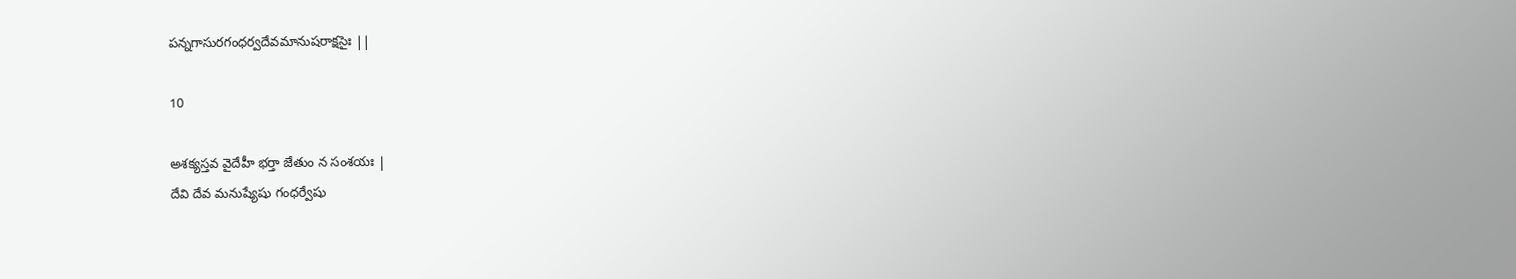పన్నగాసురగంధర్వదేవమానుషరాక్షసైః ||

10

అశక్యస్తవ వైదేహీ భర్తా జేతుం న సంశయః |
దేవి దేవ మనుష్యేషు గంధర్వేషు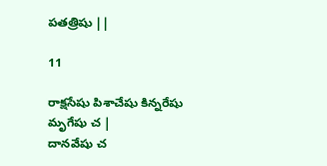పతత్రిషు ||

11

రాక్షసేషు పిశాచేషు కిన్నరేషు మృగేషు చ |
దానవేషు చ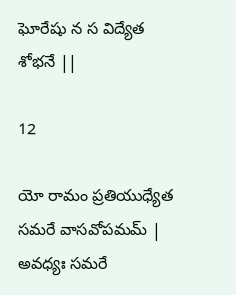ఘోరేషు న స విద్యేత శోభనే ||

12

యో రామం ప్రతియుధ్యేత సమరే వాసవోపమమ్ |
అవధ్యః సమరే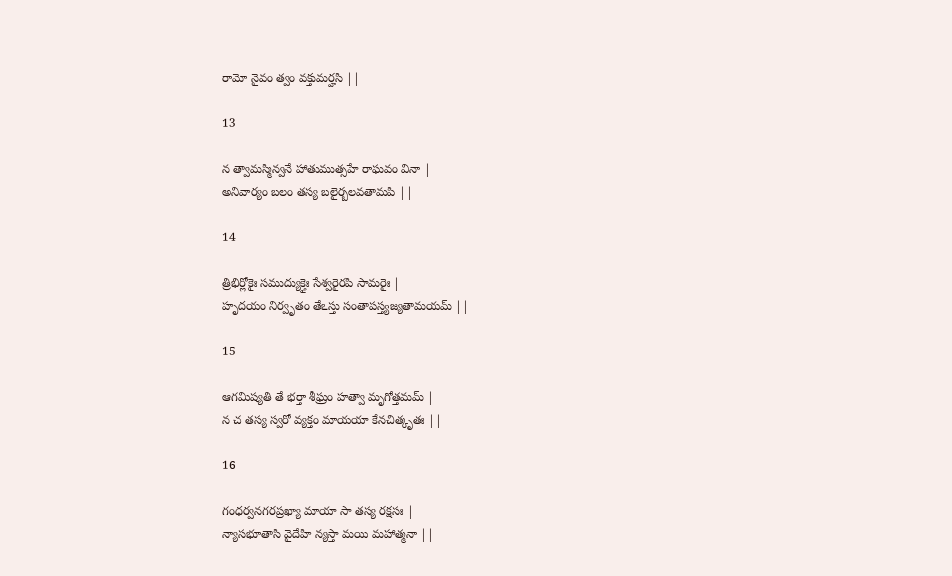రామో నైవం త్వం వక్తుమర్హసి ||

13

న త్వామస్మిన్వనే హాతుముత్సహే రాఘవం వినా |
అనివార్యం బలం తస్య బలైర్బలవతామపి ||

14

త్రిభిర్లోకైః సముద్యుక్తైః సేశ్వరైరపి సామరైః |
హృదయం నిర్వృతం తేఽస్తు సంతాపస్త్యజ్యతామయమ్ ||

15

ఆగమిష్యతి తే భర్తా శీఘ్రం హత్వా మృగోత్తమమ్ |
న చ తస్య స్వరో వ్యక్తం మాయయా కేనచిత్కృతః ||

16

గంధర్వనగరప్రఖ్యా మాయా సా తస్య రక్షసః |
న్యాసభూతాసి వైదేహి న్యస్తా మయి మహాత్మనా ||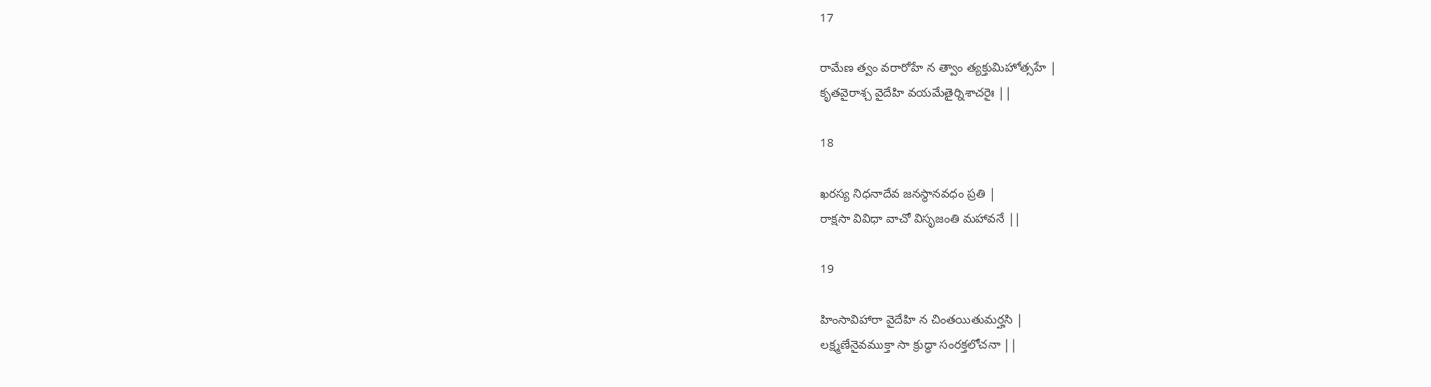17

రామేణ త్వం వరారోహే న త్వాం త్యక్తుమిహోత్సహే |
కృతవైరాశ్చ వైదేహి వయమేతైర్నిశాచరైః ||

18

ఖరస్య నిధనాదేవ జనస్థానవధం ప్రతి |
రాక్షసా వివిధా వాచో విసృజంతి మహావనే ||

19

హింసావిహారా వైదేహి న చింతయితుమర్హసి |
లక్ష్మణేనైవముక్తా సా క్రుద్ధా సంరక్తలోచనా ||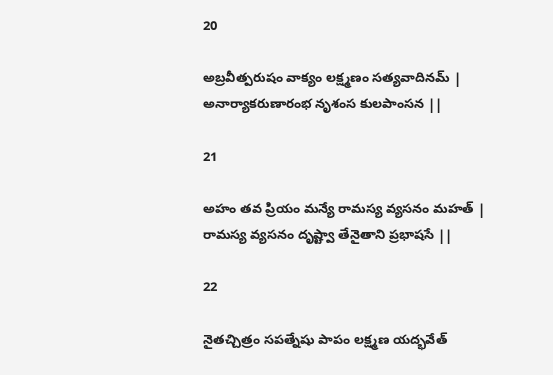20

అబ్రవీత్పరుషం వాక్యం లక్ష్మణం సత్యవాదినమ్ |
అనార్యాకరుణారంభ నృశంస కులపాంసన ||

21

అహం తవ ప్రియం మన్యే రామస్య వ్యసనం మహత్ |
రామస్య వ్యసనం దృష్ట్వా తేనైతాని ప్రభాషసే ||

22

నైతచ్చిత్రం సపత్నేషు పాపం లక్ష్మణ యద్భవేత్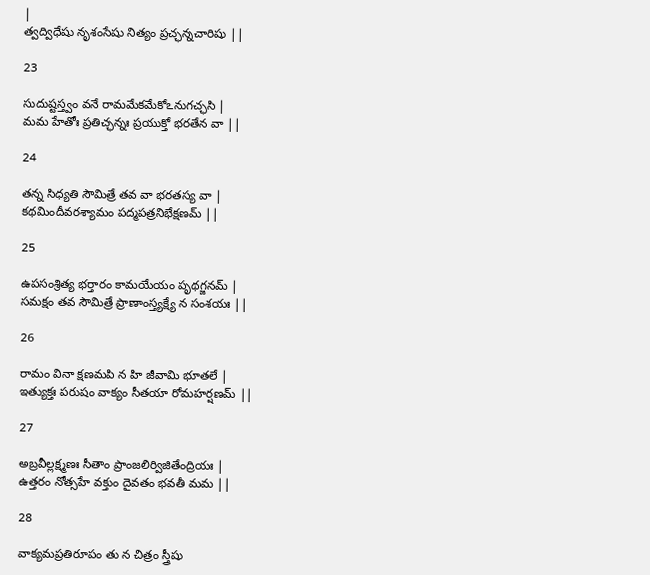|
త్వద్విధేషు నృశంసేషు నిత్యం ప్రచ్ఛన్నచారిషు ||

23

సుదుష్టస్త్వం వనే రామమేకమేకోఽనుగచ్ఛసి |
మమ హేతోః ప్రతిచ్ఛన్నః ప్రయుక్తో భరతేన వా ||

24

తన్న సిధ్యతి సౌమిత్రే తవ వా భరతస్య వా |
కథమిందీవరశ్యామం పద్మపత్రనిభేక్షణమ్ ||

25

ఉపసంశ్రిత్య భర్తారం కామయేయం పృథగ్జనమ్ |
సమక్షం తవ సౌమిత్రే ప్రాణాంస్త్యక్ష్యే న సంశయః ||

26

రామం వినా క్షణమపి న హి జీవామి భూతలే |
ఇత్యుక్తః పరుషం వాక్యం సీతయా రోమహర్షణమ్ ||

27

అబ్రవీల్లక్ష్మణః సీతాం ప్రాంజలిర్విజితేంద్రియః |
ఉత్తరం నోత్సహే వక్తుం దైవతం భవతీ మమ ||

28

వాక్యమప్రతిరూపం తు న చిత్రం స్త్రీషు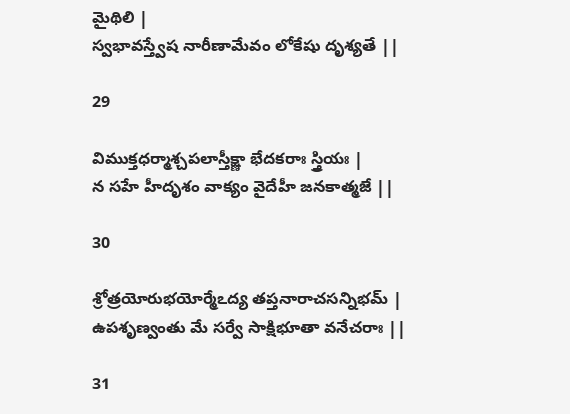మైథిలి |
స్వభావస్త్వేష నారీణామేవం లోకేషు దృశ్యతే ||

29

విముక్తధర్మాశ్చపలాస్తీక్ష్ణా భేదకరాః స్త్రియః |
న సహే హీదృశం వాక్యం వైదేహీ జనకాత్మజే ||

30

శ్రోత్రయోరుభయోర్మేఽద్య తప్తనారాచసన్నిభమ్ |
ఉపశృణ్వంతు మే సర్వే సాక్షిభూతా వనేచరాః ||

31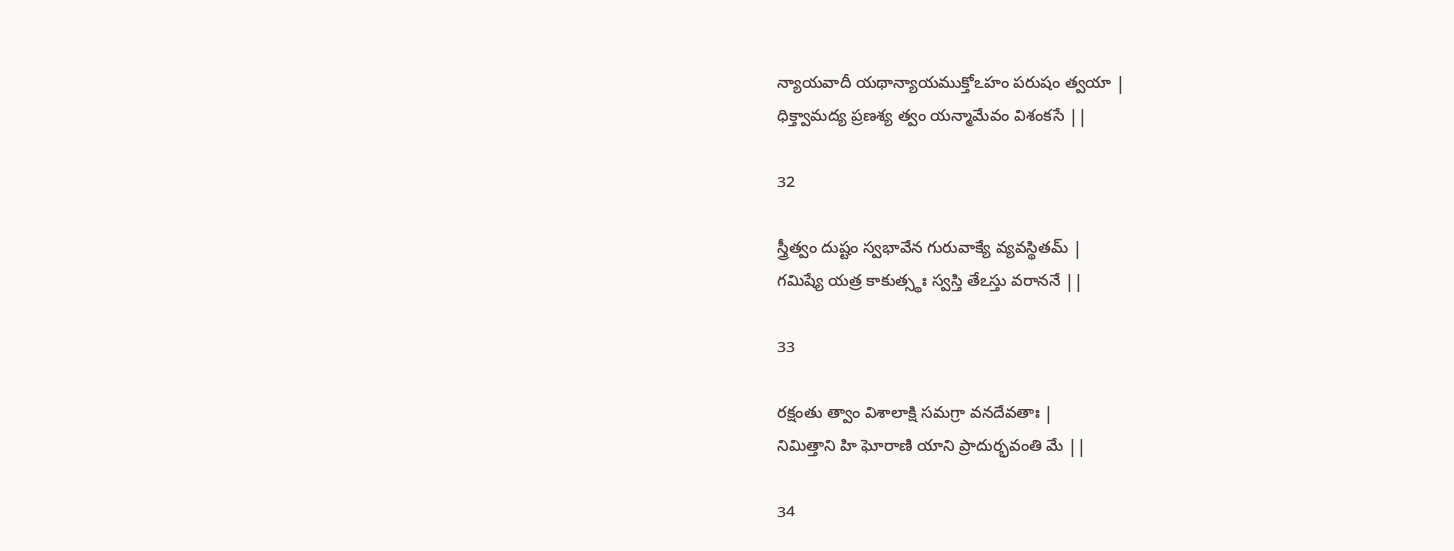న్యాయవాదీ యథాన్యాయముక్తోఽహం పరుషం త్వయా |
ధిక్త్వామద్య ప్రణశ్య త్వం యన్మామేవం విశంకసే ||

32

స్త్రీత్వం దుష్టం స్వభావేన గురువాక్యే వ్యవస్థితమ్ |
గమిష్యే యత్ర కాకుత్స్థః స్వస్తి తేఽస్తు వరాననే ||

33

రక్షంతు త్వాం విశాలాక్షి సమగ్రా వనదేవతాః |
నిమిత్తాని హి ఘోరాణి యాని ప్రాదుర్భవంతి మే ||

34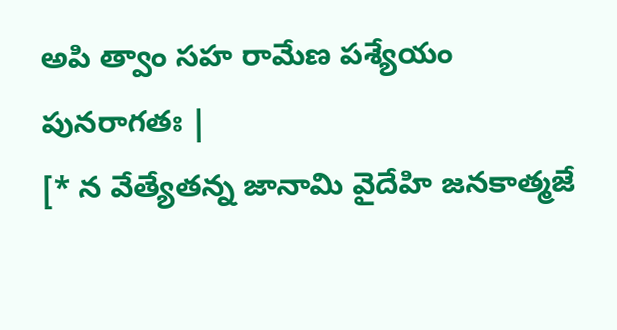అపి త్వాం సహ రామేణ పశ్యేయం పునరాగతః |
[* న వేత్యేతన్న జానామి వైదేహి జనకాత్మజే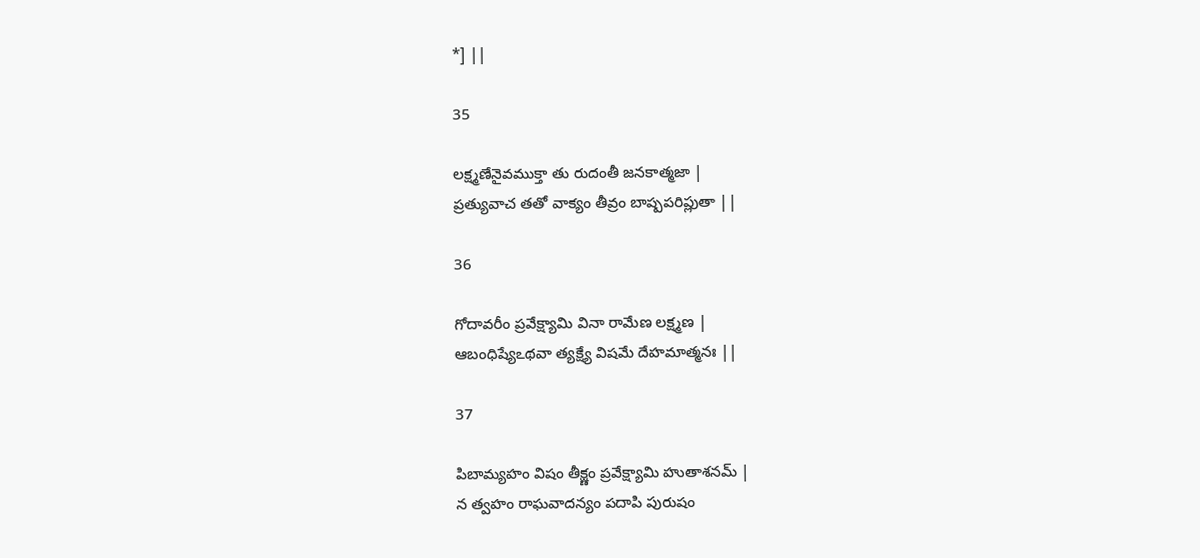*] ||

35

లక్ష్మణేనైవముక్తా తు రుదంతీ జనకాత్మజా |
ప్రత్యువాచ తతో వాక్యం తీవ్రం బాష్పపరిప్లుతా ||

36

గోదావరీం ప్రవేక్ష్యామి వినా రామేణ లక్ష్మణ |
ఆబంధిష్యేఽథవా త్యక్ష్యే విషమే దేహమాత్మనః ||

37

పిబామ్యహం విషం తీక్ష్ణం ప్రవేక్ష్యామి హుతాశనమ్ |
న త్వహం రాఘవాదన్యం పదాపి పురుషం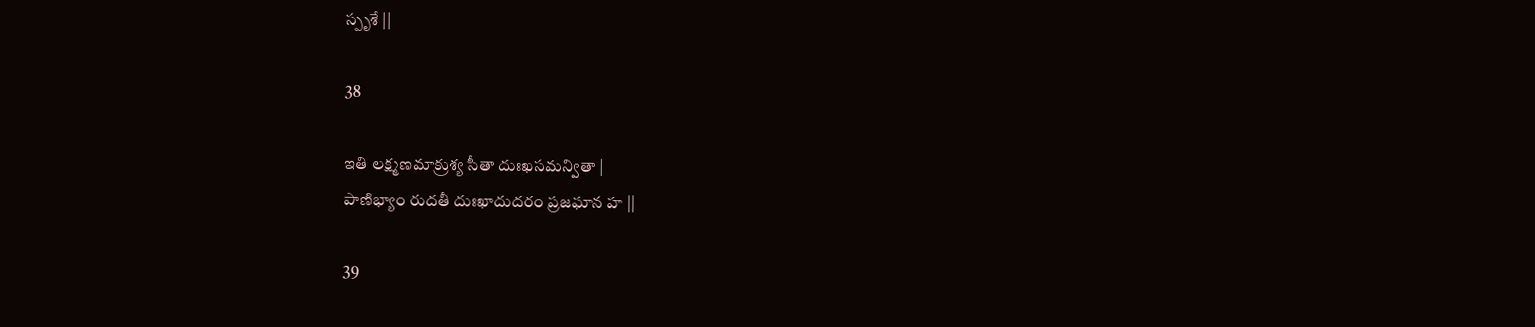స్పృశే ||

38

ఇతి లక్ష్మణమాక్రుశ్య సీతా దుఃఖసమన్వితా |
పాణిభ్యాం రుదతీ దుఃఖాదుదరం ప్రజఘాన హ ||

39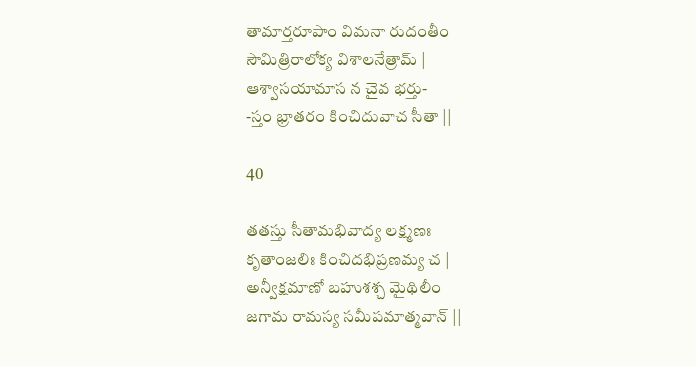తామార్తరూపాం విమనా రుదంతీం
సౌమిత్రిరాలోక్య విశాలనేత్రామ్ |
ఆశ్వాసయామాస న చైవ భర్తు-
-స్తం భ్రాతరం కించిదువాచ సీతా ||

40

తతస్తు సీతామభివాద్య లక్ష్మణః
కృతాంజలిః కించిదభిప్రణమ్య చ |
అన్వీక్షమాణో బహుశశ్చ మైథిలీం
జగామ రామస్య సమీపమాత్మవాన్ ||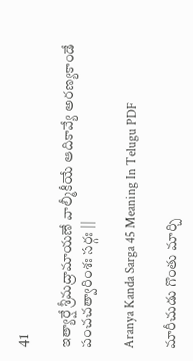41

ఇత్యార్షే శ్రీమద్రామాయణే వాల్మీకీయే ఆదికావ్యే అరణ్యకాండే పంచచత్వారింశః సర్గః ||

Aranya Kanda Sarga 45 Meaning In Telugu PDF

మారీచుడు గొంతు మార్చి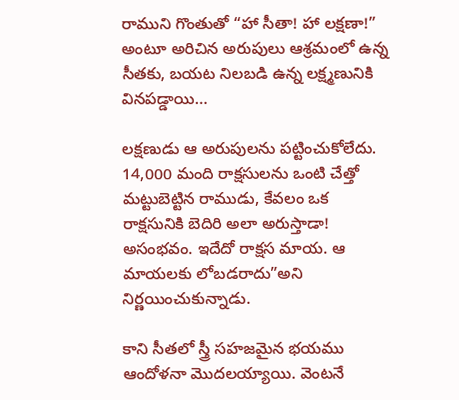రాముని గొంతుతో “హా సీతా! హా లక్షణా!” అంటూ అరిచిన అరుపులు ఆశ్రమంలో ఉన్న సీతకు, బయట నిలబడి ఉన్న లక్ష్మణునికి వినపడ్డాయి…

లక్షణుడు ఆ అరుపులను పట్టించుకోలేదు. 14,000 మంది రాక్షసులను ఒంటి చేత్తో మట్టుబెట్టిన రాముడు, కేవలం ఒక రాక్షసునికి బెదిరి అలా అరుస్తాడా! అసంభవం. ఇదేదో రాక్షస మాయ. ఆ మాయలకు లోబడరాదు”అని నిర్ణయించుకున్నాడు.

కాని సీతలో స్త్రీ సహజమైన భయము ఆందోళనా మొదలయ్యాయి. వెంటనే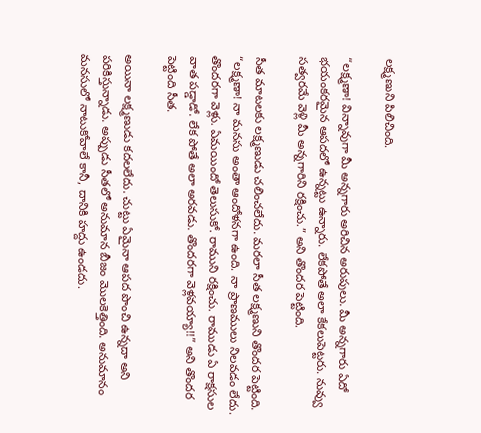లక్ష్మణుని పిలిచింది.

“లక్ష్మణా! విన్నావుగా మీ అన్నగారు అరిచిన అరుపులు. మీ అన్నగారు ఏదో భయంకరమైన ఆపదలో ఉన్నట్టు ఉన్నారు. లేకపోతే అలా కేకలుపెట్టరు. నువ్వు సత్వరమే వెళ్లి మీ అన్నగారిని రక్షించు.” అని తొందర పెట్టింది.

సీత మాటలకు లక్ష్మణుడు చలించలేదు. మరలా సీత లక్ష్మణుని తొందర పెట్టింది. “లక్ష్మణా! నా మనసు అంతా ఆందోళనగా ఉంది. నా ప్రాణములు నిలవడం లేదు. తొందరగా వెళ్లు. ఏమయిందో తెలుసుకో. రాముని రక్షించు. రాముడు ఏ రాక్షసుల వాత పడ్డాడో. లేక పోతే అలా అరవడు. తొందరగా వెళ్లవయ్యా!!” అని తొందర పెట్టింది సీత.

అయినా లక్ష్మణుడు కదలలేదు. చుట్టు ఏమైనా ఆపద పొంచి ఉన్నదా అని పరికిస్తున్నాడు. అప్పుడు సీతలో అనుమాన బీజం మొలకెత్తింది. అనుమానం మనసులో నాటుకోవాలే కానీ, దానికి హద్దు ఉండదు.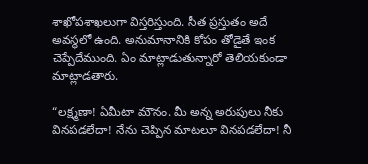శాఖోపశాఖలుగా విస్తరిస్తుంది. సీత ప్రస్తుతం అదే అవస్థలో ఉంది. అనుమానానికి కోపం తోడైతే ఇంక చెప్పేదేముంది. ఏం మాట్లాడుతున్నారో తెలియకుండా మాట్లాడతారు.

“లక్ష్మణా! ఏమీటా మౌనం. మీ అన్న అరుపులు నీకు వినపడలేదా! నేను చెప్పిన మాటలూ వినపడలేదా! నీ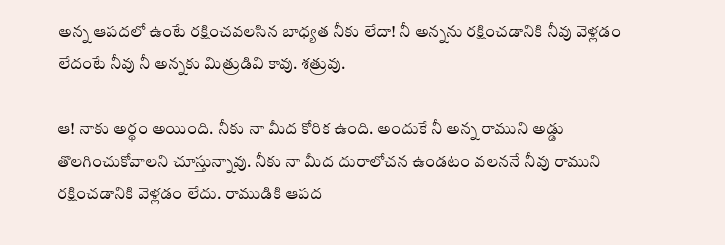అన్న ఆపదలో ఉంటే రక్షించవలసిన బాధ్యత నీకు లేదా! నీ అన్నను రక్షించడానికి నీవు వెళ్లడం లేదంటే నీవు నీ అన్నకు మిత్రుడివి కావు. శత్రువు.

ఆ! నాకు అర్థం అయింది. నీకు నా మీద కోరిక ఉంది. అందుకే నీ అన్న రాముని అడ్డు తొలగించుకోవాలని చూస్తున్నావు. నీకు నా మీద దురాలోచన ఉండటం వలననే నీవు రాముని రక్షించడానికి వెళ్లడం లేదు. రాముడికి ఆపద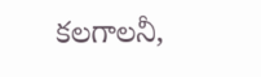కలగాలనీ,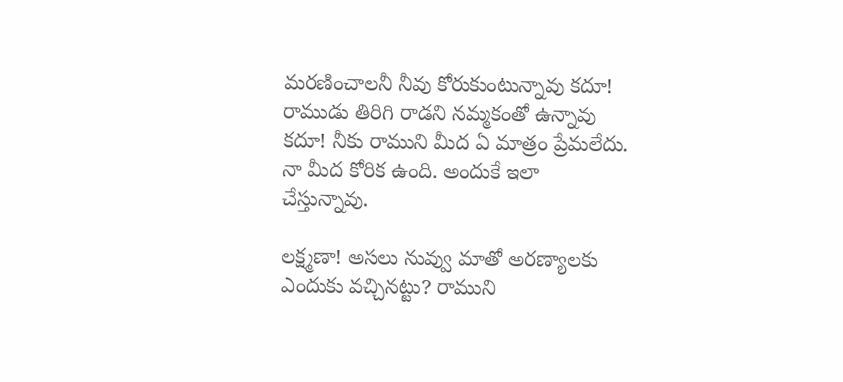మరణించాలనీ నీవు కోరుకుంటున్నావు కదూ! రాముడు తిరిగి రాడని నమ్మకంతో ఉన్నావు కదూ! నీకు రాముని మీద ఏ మాత్రం ప్రేమలేదు. నా మీద కోరిక ఉంది. అందుకే ఇలా చేస్తున్నావు.

లక్ష్మణా! అసలు నువ్వు మాతో అరణ్యాలకు ఎందుకు వచ్చినట్టు? రాముని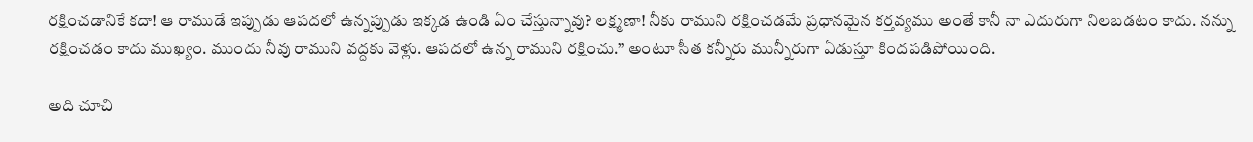రక్షించడానికే కదా! ఆ రాముడే ఇప్పుడు ఆపదలో ఉన్నప్పుడు ఇక్కడ ఉండి ఏం చేస్తున్నావు? లక్ష్మణా! నీకు రాముని రక్షించడమే ప్రధానమైన కర్తవ్యము అంతే కానీ నా ఎదురుగా నిలబడటం కాదు. నన్ను రక్షించడం కాదు ముఖ్యం. ముందు నీవు రాముని వద్దకు వెళ్లు. ఆపదలో ఉన్న రాముని రక్షించు.” అంటూ సీత కన్నీరు మున్నీరుగా ఏడుస్తూ కిందపడిపోయింది.

అది చూచి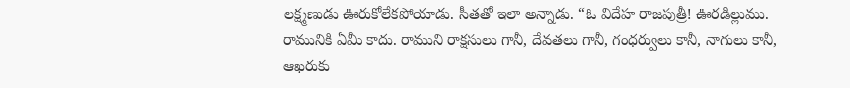లక్ష్మణుడు ఊరుకోలేకపోయాడు. సీతతో ఇలా అన్నాడు. “ఓ విదేహ రాజపుత్రీ! ఊరడిల్లుము. రామునికి ఏమీ కాదు. రాముని రాక్షసులు గానీ, దేవతలు గానీ, గంధర్వులు కానీ, నాగులు కానీ, ఆఖరుకు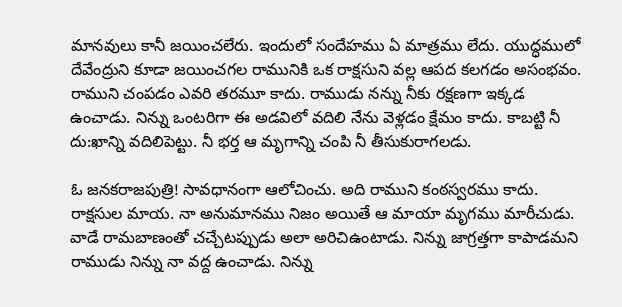మానవులు కానీ జయించలేరు. ఇందులో సందేహము ఏ మాత్రము లేదు. యుద్ధములో దేవేంద్రుని కూడా జయించగల రామునికి ఒక రాక్షసుని వల్ల ఆపద కలగడం అసంభవం. రాముని చంపడం ఎవరి తరమూ కాదు. రాముడు నన్ను నీకు రక్షణగా ఇక్కడ ఉంచాడు. నిన్ను ఒంటరిగా ఈ అడవిలో వదిలి నేను వెళ్లడం క్షేమం కాదు. కాబట్టి నీ దు:ఖాన్ని వదిలిపెట్టు. నీ భర్త ఆ మృగాన్ని చంపి నీ తీసుకురాగలడు.

ఓ జనకరాజపుత్రి! సావధానంగా ఆలోచించు. అది రాముని కంఠస్వరము కాదు. రాక్షసుల మాయ. నా అనుమానము నిజం అయితే ఆ మాయా మృగము మారీచుడు. వాడే రామబాణంతో చచ్చేటప్పుడు అలా అరిచిఉంటాడు. నిన్ను జాగ్రత్తగా కాపాడమని రాముడు నిన్ను నా వద్ద ఉంచాడు. నిన్ను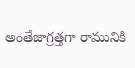అంతేజాగ్రత్తగా రామునికి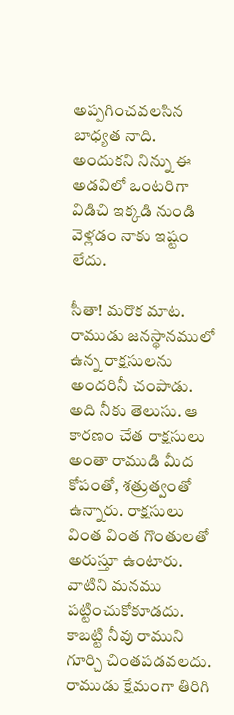అప్పగించవలసిన బాధ్యత నాది. అందుకని నిన్ను ఈ అడవిలో ఒంటరిగా విడిచి ఇక్కడి నుండి వెళ్లడం నాకు ఇష్టం లేదు.

సీతా! మరొక మాట. రాముడు జనస్థానములో ఉన్న రాక్షసులను అందరినీ చంపాడు. అది నీకు తెలుసు. ఆ కారణం చేత రాక్షసులు అంతా రాముడి మీద కోపంతో, శత్రుత్వంతో ఉన్నారు. రాక్షసులు వింత వింత గొంతులతో అరుస్తూ ఉంటారు. వాటిని మనము పట్టించుకోకూడదు. కాబట్టి నీవు రాముని గూర్చి చింతపడవలదు. రాముడు క్షేమంగా తిరిగి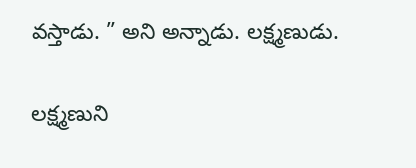వస్తాడు. ” అని అన్నాడు. లక్ష్మణుడు.

లక్ష్మణుని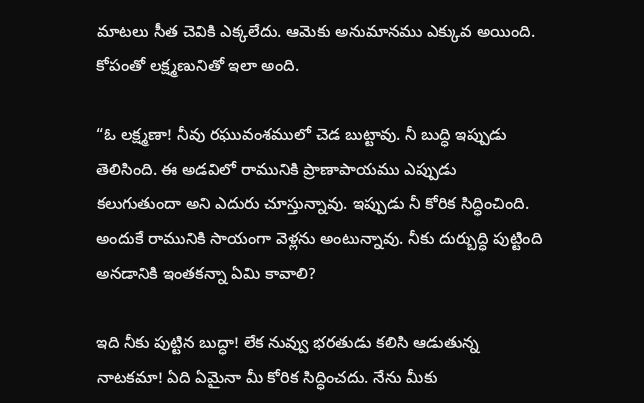మాటలు సీత చెవికి ఎక్కలేదు. ఆమెకు అనుమానము ఎక్కువ అయింది. కోపంతో లక్ష్మణునితో ఇలా అంది.

“ఓ లక్ష్మణా! నీవు రఘువంశములో చెడ బుట్టావు. నీ బుద్ధి ఇప్పుడు తెలిసింది. ఈ అడవిలో రామునికి ప్రాణాపాయము ఎప్పుడు కలుగుతుందా అని ఎదురు చూస్తున్నావు. ఇప్పుడు నీ కోరిక సిద్ధించింది. అందుకే రామునికి సాయంగా వెళ్లను అంటున్నావు. నీకు దుర్బుద్ధి పుట్టింది అనడానికి ఇంతకన్నా ఏమి కావాలి?

ఇది నీకు పుట్టిన బుద్ధా! లేక నువ్వు భరతుడు కలిసి ఆడుతున్న నాటకమా! ఏది ఏమైనా మీ కోరిక సిద్ధించదు. నేను మీకు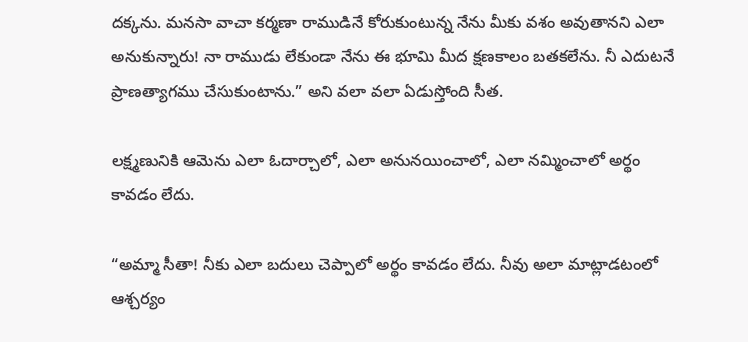దక్కను. మనసా వాచా కర్మణా రాముడినే కోరుకుంటున్న నేను మీకు వశం అవుతానని ఎలా అనుకున్నారు! నా రాముడు లేకుండా నేను ఈ భూమి మీద క్షణకాలం బతకలేను. నీ ఎదుటనే ప్రాణత్యాగము చేసుకుంటాను.” అని వలా వలా ఏడుస్తోంది సీత.

లక్ష్మణునికి ఆమెను ఎలా ఓదార్చాలో, ఎలా అనునయించాలో, ఎలా నమ్మించాలో అర్థం కావడం లేదు.

“అమ్మా సీతా! నీకు ఎలా బదులు చెప్పాలో అర్థం కావడం లేదు. నీవు అలా మాట్లాడటంలో ఆశ్చర్యం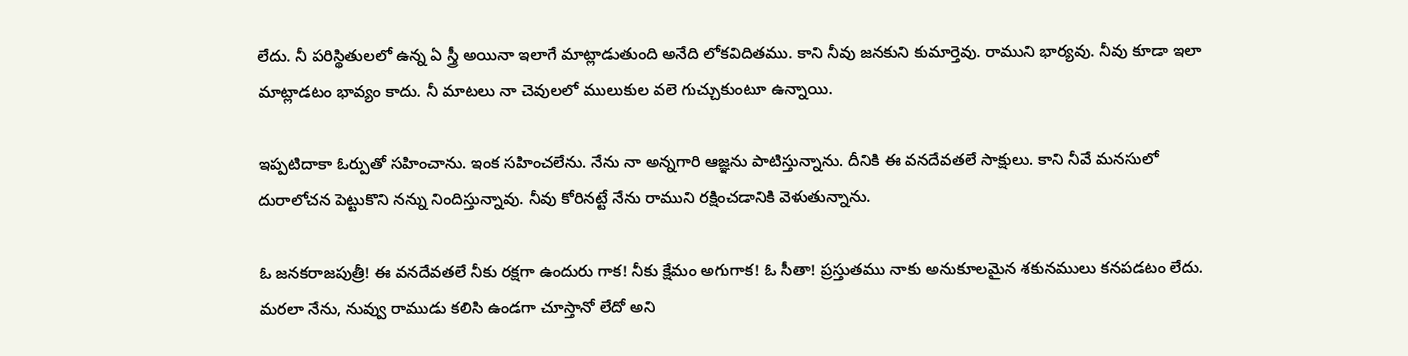లేదు. నీ పరిస్థితులలో ఉన్న ఏ స్త్రీ అయినా ఇలాగే మాట్లాడుతుంది అనేది లోకవిదితము. కాని నీవు జనకుని కుమార్తెవు. రాముని భార్యవు. నీవు కూడా ఇలా మాట్లాడటం భావ్యం కాదు. నీ మాటలు నా చెవులలో ములుకుల వలె గుచ్చుకుంటూ ఉన్నాయి.

ఇప్పటిదాకా ఓర్పుతో సహించాను. ఇంక సహించలేను. నేను నా అన్నగారి ఆజ్ఞను పాటిస్తున్నాను. దీనికి ఈ వనదేవతలే సాక్షులు. కాని నీవే మనసులో దురాలోచన పెట్టుకొని నన్ను నిందిస్తున్నావు. నీవు కోరినట్టే నేను రాముని రక్షించడానికి వెళుతున్నాను.

ఓ జనకరాజపుత్రీ! ఈ వనదేవతలే నీకు రక్షగా ఉందురు గాక! నీకు క్షేమం అగుగాక! ఓ సీతా! ప్రస్తుతము నాకు అనుకూలమైన శకునములు కనపడటం లేదు. మరలా నేను, నువ్వు రాముడు కలిసి ఉండగా చూస్తానో లేదో అని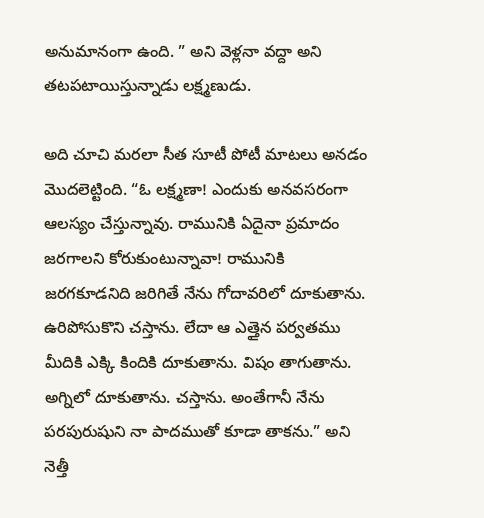అనుమానంగా ఉంది. ” అని వెళ్లనా వద్దా అని తటపటాయిస్తున్నాడు లక్ష్మణుడు.

అది చూచి మరలా సీత సూటీ పోటీ మాటలు అనడం మొదలెట్టింది. “ఓ లక్ష్మణా! ఎందుకు అనవసరంగా ఆలస్యం చేస్తున్నావు. రామునికి ఏదైనా ప్రమాదం జరగాలని కోరుకుంటున్నావా! రామునికి జరగకూడనిది జరిగితే నేను గోదావరిలో దూకుతాను. ఉరిపోసుకొని చస్తాను. లేదా ఆ ఎత్తైన పర్వతము మీదికి ఎక్కి కిందికి దూకుతాను. విషం తాగుతాను. అగ్నిలో దూకుతాను. చస్తాను. అంతేగానీ నేను పరపురుషుని నా పాదముతో కూడా తాకను.” అని నెత్తీ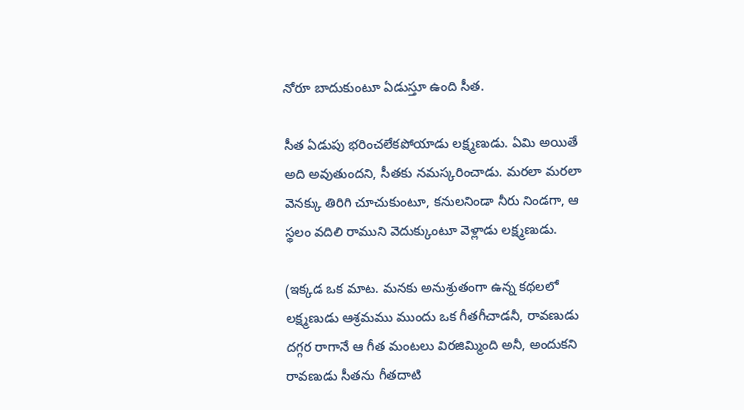నోరూ బాదుకుంటూ ఏడుస్తూ ఉంది సీత.

సీత ఏడుపు భరించలేకపోయాడు లక్ష్మణుడు. ఏమి అయితే అది అవుతుందని, సీతకు నమస్కరించాడు. మరలా మరలా వెనక్కు తిరిగి చూచుకుంటూ, కనులనిండా నీరు నిండగా, ఆ స్థలం వదిలి రాముని వెదుక్కుంటూ వెళ్లాడు లక్ష్మణుడు.

(ఇక్కడ ఒక మాట. మనకు అనుశ్రుతంగా ఉన్న కథలలో లక్ష్మణుడు ఆశ్రమము ముందు ఒక గీతగీచాడనీ, రావణుడు దగ్గర రాగానే ఆ గీత మంటలు విరజిమ్మింది అనీ, అందుకని రావణుడు సీతను గీతదాటి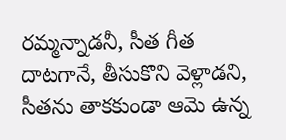రమ్మన్నాడనీ, సీత గీత దాటగానే, తీసుకొని వెళ్లాడని, సీతను తాకకుండా ఆమె ఉన్న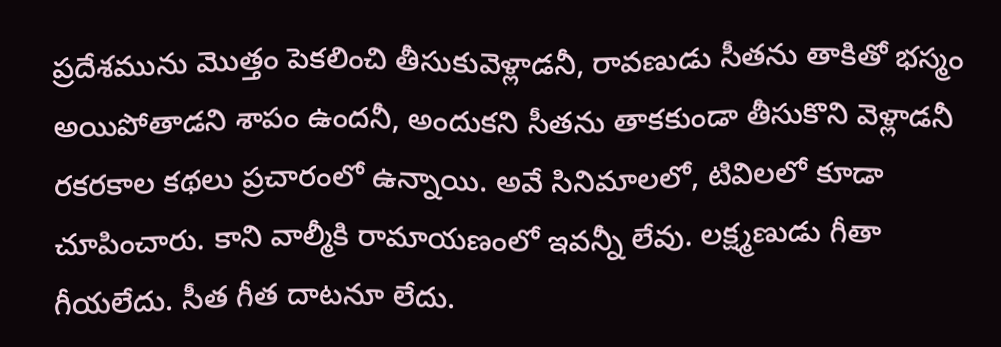ప్రదేశమును మొత్తం పెకలించి తీసుకువెళ్లాడనీ, రావణుడు సీతను తాకితో భస్మం అయిపోతాడని శాపం ఉందనీ, అందుకని సీతను తాకకుండా తీసుకొని వెళ్లాడనీ రకరకాల కథలు ప్రచారంలో ఉన్నాయి. అవే సినిమాలలో, టివిలలో కూడా చూపించారు. కాని వాల్మీకి రామాయణంలో ఇవన్నీ లేవు. లక్ష్మణుడు గీతా గీయలేదు. సీత గీత దాటనూ లేదు.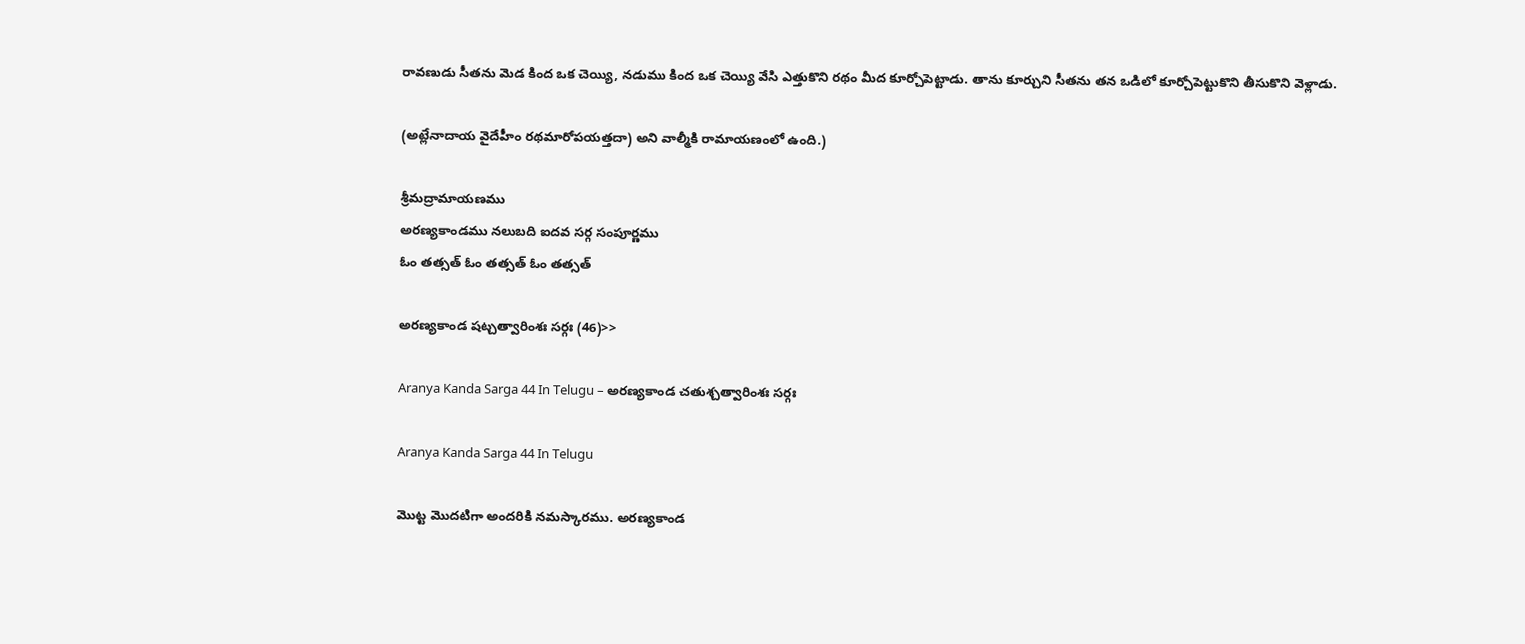రావణుడు సీతను మెడ కింద ఒక చెయ్యి, నడుము కింద ఒక చెయ్యి వేసి ఎత్తుకొని రథం మీద కూర్చోపెట్టాడు. తాను కూర్చుని సీతను తన ఒడిలో కూర్చోపెట్టుకొని తీసుకొని వెళ్లాడు.

(అట్లేనాదాయ వైదేహీం రథమారోపయత్తదా) అని వాల్మీకి రామాయణంలో ఉంది.)

శ్రీమద్రామాయణము
అరణ్యకాండము నలుబది ఐదవ సర్గ సంపూర్ణము
ఓం తత్సత్ ఓం తత్సత్ ఓం తత్సత్

అరణ్యకాండ షట్చత్వారింశః సర్గః (46)>>

Aranya Kanda Sarga 44 In Telugu – అరణ్యకాండ చతుశ్చత్వారింశః సర్గః

Aranya Kanda Sarga 44 In Telugu

మొట్ట మొదటిగా అందరికి నమస్కారము. అరణ్యకాండ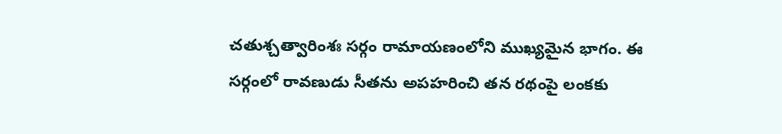చతుశ్చత్వారింశః సర్గం రామాయణంలోని ముఖ్యమైన భాగం. ఈ సర్గంలో రావణుడు సీతను అపహరించి తన రథంపై లంకకు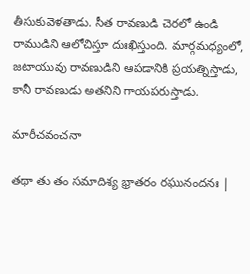తీసుకువెళతాడు. సీత రావణుడి చెరలో ఉండి రాముడిని ఆలోచిస్తూ దుఃఖిస్తుంది. మార్గమధ్యంలో, జటాయువు రావణుడిని ఆపడానికి ప్రయత్నిస్తాడు, కానీ రావణుడు అతనిని గాయపరుస్తాడు.

మారీచవంచనా

తథా తు తం సమాదిశ్య భ్రాతరం రఘునందనః |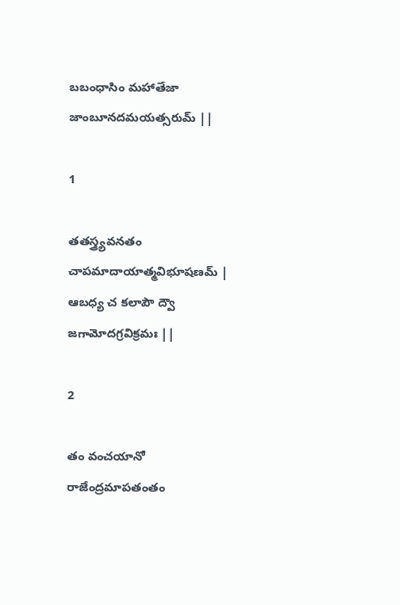బబంధాసిం మహాతేజా జాంబూనదమయత్సరుమ్ ||

1

తతస్త్ర్యవనతం చాపమాదాయాత్మవిభూషణమ్ |
ఆబధ్య చ కలాపౌ ద్వౌ జగామోదగ్రవిక్రమః ||

2

తం వంచయానో రాజేంద్రమాపతంతం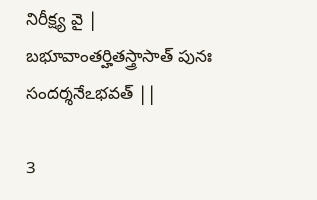నిరీక్ష్య వై |
బభూవాంతర్హితస్త్రాసాత్ పునః సందర్శనేఽభవత్ ||

3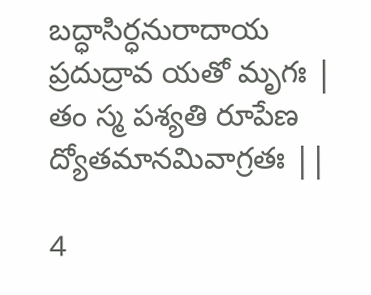బద్ధాసిర్ధనురాదాయ ప్రదుద్రావ యతో మృగః |
తం స్మ పశ్యతి రూపేణ ద్యోతమానమివాగ్రతః ||

4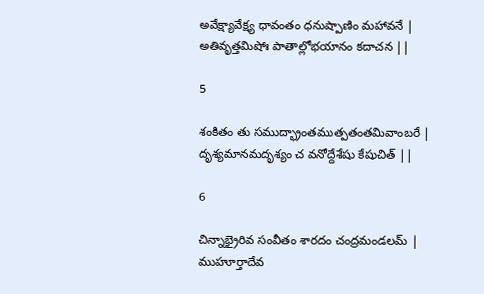అవేక్ష్యావేక్ష్య ధావంతం ధనుష్పాణిం మహావనే |
అతివృత్తమిషోః పాతాల్లోభయానం కదాచన ||

5

శంకితం తు సముద్భ్రాంతముత్పతంతమివాంబరే |
దృశ్యమానమదృశ్యం చ వనోద్దేశేషు కేషుచిత్ ||

6

చిన్నాభ్రైరివ సంవీతం శారదం చంద్రమండలమ్ |
ముహూర్తాదేవ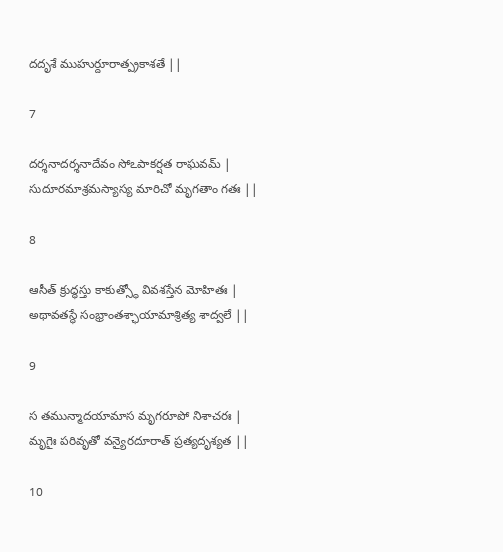దదృశే ముహుర్దూరాత్ప్రకాశతే ||

7

దర్శనాదర్శనాదేవం సోఽపాకర్షత రాఘవమ్ |
సుదూరమాశ్రమస్యాస్య మారిచో మృగతాం గతః ||

8

ఆసీత్ క్రుద్ధస్తు కాకుత్స్థో వివశస్తేన మోహితః |
అథావతస్థే సంభ్రాంతశ్ఛాయామాశ్రిత్య శాద్వలే ||

9

స తమున్మాదయామాస మృగరూపో నిశాచరః |
మృగైః పరివృతో వన్యైరదూరాత్ ప్రత్యదృశ్యత ||

10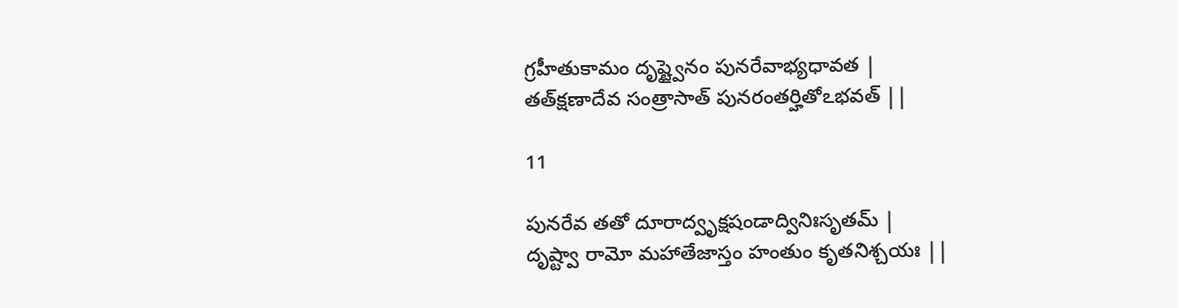గ్రహీతుకామం దృష్ట్వైనం పునరేవాభ్యధావత |
తత్‍క్షణాదేవ సంత్రాసాత్ పునరంతర్హితోఽభవత్ ||

11

పునరేవ తతో దూరాద్వృక్షషండాద్వినిఃసృతమ్ |
దృష్ట్వా రామో మహాతేజాస్తం హంతుం కృతనిశ్చయః ||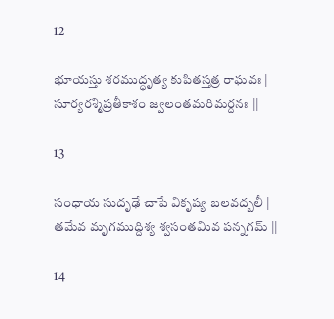12

భూయస్తు శరముద్ధృత్య కుపితస్తత్ర రాఘవః |
సూర్యరశ్మిప్రతీకాశం జ్వలంతమరిమర్దనః ||

13

సంధాయ సుదృఢే చాపే వికృష్య బలవద్బలీ |
తమేవ మృగముద్దిశ్య శ్వసంతమివ పన్నగమ్ ||

14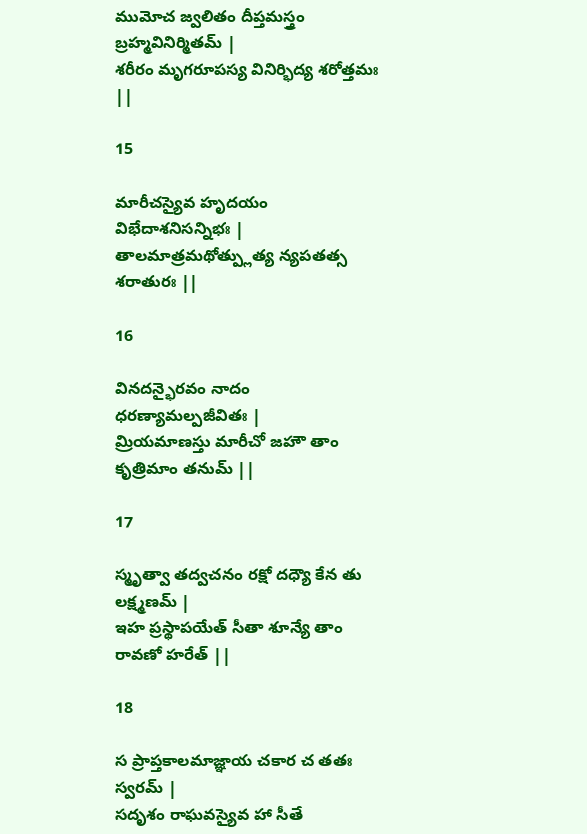ముమోచ జ్వలితం దీప్తమస్త్రం బ్రహ్మవినిర్మితమ్ |
శరీరం మృగరూపస్య వినిర్భిద్య శరోత్తమః ||

15

మారీచస్యైవ హృదయం విభేదాశనిసన్నిభః |
తాలమాత్రమథోత్ప్లుత్య న్యపతత్స శరాతురః ||

16

వినదన్భైరవం నాదం ధరణ్యామల్పజీవితః |
మ్రియమాణస్తు మారీచో జహౌ తాం కృత్రిమాం తనుమ్ ||

17

స్మృత్వా తద్వచనం రక్షో దధ్యౌ కేన తు లక్ష్మణమ్ |
ఇహ ప్రస్థాపయేత్ సీతా శూన్యే తాం రావణో హరేత్ ||

18

స ప్రాప్తకాలమాజ్ఞాయ చకార చ తతః స్వరమ్ |
సదృశం రాఘవస్యైవ హా సీతే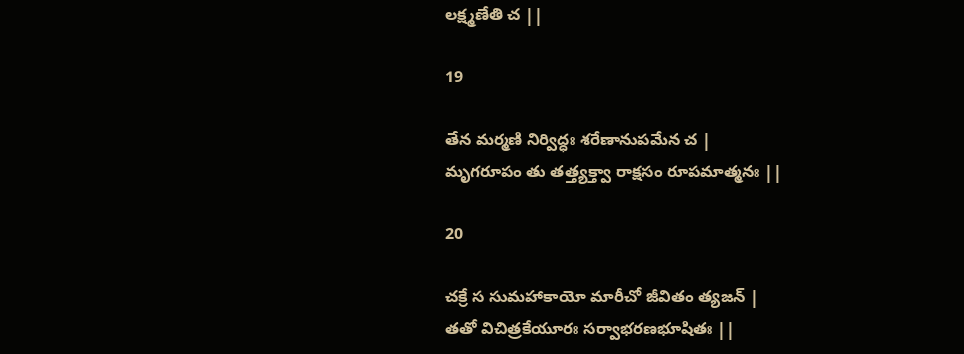లక్ష్మణేతి చ ||

19

తేన మర్మణి నిర్విద్ధః శరేణానుపమేన చ |
మృగరూపం తు తత్త్యక్త్వా రాక్షసం రూపమాత్మనః ||

20

చక్రే స సుమహాకాయో మారీచో జీవితం త్యజన్ |
తతో విచిత్రకేయూరః సర్వాభరణభూషితః ||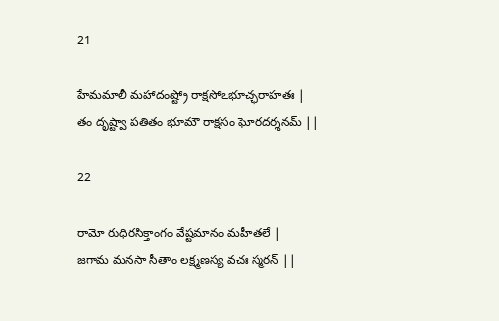21

హేమమాలీ మహాదంష్ట్రో రాక్షసోఽభూచ్ఛరాహతః |
తం దృష్ట్వా పతితం భూమౌ రాక్షసం ఘోరదర్శనమ్ ||

22

రామో రుధిరసిక్తాంగం వేష్టమానం మహీతలే |
జగామ మనసా సీతాం లక్ష్మణస్య వచః స్మరన్ ||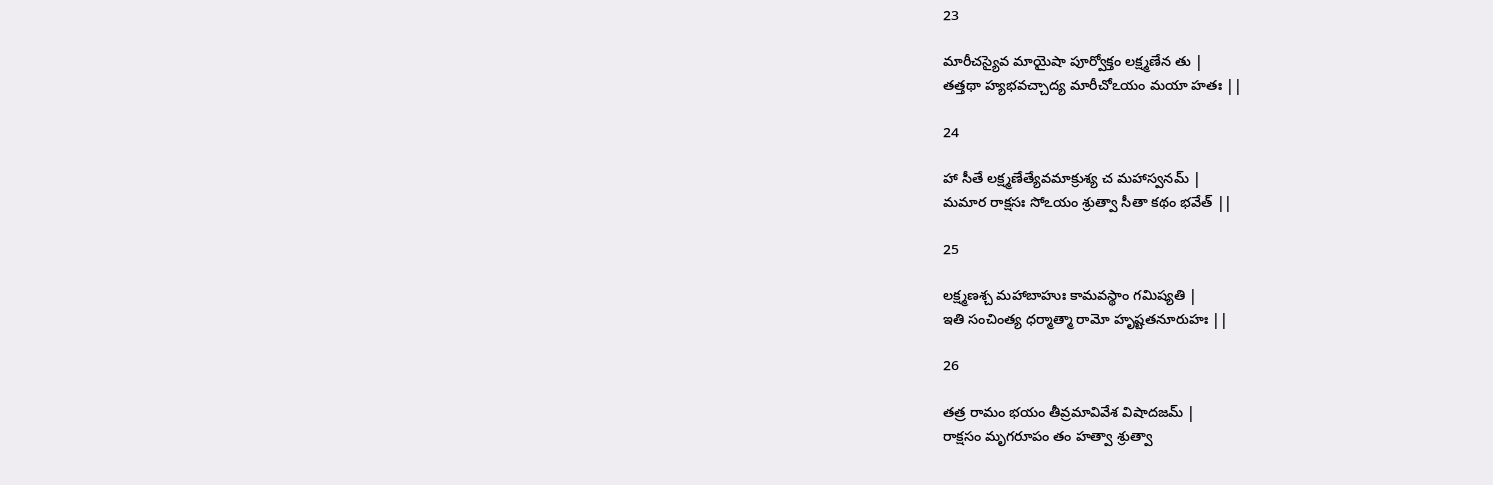23

మారీచస్యైవ మాయైషా పూర్వోక్తం లక్ష్మణేన తు |
తత్తథా హ్యభవచ్చాద్య మారీచోఽయం మయా హతః ||

24

హా సీతే లక్ష్మణేత్యేవమాక్రుశ్య చ మహాస్వనమ్ |
మమార రాక్షసః సోఽయం శ్రుత్వా సీతా కథం భవేత్ ||

25

లక్ష్మణశ్చ మహాబాహుః కామవస్థాం గమిష్యతి |
ఇతి సంచింత్య ధర్మాత్మా రామో హృష్టతనూరుహః ||

26

తత్ర రామం భయం తీవ్రమావివేశ విషాదజమ్ |
రాక్షసం మృగరూపం తం హత్వా శ్రుత్వా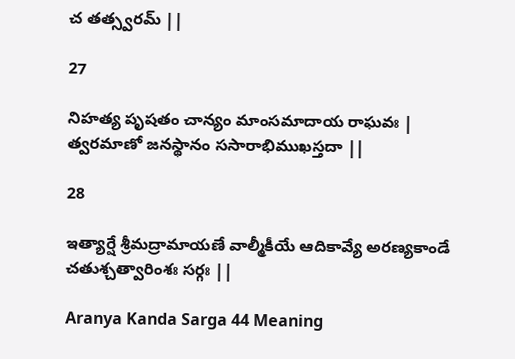చ తత్స్వరమ్ ||

27

నిహత్య పృషతం చాన్యం మాంసమాదాయ రాఘవః |
త్వరమాణో జనస్థానం ససారాభిముఖస్తదా ||

28

ఇత్యార్షే శ్రీమద్రామాయణే వాల్మీకీయే ఆదికావ్యే అరణ్యకాండే చతుశ్చత్వారింశః సర్గః ||

Aranya Kanda Sarga 44 Meaning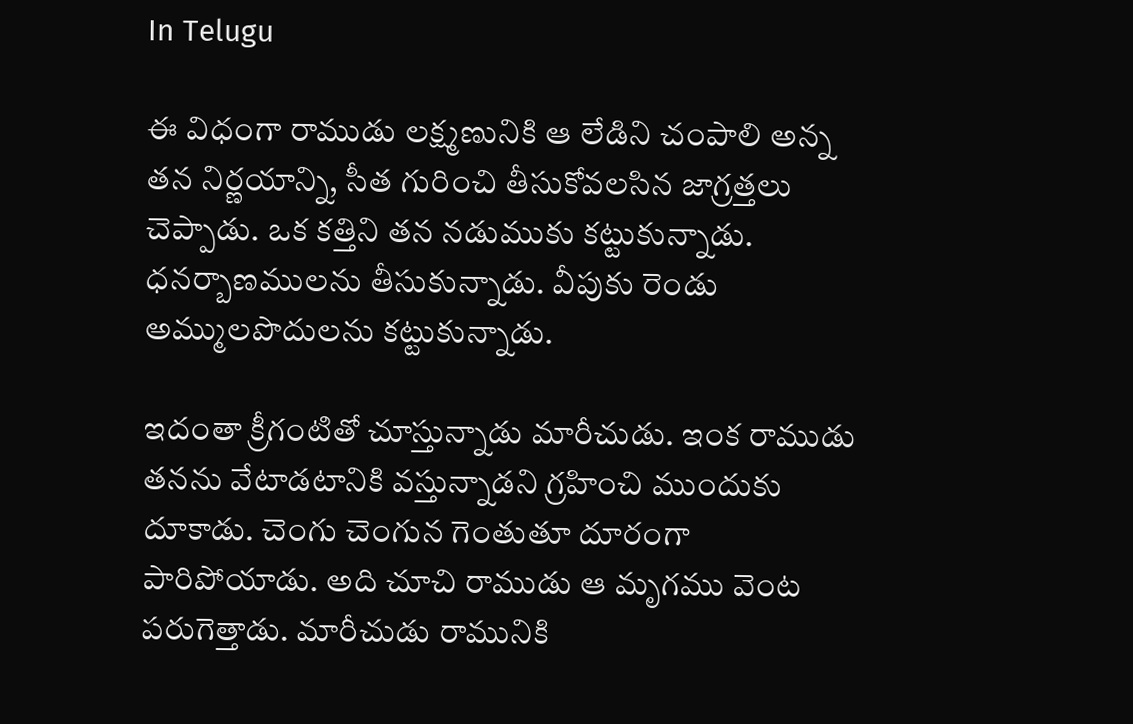In Telugu

ఈ విధంగా రాముడు లక్ష్మణునికి ఆ లేడిని చంపాలి అన్న తన నిర్ణయాన్ని, సీత గురించి తీసుకోవలసిన జాగ్రత్తలు చెప్పాడు. ఒక కత్తిని తన నడుముకు కట్టుకున్నాడు. ధనర్బాణములను తీసుకున్నాడు. వీపుకు రెండు అమ్ములపొదులను కట్టుకున్నాడు.

ఇదంతా క్రీగంటితో చూస్తున్నాడు మారీచుడు. ఇంక రాముడు తనను వేటాడటానికి వస్తున్నాడని గ్రహించి ముందుకు దూకాడు. చెంగు చెంగున గెంతుతూ దూరంగా పారిపోయాడు. అది చూచి రాముడు ఆ మృగము వెంట పరుగెత్తాడు. మారీచుడు రామునికి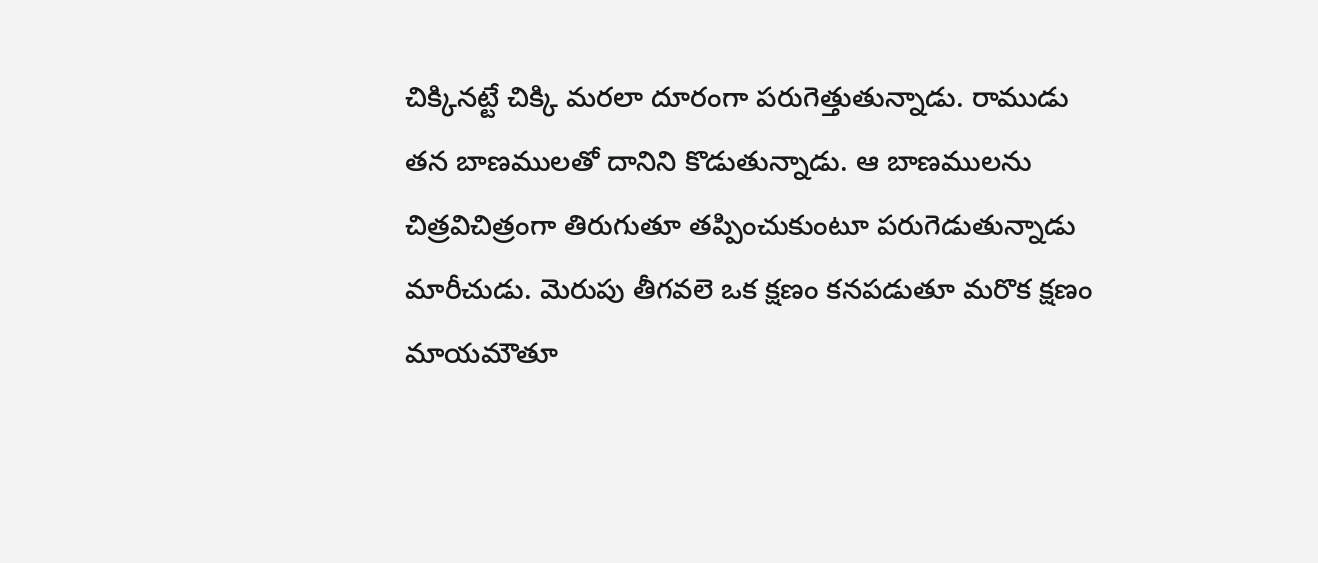చిక్కినట్టే చిక్కి మరలా దూరంగా పరుగెత్తుతున్నాడు. రాముడు తన బాణములతో దానిని కొడుతున్నాడు. ఆ బాణములను చిత్రవిచిత్రంగా తిరుగుతూ తప్పించుకుంటూ పరుగెడుతున్నాడు మారీచుడు. మెరుపు తీగవలె ఒక క్షణం కనపడుతూ మరొక క్షణం మాయమౌతూ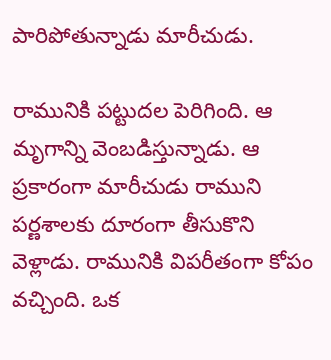పారిపోతున్నాడు మారీచుడు.

రామునికి పట్టుదల పెరిగింది. ఆ మృగాన్ని వెంబడిస్తున్నాడు. ఆ ప్రకారంగా మారీచుడు రాముని పర్ణశాలకు దూరంగా తీసుకొని వెళ్లాడు. రామునికి విపరీతంగా కోపం వచ్చింది. ఒక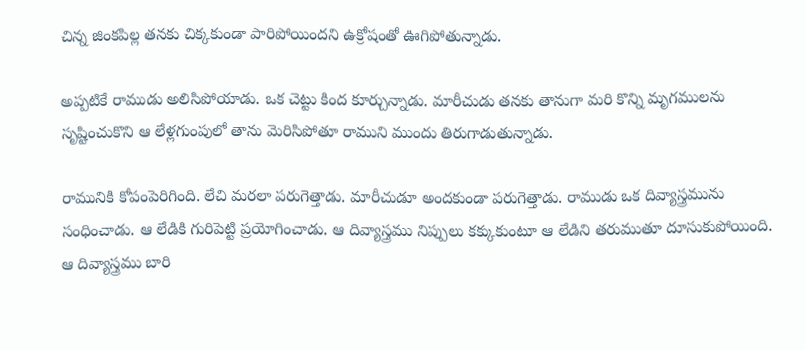చిన్న జింకపిల్ల తనకు చిక్కకుండా పారిపోయిందని ఉక్రోషంతో ఊగిపోతున్నాడు.

అప్పటికే రాముడు అలిసిపోయాడు. ఒక చెట్టు కింద కూర్చున్నాడు. మారీచుడు తనకు తానుగా మరి కొన్ని మృగములను సృష్టించుకొని ఆ లేళ్లగుంపులో తాను మెరిసిపోతూ రాముని ముందు తిరుగాడుతున్నాడు.

రామునికి కోపంపెరిగింది. లేచి మరలా పరుగెత్తాడు. మారీచుడూ అందకుండా పరుగెత్తాడు. రాముడు ఒక దివ్యాస్త్రమును సంధించాడు. ఆ లేడికి గురిపెట్టి ప్రయోగించాడు. ఆ దివ్యాస్త్రము నిప్పులు కక్కుకుంటూ ఆ లేడిని తరుముతూ దూసుకుపోయింది. ఆ దివ్యాస్త్రము బారి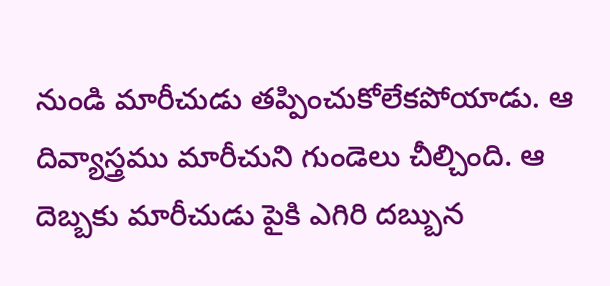నుండి మారీచుడు తప్పించుకోలేకపోయాడు. ఆ దివ్యాస్త్రము మారీచుని గుండెలు చీల్చింది. ఆ దెబ్బకు మారీచుడు పైకి ఎగిరి దబ్బున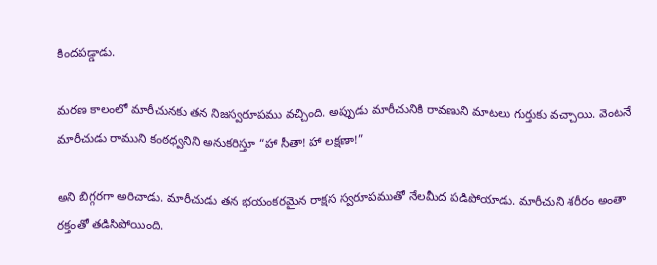కిందపడ్డాడు.

మరణ కాలంలో మారీచునకు తన నిజస్వరూపము వచ్చింది. అప్పుడు మారీచునికి రావణుని మాటలు గుర్తుకు వచ్చాయి. వెంటనే మారీచుడు రాముని కంఠధ్వనిని అనుకరిస్తూ “హా సీతా! హా లక్షణా!”

అని బిగ్గరగా అరిచాడు. మారీచుడు తన భయంకరమైన రాక్షస స్వరూపముతో నేలమీద పడిపోయాడు. మారీచుని శరీరం అంతా రక్తంతో తడిసిపోయింది.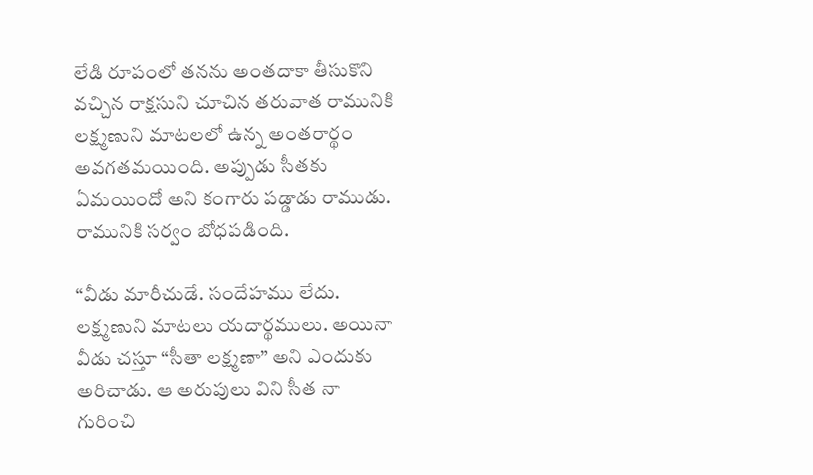లేడి రూపంలో తనను అంతదాకా తీసుకొని వచ్చిన రాక్షసుని చూచిన తరువాత రామునికి లక్ష్మణుని మాటలలో ఉన్న అంతరార్థం అవగతమయింది. అప్పుడు సీతకు ఏమయిందో అని కంగారు పడ్డాడు రాముడు. రామునికి సర్వం బోధపడింది.

“వీడు మారీచుడే. సందేహము లేదు. లక్ష్మణుని మాటలు యదార్థములు. అయినా వీడు చస్తూ “సీతా లక్ష్మణా” అని ఎందుకు అరిచాడు. ఆ అరుపులు విని సీత నా గురించి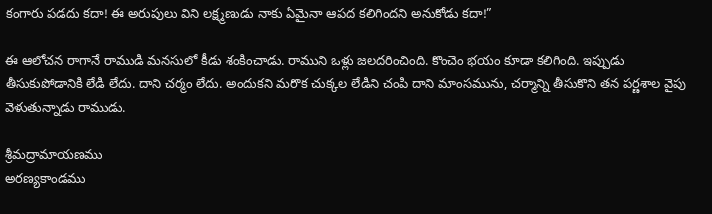కంగారు పడదు కదా! ఈ అరుపులు విని లక్ష్మణుడు నాకు ఏమైనా ఆపద కలిగిందని అనుకోడు కదా!”

ఈ ఆలోచన రాగానే రాముడి మనసులో కీడు శంకించాడు. రాముని ఒళ్లు జలదరించింది. కొంచెం భయం కూడా కలిగింది. ఇప్పుడు తీసుకుపోడానికి లేడి లేదు. దాని చర్మం లేదు. అందుకని మరొక చుక్కల లేడిని చంపి దాని మాంసమును, చర్మాన్ని తీసుకొని తన పర్ణశాల వైపు వెళుతున్నాడు రాముడు.

శ్రీమద్రామాయణము
అరణ్యకాండము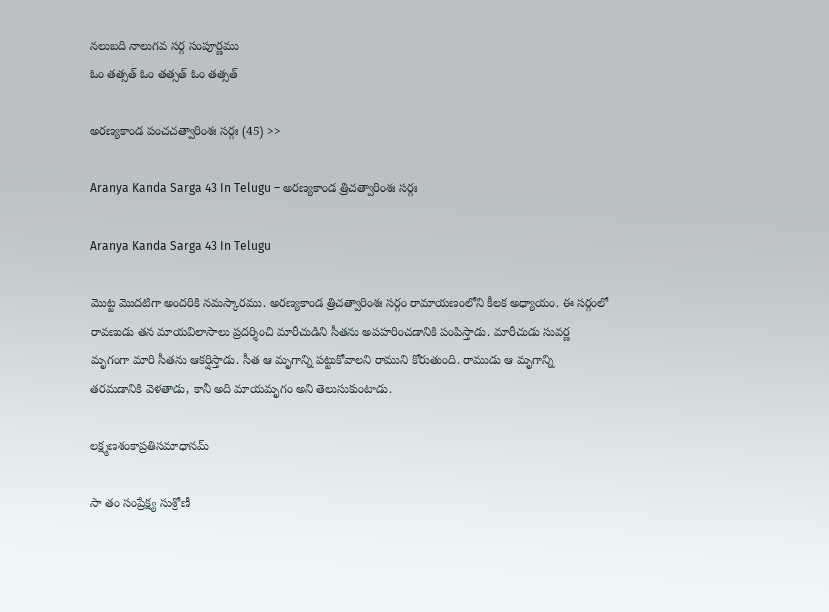నలుబది నాలుగవ సర్గ సంపూర్ణము
ఓం తత్సత్ ఓం తత్సత్ ఓం తత్సత్

అరణ్యకాండ పంచచత్వారింశః సర్గః (45) >>

Aranya Kanda Sarga 43 In Telugu – అరణ్యకాండ త్రిచత్వారింశః సర్గః

Aranya Kanda Sarga 43 In Telugu

మొట్ట మొదటిగా అందరికి నమస్కారము. అరణ్యకాండ త్రిచత్వారింశః సర్గం రామాయణంలోని కీలక అధ్యాయం. ఈ సర్గంలో రావణుడు తన మాయవిలాసాలు ప్రదర్శించి మారీచుడిని సీతను అపహరించడానికి పంపిస్తాడు. మారీచుడు సువర్ణ మృగంగా మారి సీతను ఆకర్షిస్తాడు. సీత ఆ మృగాన్ని పట్టుకోవాలని రాముని కోరుతుంది. రాముడు ఆ మృగాన్ని తరమడానికి వెళతాడు, కానీ అది మాయమృగం అని తెలుసుకుంటాడు.

లక్ష్మణశంకాప్రతిసమాధానమ్

సా తం సంప్రేక్ష్య సుశ్రోణీ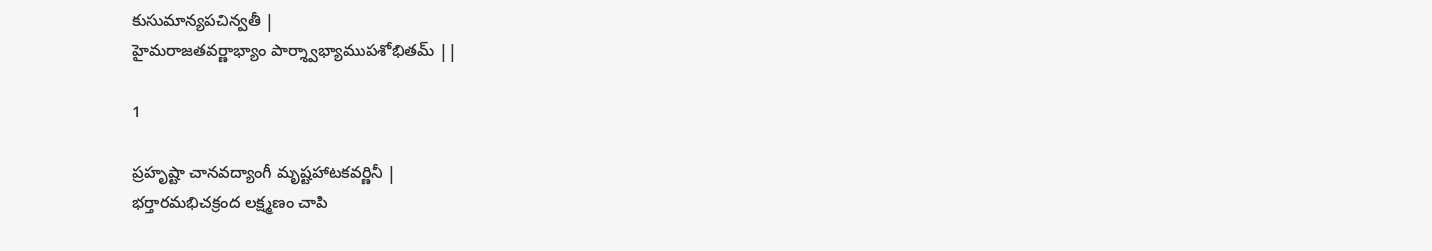కుసుమాన్యపచిన్వతీ |
హైమరాజతవర్ణాభ్యాం పార్శ్వాభ్యాముపశోభితమ్ ||

1

ప్రహృష్టా చానవద్యాంగీ మృష్టహాటకవర్ణినీ |
భర్తారమభిచక్రంద లక్ష్మణం చాపి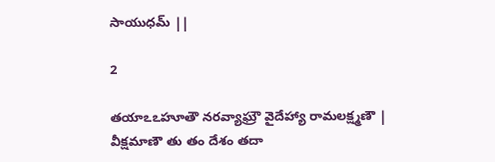సాయుధమ్ ||

2

తయాఽఽహూతౌ నరవ్యాఘ్రౌ వైదేహ్యా రామలక్ష్మణౌ |
వీక్షమాణౌ తు తం దేశం తదా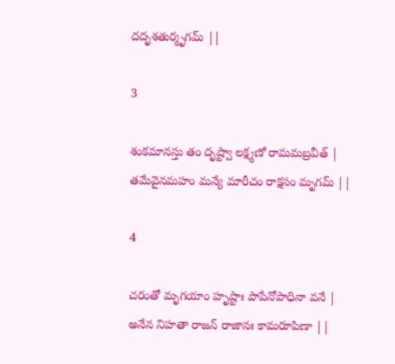దదృశతుర్మృగమ్ ||

3

శంకమానస్తు తం దృష్ట్వా లక్ష్మణో రామమబ్రవీత్ |
తమేవైనమహం మన్యే మారీచం రాక్షసం మృగమ్ ||

4

చరంతో మృగయాం హృష్టాః పాపేనోపాధినా వనే |
అనేన నిహతా రాజన్ రాజానః కామరూపిణా ||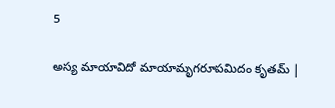5

అస్య మాయావిదో మాయామృగరూపమిదం కృతమ్ |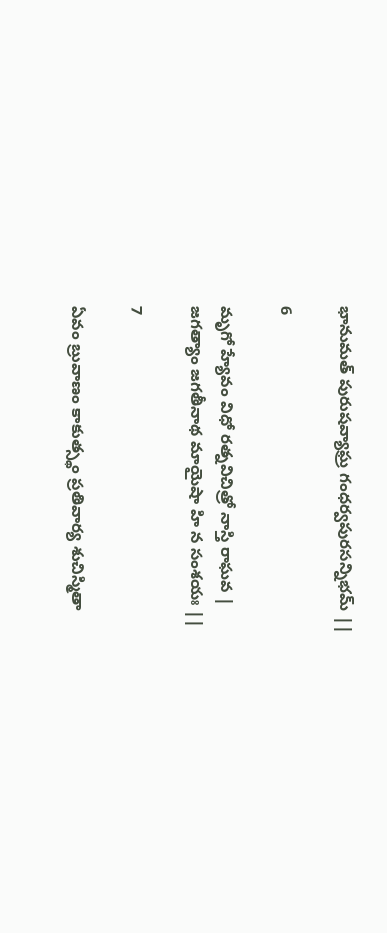భానుమత్ పురుషవ్యాఘ్ర గంధర్వపురసన్నిభమ్ ||

6

మృగో హ్యేవం విధో రత్నవిచిత్రో నాస్తి రాఘవ |
జగత్యాం జగతీనాథ మాయైషా హి న సంశయః ||

7

ఏవం బ్రువాణం కాకుత్స్థం ప్రతివార్య శుచిస్మితా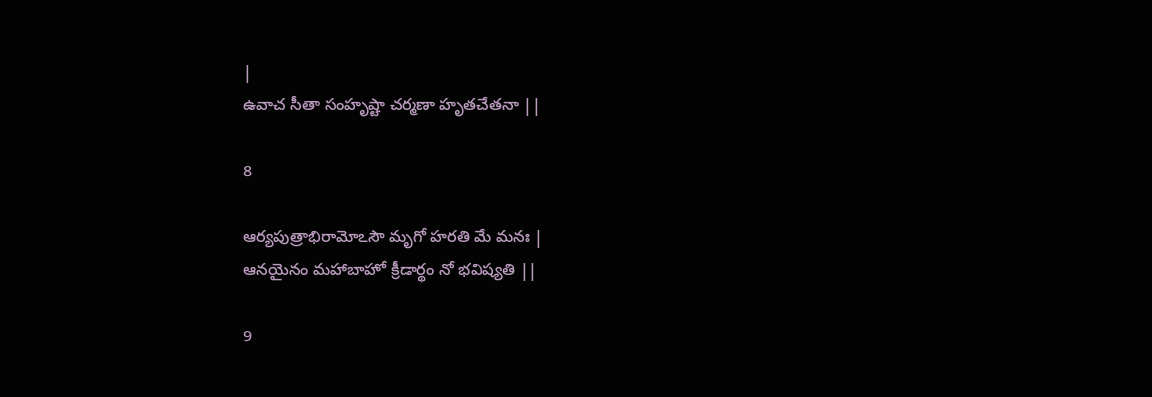|
ఉవాచ సీతా సంహృష్టా చర్మణా హృతచేతనా ||

8

ఆర్యపుత్రాభిరామోఽసౌ మృగో హరతి మే మనః |
ఆనయైనం మహాబాహో క్రీడార్థం నో భవిష్యతి ||

9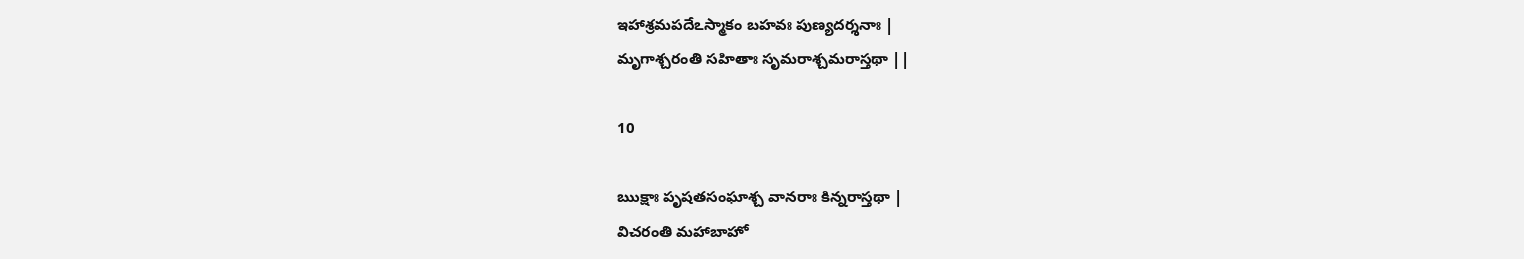ఇహాశ్రమపదేఽస్మాకం బహవః పుణ్యదర్శనాః |
మృగాశ్చరంతి సహితాః సృమరాశ్చమరాస్తథా ||

10

ఋక్షాః పృషతసంఘాశ్చ వానరాః కిన్నరాస్తథా |
విచరంతి మహాబాహో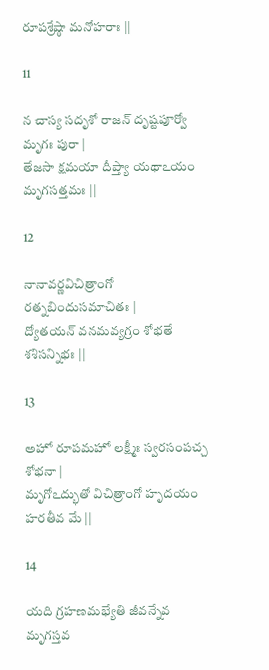రూపశ్రేష్ఠా మనోహరాః ||

11

న చాస్య సదృశో రాజన్ దృష్టపూర్వో మృగః పురా |
తేజసా క్షమయా దీప్త్యా యథాఽయం మృగసత్తమః ||

12

నానావర్ణవిచిత్రాంగో రత్నబిందుసమాచితః |
ద్యోతయన్ వనమవ్యగ్రం శోభతే శశిసన్నిభః ||

13

అహో రూపమహో లక్ష్మీః స్వరసంపచ్చ శోభనా |
మృగోఽద్భుతో విచిత్రాంగో హృదయం హరతీవ మే ||

14

యది గ్రహణమభ్యేతి జీవన్నేవ మృగస్తవ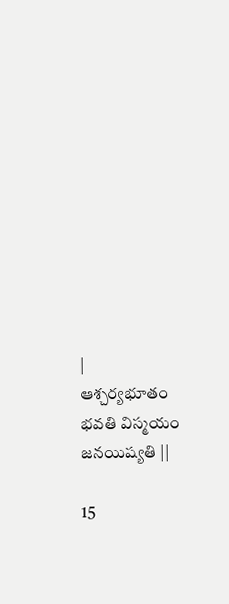|
ఆశ్చర్యభూతం భవతి విస్మయం జనయిష్యతి ||

15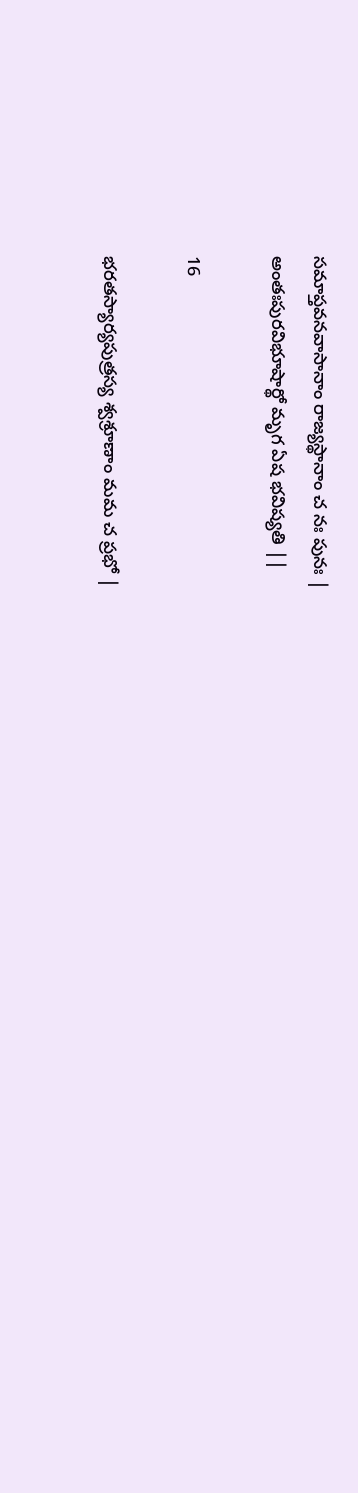సమాప్తవనవాసానాం రాజ్యస్థానాం చ నః పునః |
అంతఃపురవిభూషార్థో మృగ ఏష భవిష్యతి ||

16

భరతస్యార్యపుత్రస్య శ్వశ్రూణాం మమ చ ప్రభో |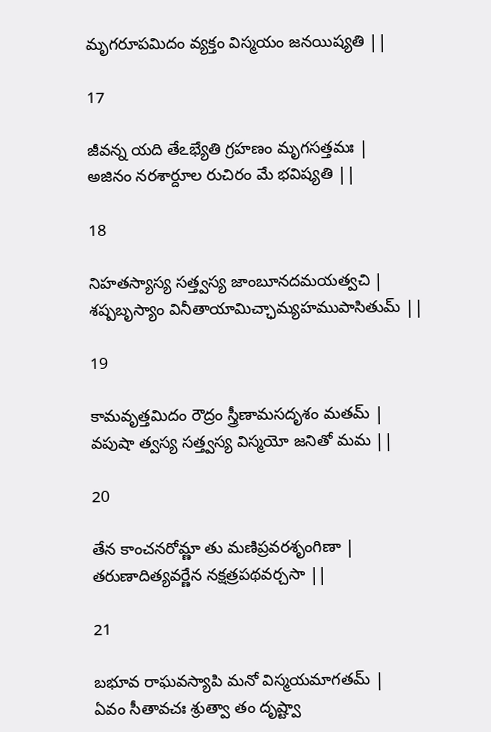మృగరూపమిదం వ్యక్తం విస్మయం జనయిష్యతి ||

17

జీవన్న యది తేఽభ్యేతి గ్రహణం మృగసత్తమః |
అజినం నరశార్దూల రుచిరం మే భవిష్యతి ||

18

నిహతస్యాస్య సత్త్వస్య జాంబూనదమయత్వచి |
శష్పబృస్యాం వినీతాయామిచ్ఛామ్యహముపాసితుమ్ ||

19

కామవృత్తమిదం రౌద్రం స్త్రీణామసదృశం మతమ్ |
వపుషా త్వస్య సత్త్వస్య విస్మయో జనితో మమ ||

20

తేన కాంచనరోమ్ణా తు మణిప్రవరశృంగిణా |
తరుణాదిత్యవర్ణేన నక్షత్రపథవర్చసా ||

21

బభూవ రాఘవస్యాపి మనో విస్మయమాగతమ్ |
ఏవం సీతావచః శ్రుత్వా తం దృష్ట్వా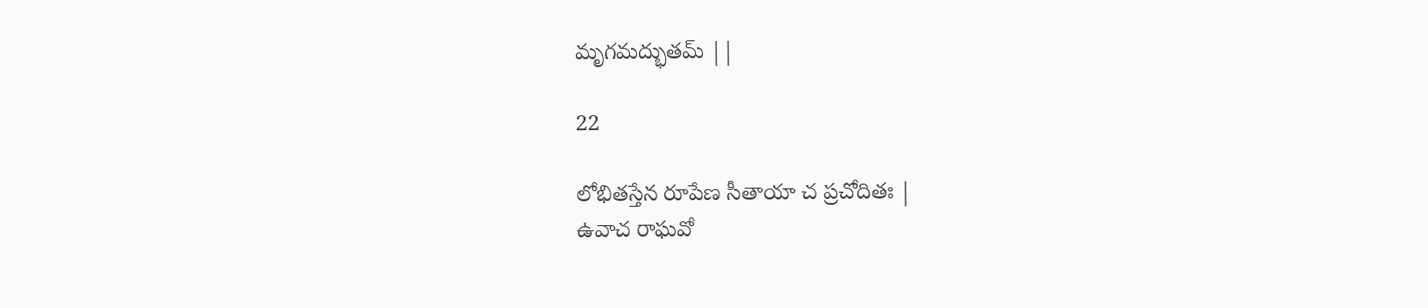మృగమద్భుతమ్ ||

22

లోభితస్తేన రూపేణ సీతాయా చ ప్రచోదితః |
ఉవాచ రాఘవో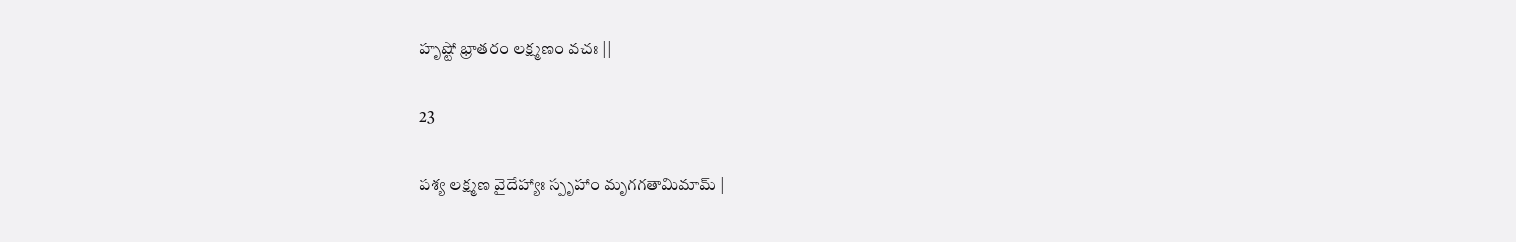హృష్టో భ్రాతరం లక్ష్మణం వచః ||

23

పశ్య లక్ష్మణ వైదేహ్యాః స్పృహాం మృగగతామిమామ్ |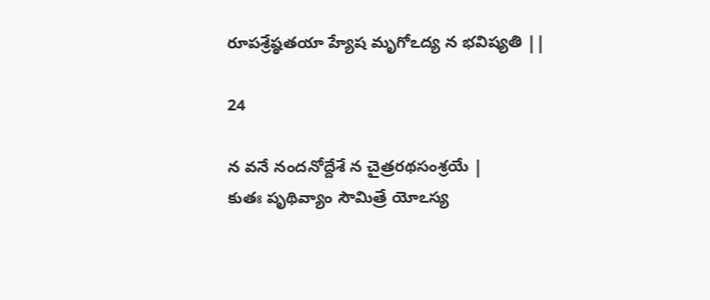రూపశ్రేష్ఠతయా హ్యేష మృగోఽద్య న భవిష్యతి ||

24

న వనే నందనోద్దేశే న చైత్రరథసంశ్రయే |
కుతః పృథివ్యాం సౌమిత్రే యోఽస్య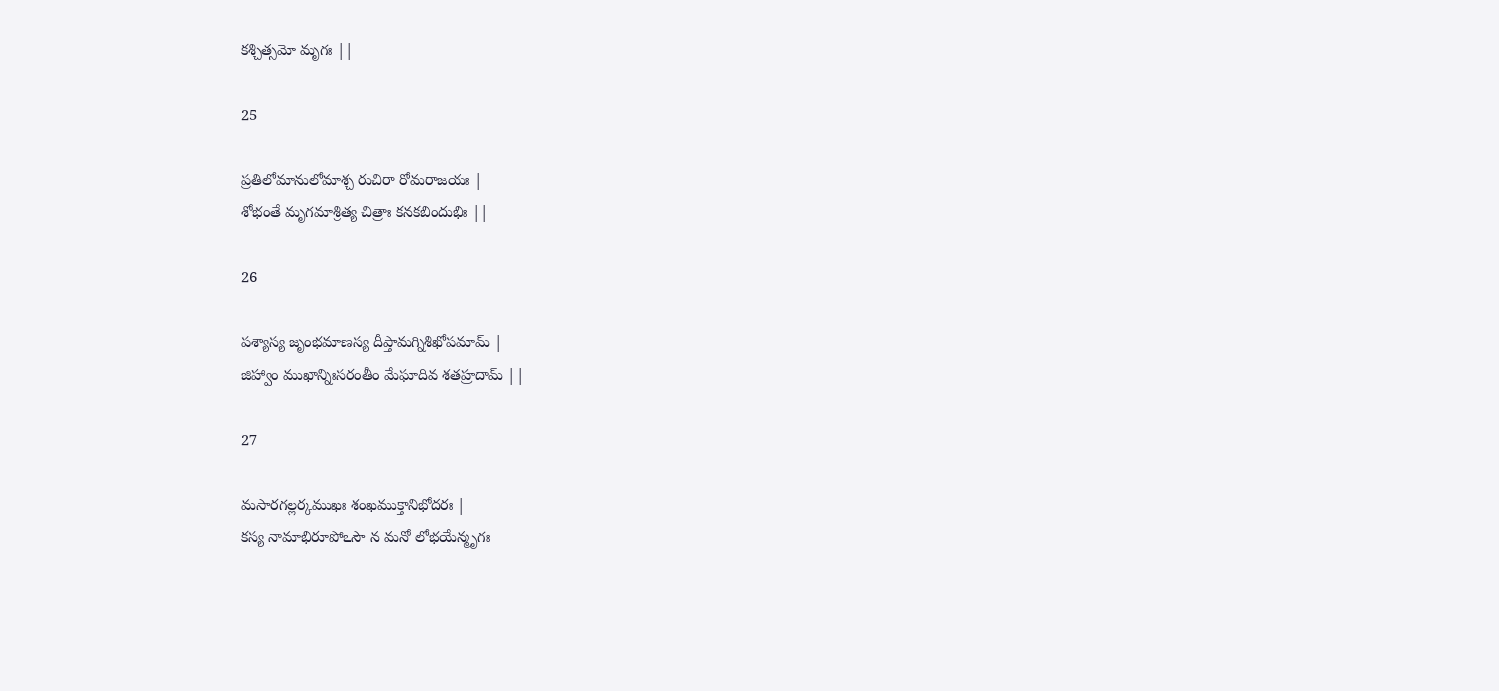కశ్చిత్సమో మృగః ||

25

ప్రతిలోమానులోమాశ్చ రుచిరా రోమరాజయః |
శోభంతే మృగమాశ్రిత్య చిత్రాః కనకబిందుభిః ||

26

పశ్యాస్య జృంభమాణస్య దీప్తామగ్నిశిఖోపమామ్ |
జిహ్వాం ముఖాన్నిఃసరంతీం మేఘాదివ శతహ్రదామ్ ||

27

మసారగల్లర్కముఖః శంఖముక్తానిభోదరః |
కస్య నామాభిరూపోఽసౌ న మనో లోభయేన్మృగః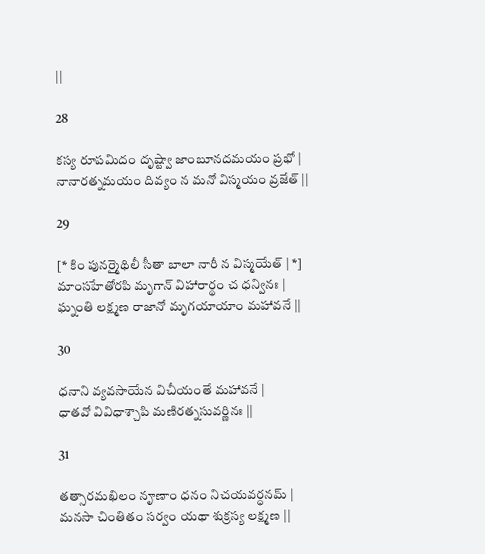||

28

కస్య రూపమిదం దృష్ట్వా జాంబూనదమయం ప్రభో |
నానారత్నమయం దివ్యం న మనో విస్మయం వ్రజేత్ ||

29

[* కిం పునర్మైథిలీ సీతా బాలా నారీ న విస్మయేత్ | *]
మాంసహేతోరపి మృగాన్ విహారార్థం చ ధన్వినః |
ఘ్నంతి లక్ష్మణ రాజానో మృగయాయాం మహావనే ||

30

ధనాని వ్యవసాయేన విచీయంతే మహావనే |
ధాతవో వివిధాశ్చాపి మణిరత్నసువర్ణినః ||

31

తత్సారమఖిలం నౄణాం ధనం నిచయవర్ధనమ్ |
మనసా చింతితం సర్వం యథా శుక్రస్య లక్ష్మణ ||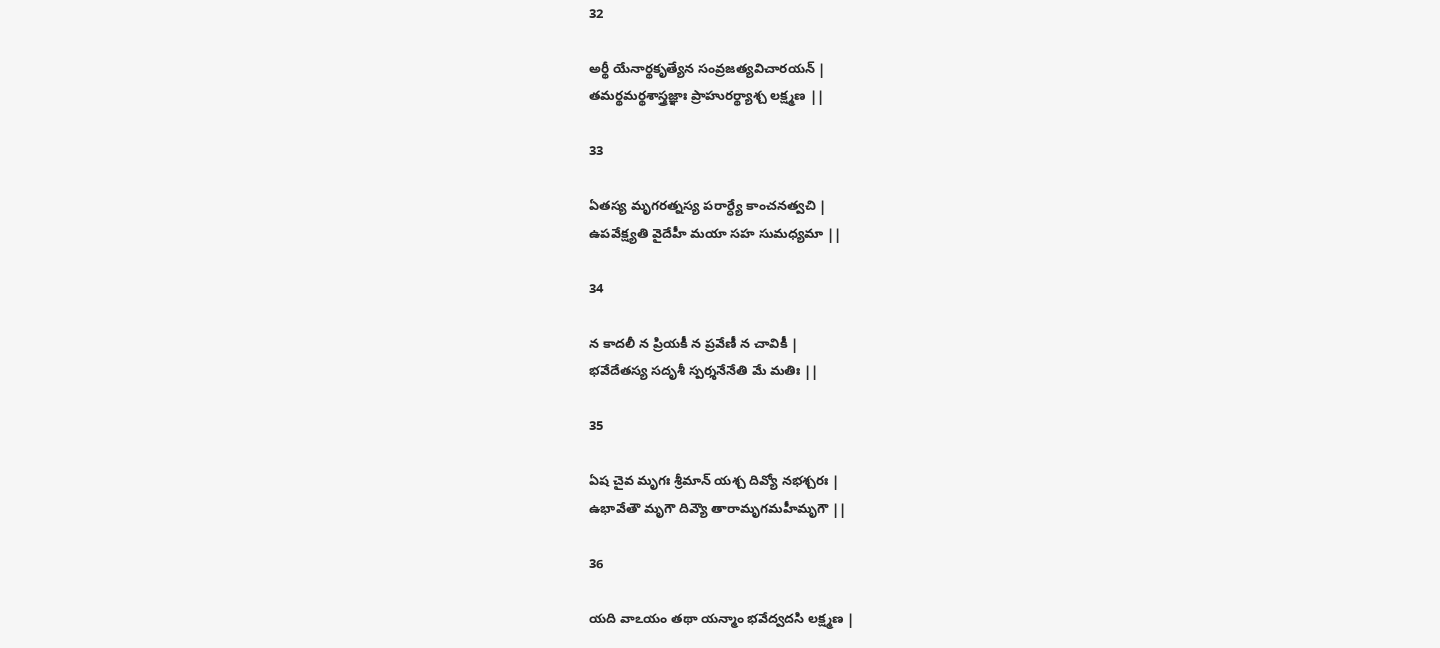32

అర్థీ యేనార్థకృత్యేన సంవ్రజత్యవిచారయన్ |
తమర్థమర్థశాస్త్రజ్ఞాః ప్రాహురర్థ్యాశ్చ లక్ష్మణ ||

33

ఏతస్య మృగరత్నస్య పరార్ధ్యే కాంచనత్వచి |
ఉపవేక్ష్యతి వైదేహీ మయా సహ సుమధ్యమా ||

34

న కాదలీ న ప్రియకీ న ప్రవేణీ న చావికీ |
భవేదేతస్య సదృశీ స్పర్శనేనేతి మే మతిః ||

35

ఏష చైవ మృగః శ్రీమాన్ యశ్చ దివ్యో నభశ్చరః |
ఉభావేతౌ మృగౌ దివ్యౌ తారామృగమహీమృగౌ ||

36

యది వాఽయం తథా యన్మాం భవేద్వదసి లక్ష్మణ |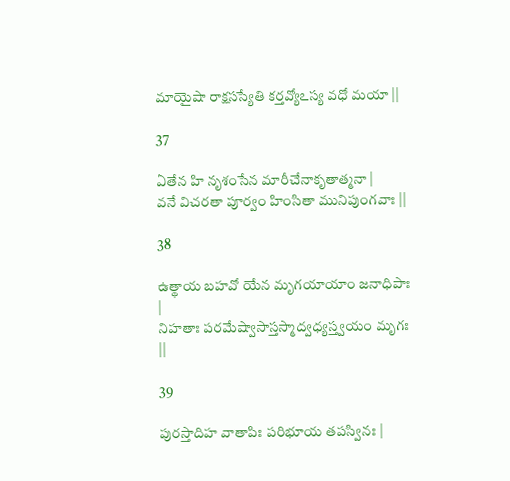మాయైషా రాక్షసస్యేతి కర్తవ్యోఽస్య వధో మయా ||

37

ఏతేన హి నృశంసేన మారీచేనాకృతాత్మనా |
వనే విచరతా పూర్వం హింసితా మునిపుంగవాః ||

38

ఉత్థాయ బహవో యేన మృగయాయాం జనాధిపాః |
నిహతాః పరమేష్వాసాస్తస్మాద్వధ్యస్త్వయం మృగః ||

39

పురస్తాదిహ వాతాపిః పరిభూయ తపస్వినః |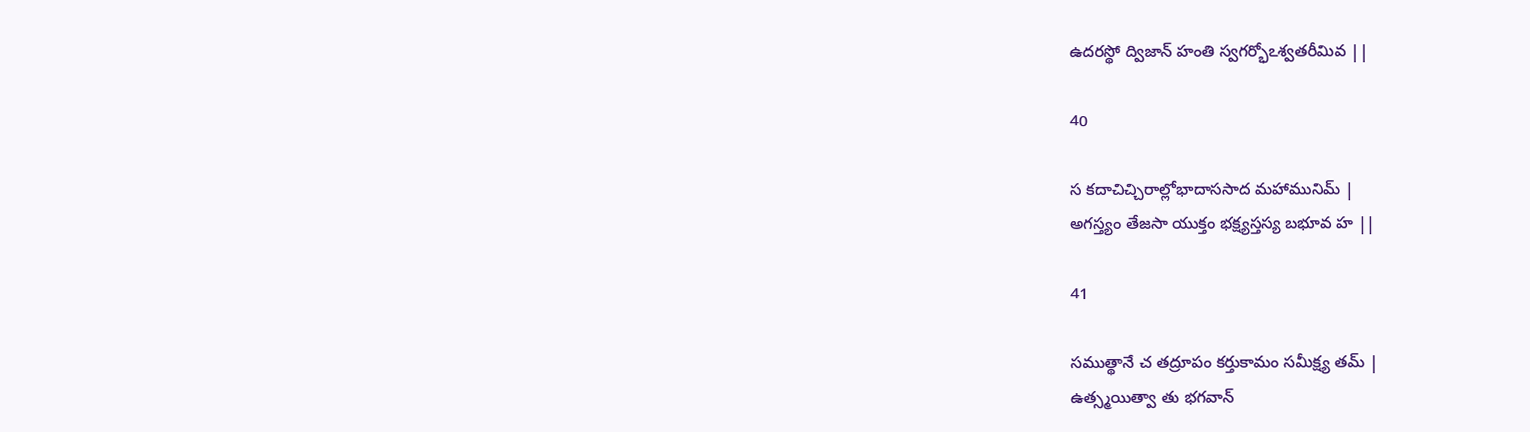ఉదరస్థో ద్విజాన్ హంతి స్వగర్భోఽశ్వతరీమివ ||

40

స కదాచిచ్చిరాల్లోభాదాససాద మహామునిమ్ |
అగస్త్యం తేజసా యుక్తం భక్ష్యస్తస్య బభూవ హ ||

41

సముత్థానే చ తద్రూపం కర్తుకామం సమీక్ష్య తమ్ |
ఉత్స్మయిత్వా తు భగవాన్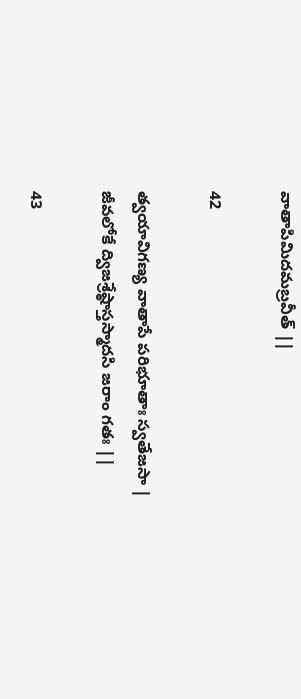వాతాపిమిదమబ్రవీత్ ||

42

త్వయావిగణ్య వాతాపే పరిభూతాః స్వతేజసా |
జీవలోకే ద్విజశ్రేష్ఠాస్తస్మాదసి జరాం గతః ||

43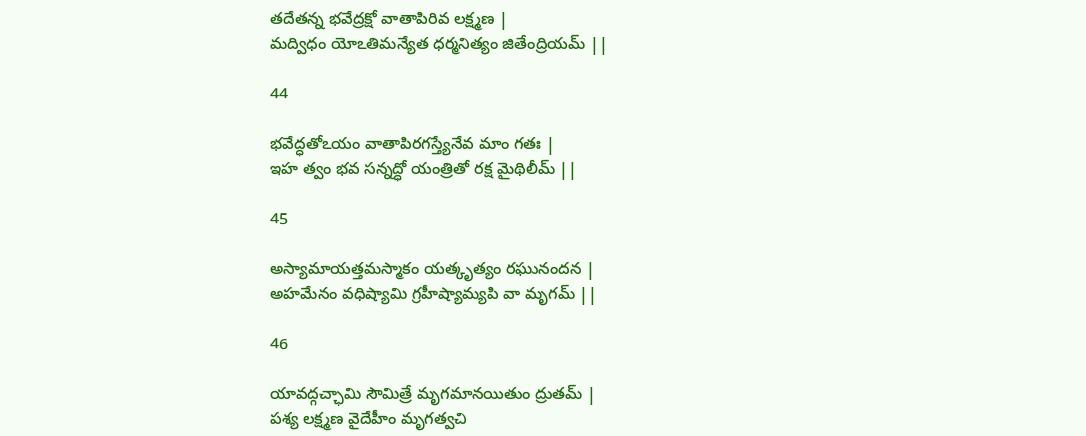తదేతన్న భవేద్రక్షో వాతాపిరివ లక్ష్మణ |
మద్విధం యోఽతిమన్యేత ధర్మనిత్యం జితేంద్రియమ్ ||

44

భవేద్ధతోఽయం వాతాపిరగస్త్యేనేవ మాం గతః |
ఇహ త్వం భవ సన్నద్ధో యంత్రితో రక్ష మైథిలీమ్ ||

45

అస్యామాయత్తమస్మాకం యత్కృత్యం రఘునందన |
అహమేనం వధిష్యామి గ్రహీష్యామ్యపి వా మృగమ్ ||

46

యావద్గచ్ఛామి సౌమిత్రే మృగమానయితుం ద్రుతమ్ |
పశ్య లక్ష్మణ వైదేహీం మృగత్వచి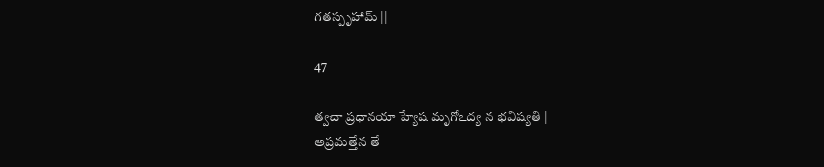గతస్పృహామ్ ||

47

త్వచా ప్రధానయా హ్యేష మృగోఽద్య న భవిష్యతి |
అప్రమత్తేన తే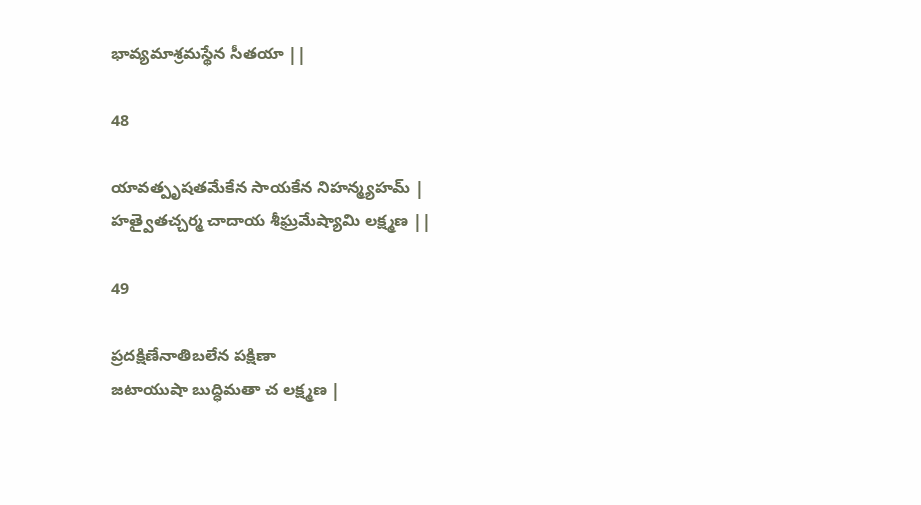భావ్యమాశ్రమస్థేన సీతయా ||

48

యావత్పృషతమేకేన సాయకేన నిహన్మ్యహమ్ |
హత్వైతచ్చర్మ చాదాయ శీఘ్రమేష్యామి లక్ష్మణ ||

49

ప్రదక్షిణేనాతిబలేన పక్షిణా
జటాయుషా బుద్ధిమతా చ లక్ష్మణ |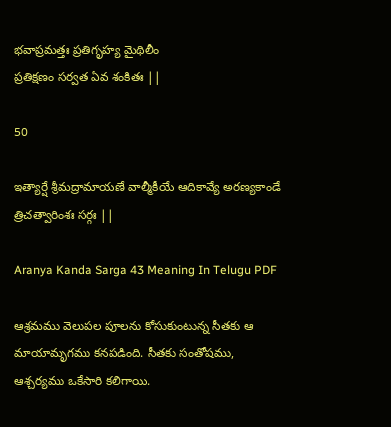భవాప్రమత్తః ప్రతిగృహ్య మైథిలీం
ప్రతిక్షణం సర్వత ఏవ శంకితః ||

50

ఇత్యార్షే శ్రీమద్రామాయణే వాల్మీకీయే ఆదికావ్యే అరణ్యకాండే త్రిచత్వారింశః సర్గః ||

Aranya Kanda Sarga 43 Meaning In Telugu PDF

ఆశ్రమము వెలుపల పూలను కోసుకుంటున్న సీతకు ఆ మాయామృగము కనపడింది. సీతకు సంతోషము, ఆశ్చర్యము ఒకేసారి కలిగాయి.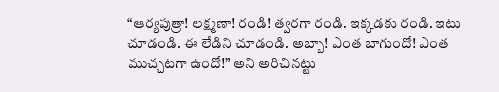“ఆర్యపుత్రా! లక్ష్మణా! రండి! త్వరగా రండి. ఇక్కడకు రండి. ఇటు చూడండి. ఈ లేడిని చూడండి. అబ్బా! ఎంత బాగుందో! ఎంత ముచ్చటగా ఉందో!” అని అరిచినట్టు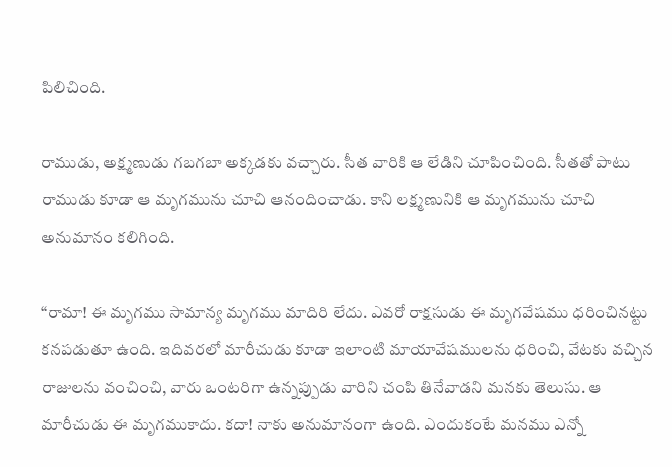పిలిచింది.

రాముడు, అక్ష్మణుడు గబగబా అక్కడకు వచ్చారు. సీత వారికి ఆ లేడిని చూపించింది. సీతతో పాటు రాముడు కూడా ఆ మృగమును చూచి ఆనందించాడు. కాని లక్ష్మణునికి ఆ మృగమును చూచి అనుమానం కలిగింది.

“రామా! ఈ మృగము సామాన్య మృగము మాదిరి లేదు. ఎవరో రాక్షసుడు ఈ మృగవేషము ధరించినట్టు కనపడుతూ ఉంది. ఇదివరలో మారీచుడు కూడా ఇలాంటి మాయావేషములను ధరించి, వేటకు వచ్చిన రాజులను వంచించి, వారు ఒంటరిగా ఉన్నప్పుడు వారిని చంపి తినేవాడని మనకు తెలుసు. ఆ మారీచుడు ఈ మృగముకాదు. కదా! నాకు అనుమానంగా ఉంది. ఎందుకంటే మనము ఎన్నో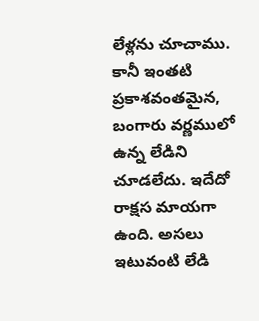లేళ్లను చూచాము. కానీ ఇంతటి ప్రకాశవంతమైన, బంగారు వర్ణములో ఉన్న లేడిని చూడలేదు. ఇదేదో రాక్షస మాయగా ఉంది. అసలు ఇటువంటి లేడి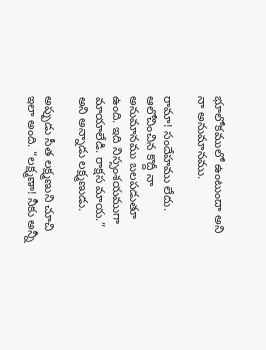భూలోకములో ఉంటుందా అని నా అనుమానము.

రామా! సందేహము లేదు. ఆలోచించిన కొద్దీ నా అనుమానము బలపడుతూ ఉంది. ఇది నిస్సంశయముగా మాయాలేడి. రాక్షస మాయ.” అని అన్నాడు లక్ష్మణుడు.

అప్పుడు సీత లక్ష్మణుని చూచి ఇలా అంది. “లక్ష్మణా! నీకు అన్నీ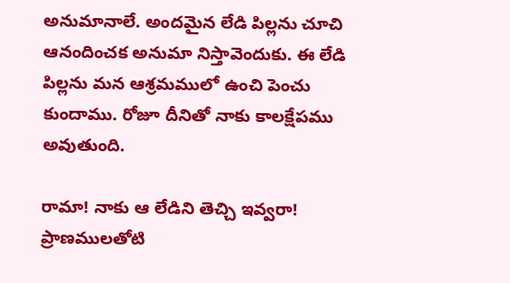అనుమానాలే. అందమైన లేడి పిల్లను చూచి ఆనందించక అనుమా నిస్తావెందుకు. ఈ లేడి పిల్లను మన ఆశ్రమములో ఉంచి పెంచు కుందాము. రోజూ దీనితో నాకు కాలక్షేపము అవుతుంది.

రామా! నాకు ఆ లేడిని తెచ్చి ఇవ్వరా! ప్రాణములతోటి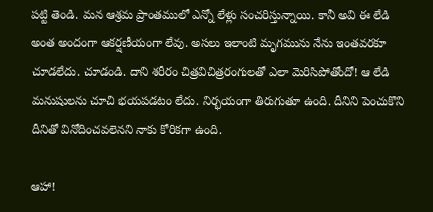పట్టి తెండి. మన ఆశ్రమ ప్రాంతములో ఎన్నో లేళ్లు సంచరిస్తున్నాయి. కానీ అవి ఈ లేడి అంత అందంగా ఆకర్షణీయంగా లేవు. అసలు ఇలాంటి మృగమును నేను ఇంతవరకూ చూడలేదు. చూడండి. దాని శరీరం చిత్రవిచిత్రరంగులతో ఎలా మెరిసిపోతోందో! ఆ లేడి మనుషులను చూచి భయపడటం లేదు. నిర్భయంగా తిరుగుతూ ఉంది. దీనిని పెంచుకొని దీనితో వినోదించవలెనని నాకు కోరికగా ఉంది.

ఆహా!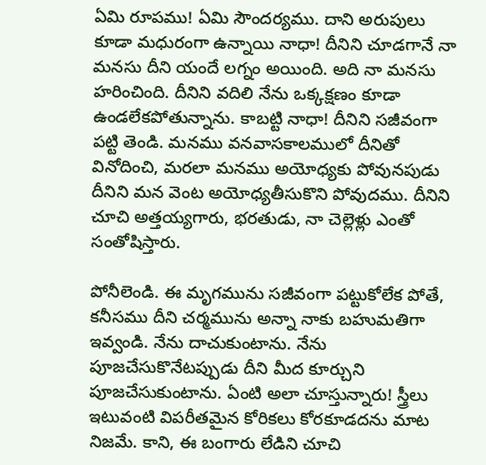ఏమి రూపము! ఏమి సౌందర్యము. దాని అరుపులు కూడా మధురంగా ఉన్నాయి నాధా! దీనిని చూడగానే నా మనసు దీని యందే లగ్నం అయింది. అది నా మనసు హరించింది. దీనిని వదిలి నేను ఒక్కక్షణం కూడా ఉండలేకపోతున్నాను. కాబట్టి నాధా! దీనిని సజీవంగా పట్టి తెండి. మనము వనవాసకాలములో దీనితో వినోదించి, మరలా మనము అయోధ్యకు పోవునపుడు దీనిని మన వెంట అయోధ్యతీసుకొని పోవుదము. దీనిని చూచి అత్తయ్యగారు, భరతుడు, నా చెల్లెళ్లు ఎంతో సంతోషిస్తారు.

పోనీలెండి. ఈ మృగమును సజీవంగా పట్టుకోలేక పోతే, కనీసము దీని చర్మమును అన్నా నాకు బహుమతిగా ఇవ్వండి. నేను దాచుకుంటాను. నేను పూజచేసుకొనేటప్పుడు దీని మీద కూర్చుని పూజచేసుకుంటాను. ఏంటి అలా చూస్తున్నారు! స్త్రీలు ఇటువంటి విపరీతమైన కోరికలు కోరకూడదను మాట నిజమే. కాని, ఈ బంగారు లేడిని చూచి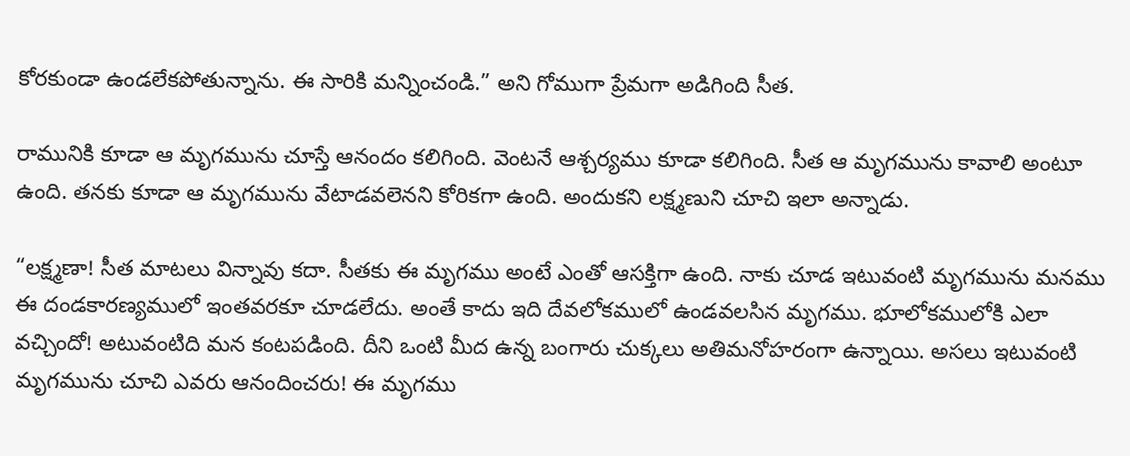కోరకుండా ఉండలేకపోతున్నాను. ఈ సారికి మన్నించండి.” అని గోముగా ప్రేమగా అడిగింది సీత.

రామునికి కూడా ఆ మృగమును చూస్తే ఆనందం కలిగింది. వెంటనే ఆశ్చర్యము కూడా కలిగింది. సీత ఆ మృగమును కావాలి అంటూ ఉంది. తనకు కూడా ఆ మృగమును వేటాడవలెనని కోరికగా ఉంది. అందుకని లక్ష్మణుని చూచి ఇలా అన్నాడు.

“లక్ష్మణా! సీత మాటలు విన్నావు కదా. సీతకు ఈ మృగము అంటే ఎంతో ఆసక్తిగా ఉంది. నాకు చూడ ఇటువంటి మృగమును మనము ఈ దండకారణ్యములో ఇంతవరకూ చూడలేదు. అంతే కాదు ఇది దేవలోకములో ఉండవలసిన మృగము. భూలోకములోకి ఎలా వచ్చిందో! అటువంటిది మన కంటపడింది. దీని ఒంటి మీద ఉన్న బంగారు చుక్కలు అతిమనోహరంగా ఉన్నాయి. అసలు ఇటువంటి మృగమును చూచి ఎవరు ఆనందించరు! ఈ మృగము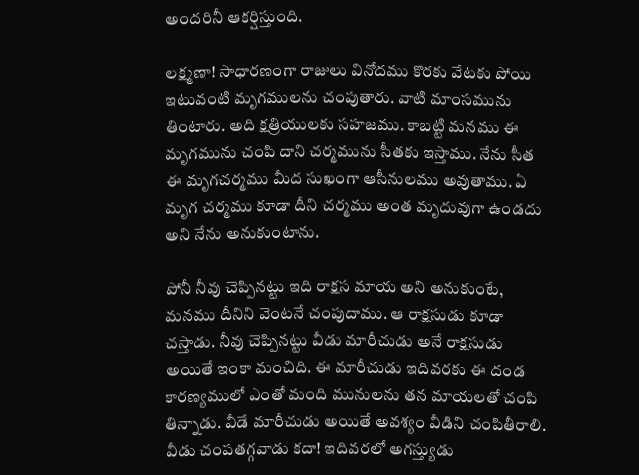అందరినీ ఆకర్షిస్తుంది.

లక్ష్మణా! సాధారణంగా రాజులు వినోదము కొరకు వేటకు పోయి ఇటువంటి మృగములను చంపుతారు. వాటి మాంసమును తింటారు. అది క్షత్రియులకు సహజము. కాబట్టి మనము ఈ మృగమును చంపి దాని చర్మమును సీతకు ఇస్తాము. నేను సీత ఈ మృగచర్మము మీద సుఖంగా ఆసీనులము అవుతాము. ఏ మృగ చర్మము కూడా దీని చర్మము అంత మృదువుగా ఉండదు అని నేను అనుకుంటాను.

పోనీ నీవు చెప్పినట్టు ఇది రాక్షస మాయ అని అనుకుంటే, మనము దీనిని వెంటనే చంపుదాము. ఆ రాక్షసుడు కూడా చస్తాడు. నీవు చెప్పినట్టు వీడు మారీచుడు అనే రాక్షసుడు అయితే ఇంకా మంచిది. ఈ మారీచుడు ఇదివరకు ఈ దండ కారణ్యములో ఎంతో మంది మునులను తన మాయలతో చంపి తిన్నాడు. వీడే మారీచుడు అయితే అవశ్యం వీడిని చంపితీరాలి. వీడు చంపతగ్గవాడు కదా! ఇదివరలో అగస్త్యుడు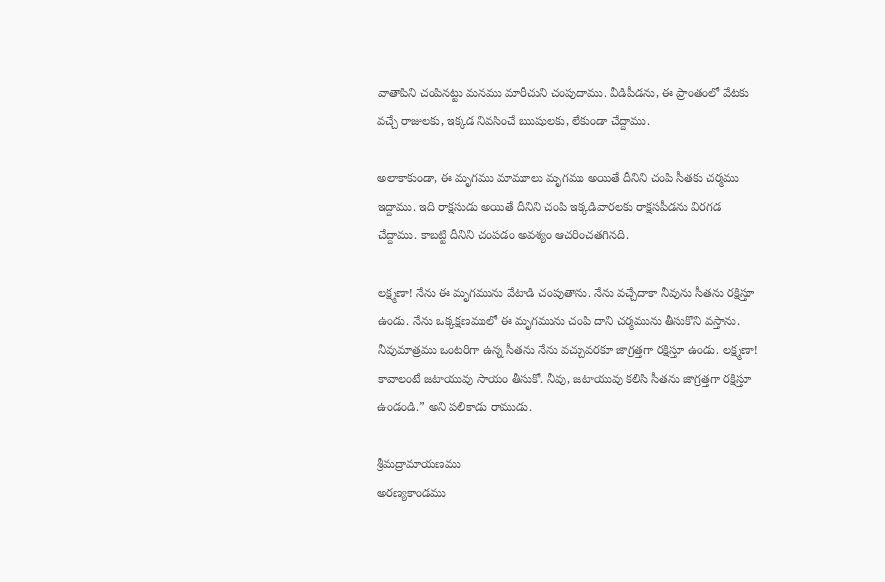వాతాపిని చంపినట్టు మనము మారీచుని చంపుదాము. వీడిపీడను, ఈ ప్రాంతంలో వేటకు వచ్చే రాజులకు, ఇక్కడ నివసించే ఋషులకు, లేకుండా చేద్దాము.

అలాకాకుండా, ఈ మృగము మామూలు మృగము అయితే దీనిని చంపి సీతకు చర్మము ఇద్దాము. ఇది రాక్షసుడు అయితే దీనిని చంపి ఇక్కడివారలకు రాక్షసపీడను విరగడ చేద్దాము. కాబట్టి దీనిని చంపడం అవశ్యం ఆచరించతగినది.

లక్ష్మణా! నేను ఈ మృగమును వేటాడి చంపుతాను. నేను వచ్చేదాకా నీవును సీతను రక్షిస్తూ ఉండు. నేను ఒక్కక్షణములో ఈ మృగమును చంపి దాని చర్మమును తీసుకొని వస్తాను. నీవుమాత్రము ఒంటరిగా ఉన్న సీతను నేను వచ్చువరకూ జాగ్రత్తగా రక్షిస్తూ ఉండు. లక్ష్మణా! కావాలంటే జటాయువు సాయం తీసుకో. నీవు, జటాయువు కలిసి సీతను జాగ్రత్తగా రక్షిస్తూ ఉండండి.” అని పలికాడు రాముడు.

శ్రీమద్రామాయణము
అరణ్యకాండము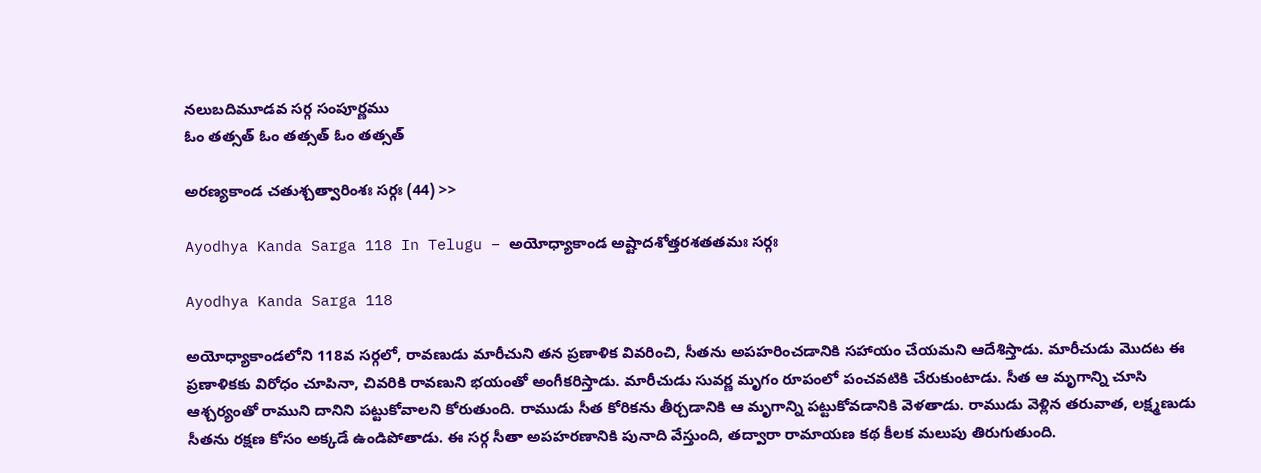నలుబదిమూడవ సర్గ సంపూర్ణము
ఓం తత్సత్ ఓం తత్సత్ ఓం తత్సత్

అరణ్యకాండ చతుశ్చత్వారింశః సర్గః (44) >>

Ayodhya Kanda Sarga 118 In Telugu – అయోధ్యాకాండ అష్టాదశోత్తరశతతమః సర్గః

Ayodhya Kanda Sarga 118

అయోధ్యాకాండలోని 118వ సర్గలో, రావణుడు మారీచుని తన ప్రణాళిక వివరించి, సీతను అపహరించడానికి సహాయం చేయమని ఆదేశిస్తాడు. మారీచుడు మొదట ఈ ప్రణాళికకు విరోధం చూపినా, చివరికి రావణుని భయంతో అంగీకరిస్తాడు. మారీచుడు సువర్ణ మృగం రూపంలో పంచవటికి చేరుకుంటాడు. సీత ఆ మృగాన్ని చూసి ఆశ్చర్యంతో రాముని దానిని పట్టుకోవాలని కోరుతుంది. రాముడు సీత కోరికను తీర్చడానికి ఆ మృగాన్ని పట్టుకోవడానికి వెళతాడు. రాముడు వెళ్లిన తరువాత, లక్ష్మణుడు సీతను రక్షణ కోసం అక్కడే ఉండిపోతాడు. ఈ సర్గ సీతా అపహరణానికి పునాది వేస్తుంది, తద్వారా రామాయణ కథ కీలక మలుపు తిరుగుతుంది.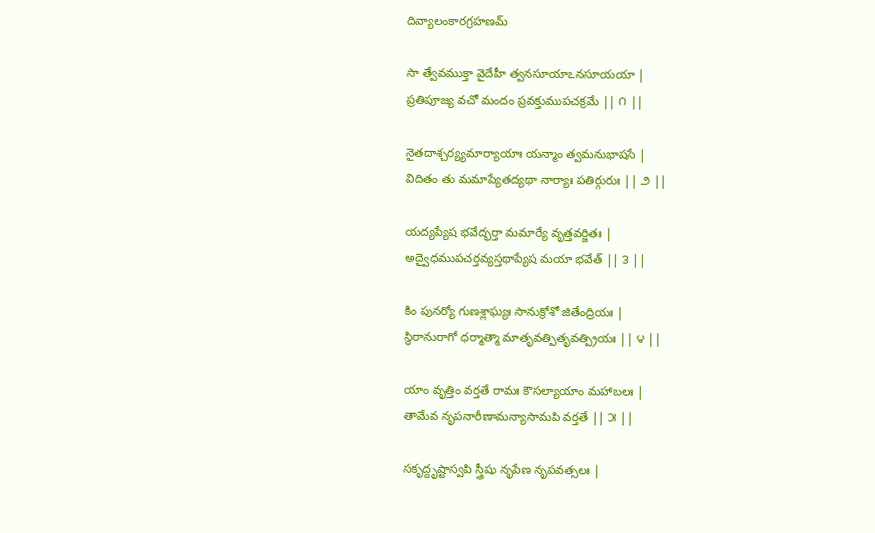దివ్యాలంకారగ్రహణమ్

సా త్వేవముక్తా వైదేహీ త్వనసూయాఽనసూయయా |
ప్రతిపూజ్య వచో మందం ప్రవక్తుముపచక్రమే || ౧ ||

నైతదాశ్చర్య్యమార్యాయాః యన్మాం త్వమనుభాషసే |
విదితం తు మమాప్యేతద్యథా నార్యాః పతిర్గురుః || ౨ ||

యద్యప్యేష భవేద్భర్తా మమార్యే వృత్తవర్జితః |
అద్వైధముపచర్తవ్యస్తథాప్యేష మయా భవేత్ || ౩ ||

కిం పునర్యో గుణశ్లాఘ్యః సానుక్రోశో జితేంద్రియః |
స్థిరానురాగో ధర్మాత్మా మాతృవత్పితృవత్ప్రియః || ౪ ||

యాం వృత్తిం వర్తతే రామః కౌసల్యాయాం మహాబలః |
తామేవ నృపనారీణామన్యాసామపి వర్తతే || ౫ ||

సకృద్దృష్టాస్వపి స్త్రీషు నృపేణ నృపవత్సలః |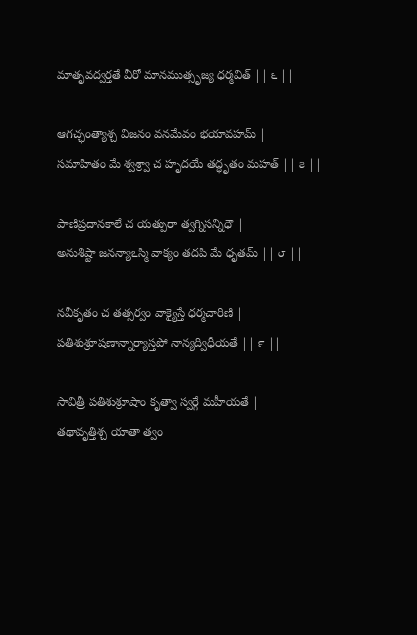మాతృవద్వర్తతే వీరో మానముత్సృజ్య ధర్మవిత్ || ౬ ||

ఆగచ్ఛంత్యాశ్చ విజనం వనమేవం భయావహమ్ |
సమాహితం మే శ్వశ్ర్వా చ హృదయే తద్ధృతం మహత్ || ౭ ||

పాణిప్రదానకాలే చ యత్పురా త్వగ్నిసన్నిధౌ |
అనుశిష్టా జనన్యాఽస్మి వాక్యం తదపి మే ధృతమ్ || ౮ ||

నవీకృతం చ తత్సర్వం వాక్యైస్తే ధర్మచారిణి |
పతిశుశ్రూషణాన్నార్యాస్తపో నాన్యద్విధీయతే || ౯ ||

సావిత్రీ పతిశుశ్రూషాం కృత్వా స్వర్గే మహీయతే |
తథావృత్తిశ్చ యాతా త్వం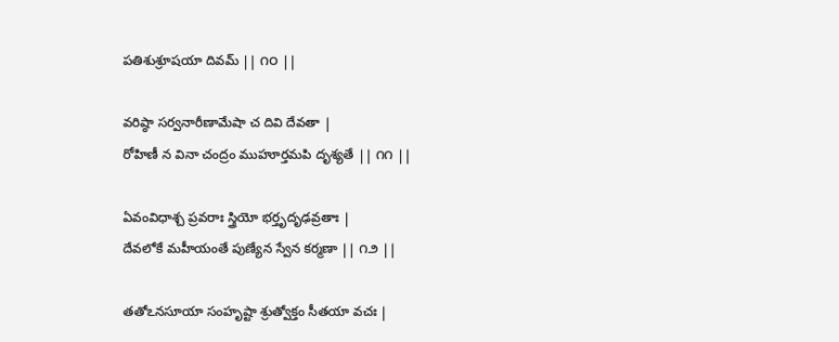పతిశుశ్రూషయా దివమ్ || ౧౦ ||

వరిష్ఠా సర్వనారీణామేషా చ దివి దేవతా |
రోహిణీ న వినా చంద్రం ముహూర్తమపి దృశ్యతే || ౧౧ ||

ఏవంవిధాశ్చ ప్రవరాః స్త్రియో భర్తృదృఢవ్రతాః |
దేవలోకే మహీయంతే పుణ్యేన స్వేన కర్మణా || ౧౨ ||

తతోఽనసూయా సంహృష్టా శ్రుత్వోక్తం సీతయా వచః |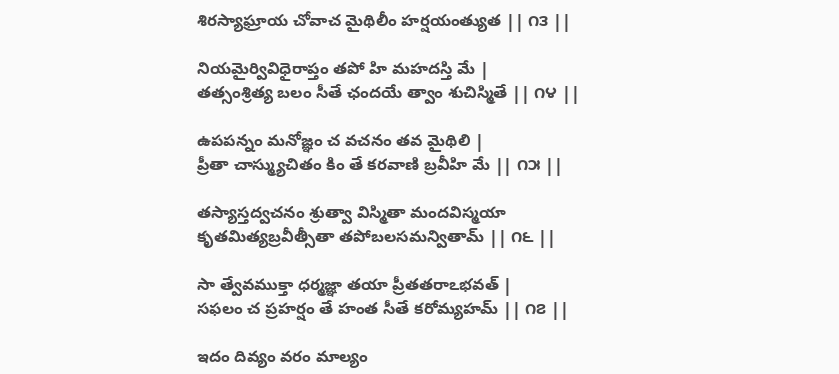శిరస్యాఘ్రాయ చోవాచ మైథిలీం హర్షయంత్యుత || ౧౩ ||

నియమైర్వివిధైరాప్తం తపో హి మహదస్తి మే |
తత్సంశ్రిత్య బలం సీతే ఛందయే త్వాం శుచిస్మితే || ౧౪ ||

ఉపపన్నం మనోజ్ఞం చ వచనం తవ మైథిలి |
ప్రీతా చాస్మ్యుచితం కిం తే కరవాణి బ్రవీహి మే || ౧౫ ||

తస్యాస్తద్వచనం శ్రుత్వా విస్మితా మందవిస్మయా
కృతమిత్యబ్రవీత్సీతా తపోబలసమన్వితామ్ || ౧౬ ||

సా త్వేవముక్తా ధర్మజ్ఞా తయా ప్రీతతరాఽభవత్ |
సఫలం చ ప్రహర్షం తే హంత సీతే కరోమ్యహమ్ || ౧౭ ||

ఇదం దివ్యం వరం మాల్యం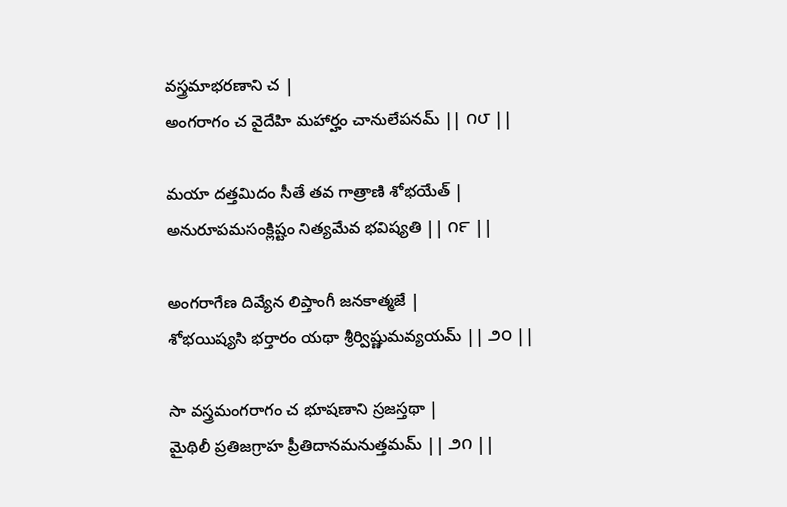వస్త్రమాభరణాని చ |
అంగరాగం చ వైదేహి మహార్హం చానులేపనమ్ || ౧౮ ||

మయా దత్తమిదం సీతే తవ గాత్రాణి శోభయేత్ |
అనురూపమసంక్లిష్టం నిత్యమేవ భవిష్యతి || ౧౯ ||

అంగరాగేణ దివ్యేన లిప్తాంగీ జనకాత్మజే |
శోభయిష్యసి భర్తారం యథా శ్రీర్విష్ణుమవ్యయమ్ || ౨౦ ||

సా వస్త్రమంగరాగం చ భూషణాని స్రజస్తథా |
మైథిలీ ప్రతిజగ్రాహ ప్రీతిదానమనుత్తమమ్ || ౨౧ ||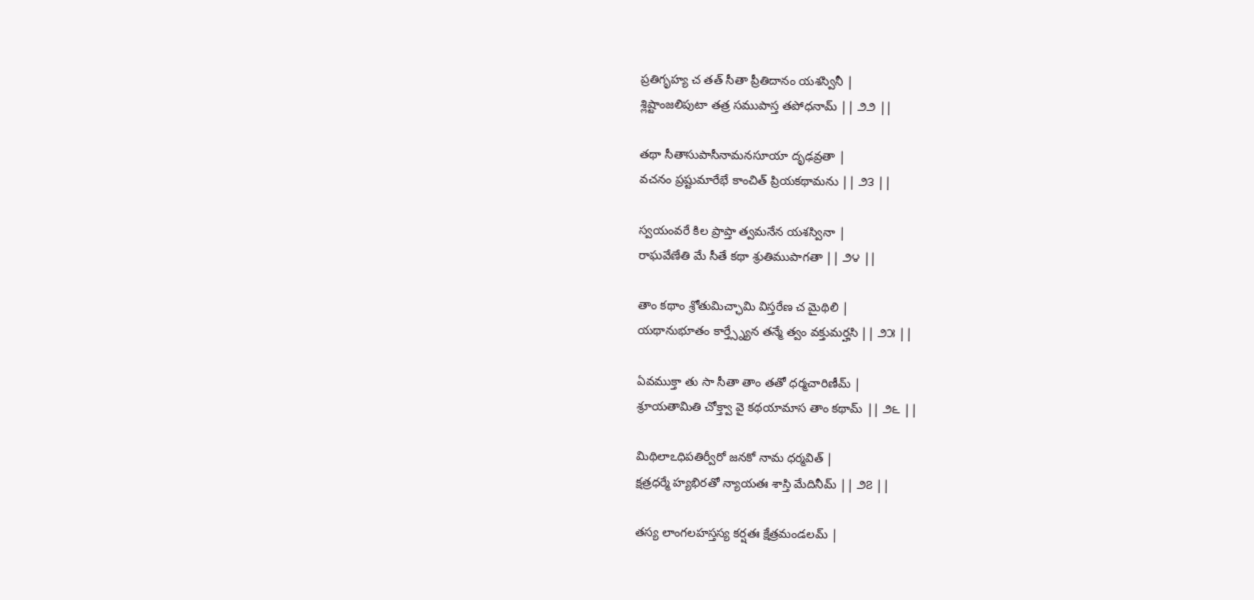ప్రతిగృహ్య చ తత్ సీతా ప్రీతిదానం యశస్వినీ |
శ్లిష్టాంజలిపుటా తత్ర సముపాస్త తపోధనామ్ || ౨౨ ||

తథా సీతాసుపాసీనామనసూయా దృఢవ్రతా |
వచనం ప్రష్టుమారేభే కాంచిత్ ప్రియకథామను || ౨౩ ||

స్వయంవరే కిల ప్రాప్తా త్వమనేన యశస్వినా |
రాఘవేణేతి మే సీతే కథా శ్రుతిముపాగతా || ౨౪ ||

తాం కథాం శ్రోతుమిచ్ఛామి విస్తరేణ చ మైథిలి |
యథానుభూతం కార్త్స్న్యేన తన్మే త్వం వక్తుమర్హసి || ౨౫ ||

ఏవముక్తా తు సా సీతా తాం తతో ధర్మచారిణీమ్ |
శ్రూయతామితి చోక్త్వా వై కథయామాస తాం కథామ్ || ౨౬ ||

మిథిలాఽధిపతిర్వీరో జనకో నామ ధర్మవిత్ |
క్షత్రధర్మే హ్యభిరతో న్యాయతః శాస్తి మేదినీమ్ || ౨౭ ||

తస్య లాంగలహస్తస్య కర్షతః క్షేత్రమండలమ్ |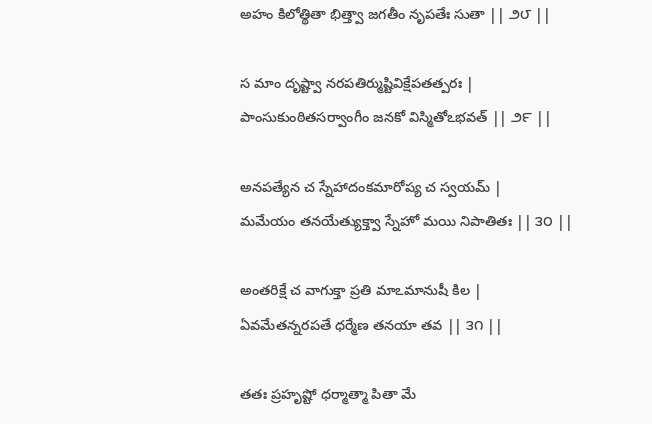అహం కిలోత్థితా భిత్త్వా జగతీం నృపతేః సుతా || ౨౮ ||

స మాం దృష్ట్వా నరపతిర్ముష్టివిక్షేపతత్పరః |
పాంసుకుంఠితసర్వాంగీం జనకో విస్మితోఽభవత్ || ౨౯ ||

అనపత్యేన చ స్నేహాదంకమారోప్య చ స్వయమ్ |
మమేయం తనయేత్యుక్త్వా స్నేహో మయి నిపాతితః || ౩౦ ||

అంతరిక్షే చ వాగుక్తా ప్రతి మాఽమానుషీ కిల |
ఏవమేతన్నరపతే ధర్మేణ తనయా తవ || ౩౧ ||

తతః ప్రహృష్టో ధర్మాత్మా పితా మే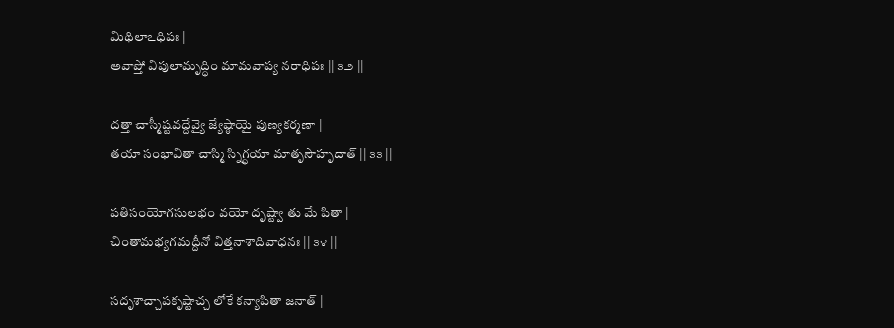మిథిలాఽధిపః |
అవాప్తో విపులామృద్ధిం మామవాప్య నరాధిపః || ౩౨ ||

దత్తా చాస్మీష్టవద్దేవ్యై జ్యేష్ఠాయై పుణ్యకర్మణా |
తయా సంభావితా చాస్మి స్నిగ్ధయా మాతృసౌహృదాత్ || ౩౩ ||

పతిసంయోగసులభం వయో దృష్ట్వా తు మే పితా |
చింతామభ్యగమద్దీనో విత్తనాశాదివాధనః || ౩౪ ||

సదృశాచ్చాపకృష్టాచ్చ లోకే కన్యాపితా జనాత్ |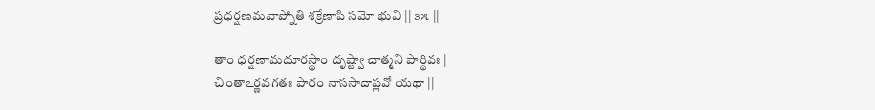ప్రధర్షణమవాప్నోతి శక్రేణాపి సమో భువి || ౩౫ ||

తాం ధర్షణామదూరస్థాం దృష్ట్వా చాత్మని పార్థివః |
చింతాఽర్ణవగతః పారం నాససాదాప్లవో యథా ||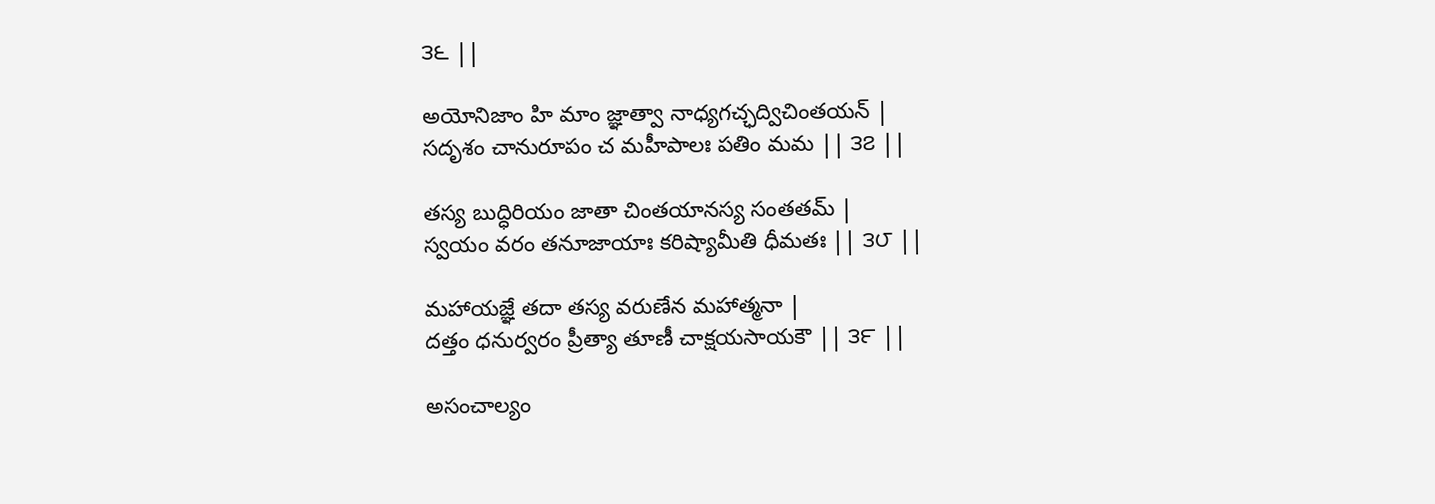౩౬ ||

అయోనిజాం హి మాం జ్ఞాత్వా నాధ్యగచ్ఛద్విచింతయన్ |
సదృశం చానురూపం చ మహీపాలః పతిం మమ || ౩౭ ||

తస్య బుద్ధిరియం జాతా చింతయానస్య సంతతమ్ |
స్వయం వరం తనూజాయాః కరిష్యామీతి ధీమతః || ౩౮ ||

మహాయజ్ఞే తదా తస్య వరుణేన మహాత్మనా |
దత్తం ధనుర్వరం ప్రీత్యా తూణీ చాక్షయసాయకౌ || ౩౯ ||

అసంచాల్యం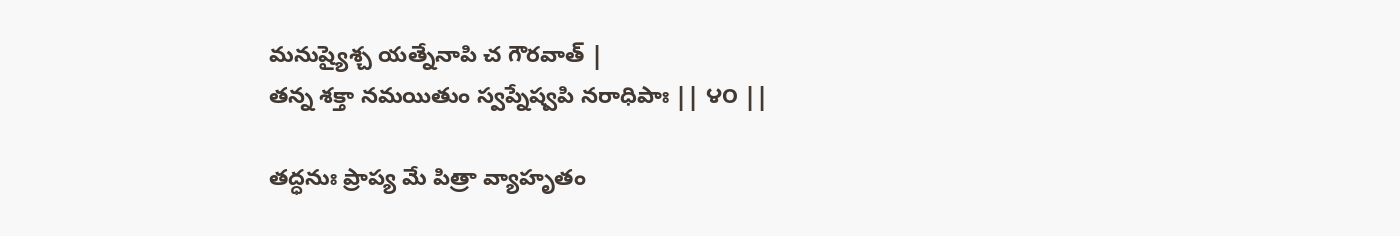మనుష్యైశ్చ యత్నేనాపి చ గౌరవాత్ |
తన్న శక్తా నమయితుం స్వప్నేష్వపి నరాధిపాః || ౪౦ ||

తద్ధనుః ప్రాప్య మే పిత్రా వ్యాహృతం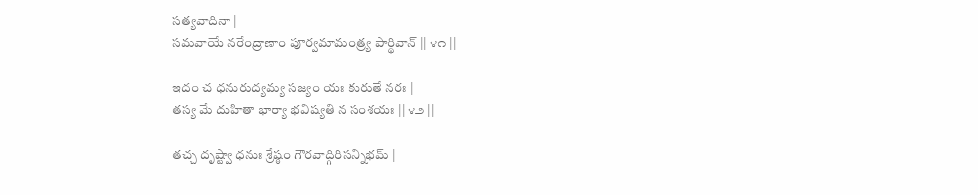సత్యవాదినా |
సమవాయే నరేంద్రాణాం పూర్వమామంత్ర్య పార్థివాన్ || ౪౧ ||

ఇదం చ ధనురుద్యమ్య సజ్యం యః కురుతే నరః |
తస్య మే దుహితా భార్యా భవిష్యతి న సంశయః || ౪౨ ||

తచ్చ దృష్ట్వా ధనుః శ్రేష్ఠం గౌరవాద్గిరిసన్నిభమ్ |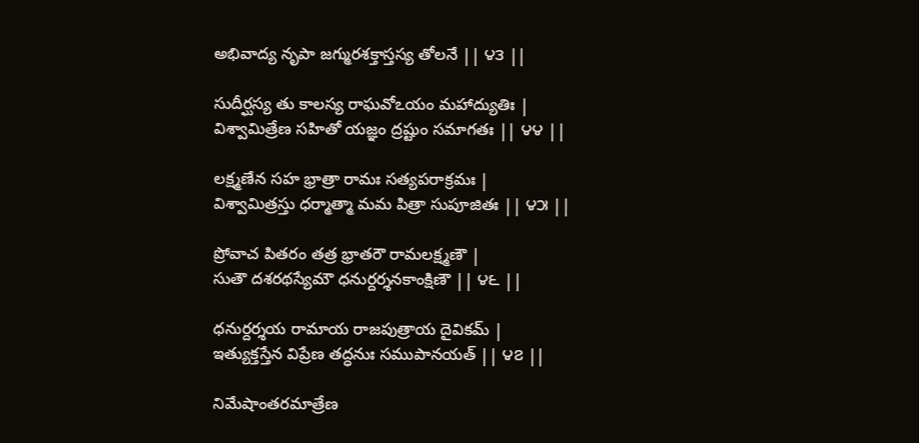అభివాద్య నృపా జగ్మురశక్తాస్తస్య తోలనే || ౪౩ ||

సుదీర్ఘస్య తు కాలస్య రాఘవోఽయం మహాద్యుతిః |
విశ్వామిత్రేణ సహితో యజ్ఞం ద్రష్టుం సమాగతః || ౪౪ ||

లక్ష్మణేన సహ భ్రాత్రా రామః సత్యపరాక్రమః |
విశ్వామిత్రస్తు ధర్మాత్మా మమ పిత్రా సుపూజితః || ౪౫ ||

ప్రోవాచ పితరం తత్ర భ్రాతరౌ రామలక్ష్మణౌ |
సుతౌ దశరథస్యేమౌ ధనుర్దర్శనకాంక్షిణౌ || ౪౬ ||

ధనుర్దర్శయ రామాయ రాజపుత్రాయ దైవికమ్ |
ఇత్యుక్తస్తేన విప్రేణ తద్ధనుః సముపానయత్ || ౪౭ ||

నిమేషాంతరమాత్రేణ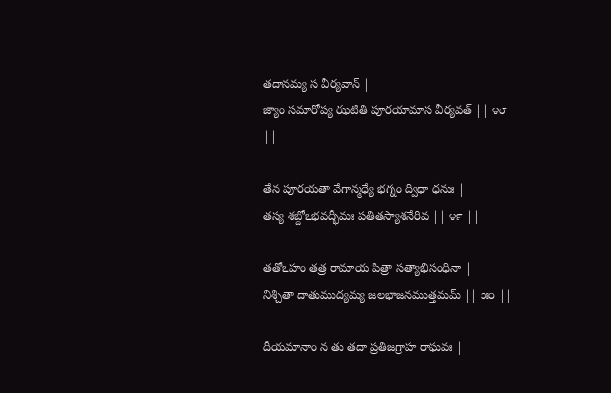తదానమ్య స వీర్యవాన్ |
జ్యాం సమారోప్య ఝటితి పూరయామాస వీర్యవత్ || ౪౮ ||

తేన పూరయతా వేగాన్మధ్యే భగ్నం ద్విధా ధనుః |
తస్య శబ్దోఽభవద్భీమః పతితస్యాశనేరివ || ౪౯ ||

తతోఽహం తత్ర రామాయ పిత్రా సత్యాభిసంధినా |
నిశ్చితా దాతుముద్యమ్య జలభాజనముత్తమమ్ || ౫౦ ||

దీయమానాం న తు తదా ప్రతిజగ్రాహ రాఘవః |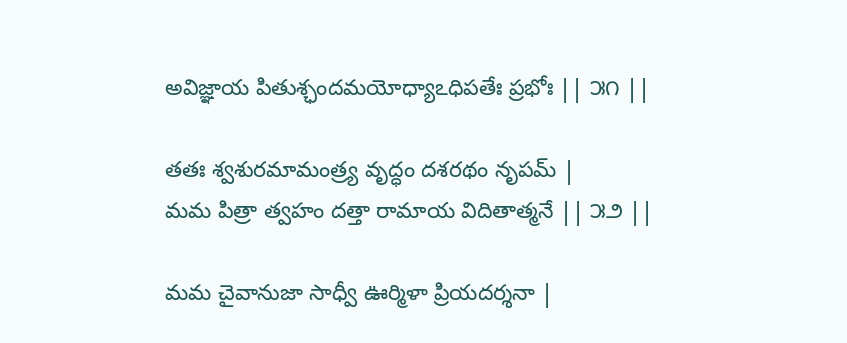అవిజ్ఞాయ పితుశ్ఛందమయోధ్యాఽధిపతేః ప్రభోః || ౫౧ ||

తతః శ్వశురమామంత్ర్య వృద్ధం దశరథం నృపమ్ |
మమ పిత్రా త్వహం దత్తా రామాయ విదితాత్మనే || ౫౨ ||

మమ చైవానుజా సాధ్వీ ఊర్మిళా ప్రియదర్శనా |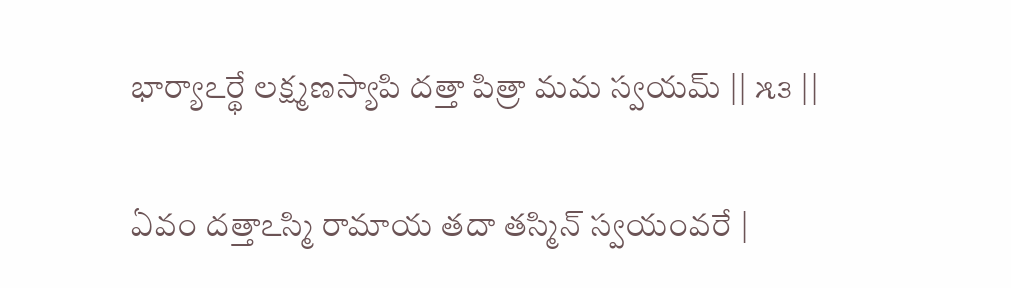భార్యాఽర్థే లక్ష్మణస్యాపి దత్తా పిత్రా మమ స్వయమ్ || ౫౩ ||

ఏవం దత్తాఽస్మి రామాయ తదా తస్మిన్ స్వయంవరే |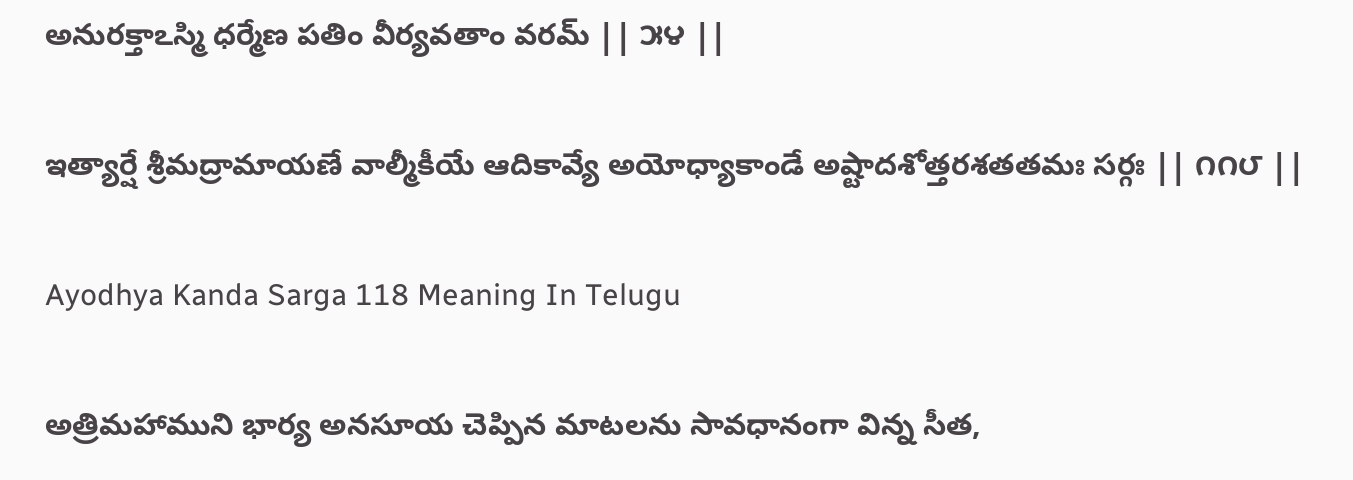అనురక్తాఽస్మి ధర్మేణ పతిం వీర్యవతాం వరమ్ || ౫౪ ||

ఇత్యార్షే శ్రీమద్రామాయణే వాల్మీకీయే ఆదికావ్యే అయోధ్యాకాండే అష్టాదశోత్తరశతతమః సర్గః || ౧౧౮ ||

Ayodhya Kanda Sarga 118 Meaning In Telugu

అత్రిమహాముని భార్య అనసూయ చెప్పిన మాటలను సావధానంగా విన్న సీత,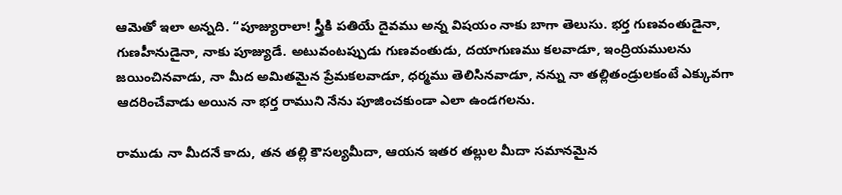ఆమెతో ఇలా అన్నది. “పూజ్యురాలా! స్త్రీకి పతియే దైవము అన్న విషయం నాకు బాగా తెలుసు. భర్త గుణవంతుడైనా, గుణహీనుడైనా, నాకు పూజ్యుడే. అటువంటప్పుడు గుణవంతుడు, దయాగుణము కలవాడూ, ఇంద్రియములను జయించినవాడు, నా మీద అమితమైన ప్రేమకలవాడూ, ధర్మము తెలిసినవాడూ, నన్ను నా తల్లితండ్రులకంటే ఎక్కువగా ఆదరించేవాడు అయిన నా భర్త రాముని నేను పూజించకుండా ఎలా ఉండగలను.

రాముడు నా మీదనే కాదు, తన తల్లి కౌసల్యమీదా, ఆయన ఇతర తల్లుల మీదా సమానమైన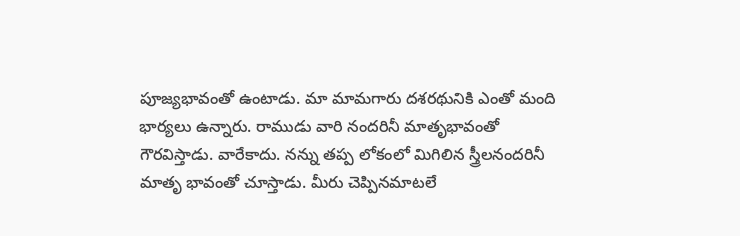పూజ్యభావంతో ఉంటాడు. మా మామగారు దశరథునికి ఎంతో మంది భార్యలు ఉన్నారు. రాముడు వారి నందరినీ మాతృభావంతో గౌరవిస్తాడు. వారేకాదు. నన్ను తప్ప లోకంలో మిగిలిన స్త్రీలనందరినీ మాతృ భావంతో చూస్తాడు. మీరు చెప్పినమాటలే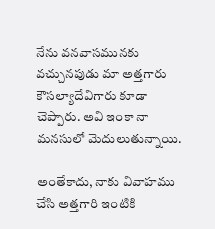నేను వనవాసమునకు వచ్చునపుడు మా అత్తగారు కౌసల్యాదేవిగారు కూడా చెప్పారు. అవి ఇంకా నా మనసులో మెదులుతున్నాయి.

అంతేకాదు, నాకు వివాహము చేసి అత్తగారి ఇంటికి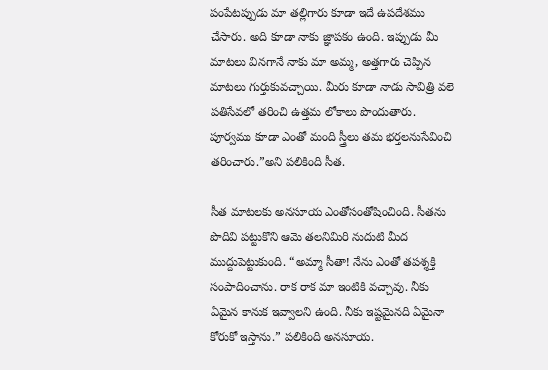పంపేటప్పుడు మా తల్లిగారు కూడా ఇదే ఉపదేశము చేసారు. అది కూడా నాకు జ్ఞాపకం ఉంది. ఇప్పుడు మీ మాటలు వినగానే నాకు మా అమ్మ, అత్తగారు చెప్పిన మాటలు గుర్తుకువచ్చాయి. మీరు కూడా నాడు సావిత్రి వలె పతిసేవలో తరించి ఉత్తమ లోకాలు పొందుతారు. పూర్వము కూడా ఎంతో మంది స్త్రీలు తమ భర్తలనుసేవించి తరించారు.”అని పలికింది సీత.

సీత మాటలకు అనసూయ ఎంతోసంతోషించింది. సీతను పొదివి పట్టుకొని ఆమె తలనిమిరి నుదుటి మీద ముద్దుపెట్టుకుంది. “అమ్మా సీతా! నేను ఎంతో తపశ్శక్తి సంపాదించాను. రాక రాక మా ఇంటికి వచ్చావు. నీకు ఏమైన కానుక ఇవ్వాలని ఉంది. నీకు ఇష్టమైనది ఏమైనా కోరుకో ఇస్తాను.” పలికింది అనసూయ.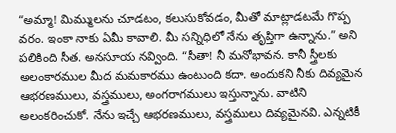“అమ్మా! మిమ్ములను చూడటం, కలుసుకోవడం, మీతో మాట్లాడటమే గొప్ప వరం. ఇంకా నాకు ఏమీ కావాలి. మీ సన్నిధిలో నేను తృప్తిగా ఉన్నాను.” అని పలికింది సీత. అనసూయ నవ్వింది. “సీతా! నీ మనోభావన. కానీ స్త్రీలకు అలంకారముల మీద మమకారము ఉంటుంది కదా. అందుకని నీకు దివ్యమైన ఆభరణములు, వస్త్రములు, అంగరాగములు ఇస్తున్నాను. వాటిని అలంకరించుకో. నేను ఇచ్చే ఆభరణములు, వస్త్రములు దివ్యమైనవి. ఎన్నటికీ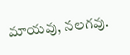మాయవు, నలగవు.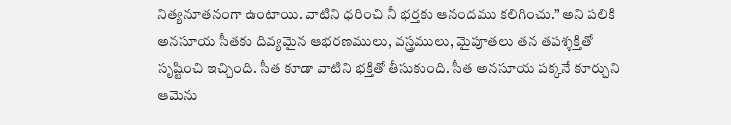నిత్యనూతనంగా ఉంటాయి. వాటిని ధరించి నీ భర్తకు ఆనందము కలిగించు.” అని పలికి అనసూయ సీతకు దివ్యమైన ఆభరణములు, వస్త్రములు, మైపూతలు తన తపశ్శక్తితో సృష్టించి ఇచ్చింది. సీత కూడా వాటిని భక్తితో తీసుకుంది. సీత అనసూయ పక్కనే కూర్చుని ఆమెను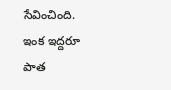సేవించింది. ఇంక ఇద్దరూ పాత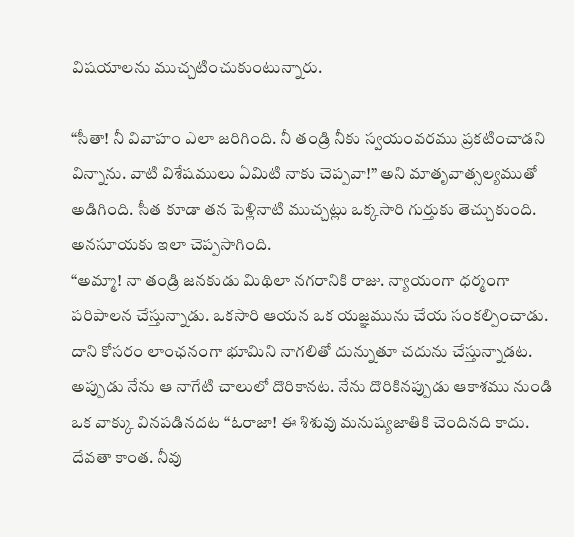విషయాలను ముచ్చటించుకుంటున్నారు.

“సీతా! నీ వివాహం ఎలా జరిగింది. నీ తండ్రి నీకు స్వయంవరము ప్రకటించాడని విన్నాను. వాటి విశేషములు ఏమిటి నాకు చెప్పవా!” అని మాతృవాత్సల్యముతో అడిగింది. సీత కూడా తన పెళ్లినాటి ముచ్చట్లు ఒక్కసారి గుర్తుకు తెచ్చుకుంది. అనసూయకు ఇలా చెప్పసాగింది.
“అమ్మా! నా తండ్రి జనకుడు మిథిలా నగరానికి రాజు. న్యాయంగా ధర్మంగా పరిపాలన చేస్తున్నాడు. ఒకసారి ఆయన ఒక యజ్ఞమును చేయ సంకల్పించాడు. దాని కోసరం లాంఛనంగా భూమిని నాగలితో దున్నుతూ చదును చేస్తున్నాడట. అప్పుడు నేను ఆ నాగేటి చాలులో దొరికానట. నేను దొరికినప్పుడు ఆకాశము నుండి ఒక వాక్కు వినపడినదట “ఓరాజా! ఈ శిశువు మనుష్యజాతికి చెందినది కాదు. దేవతా కాంత. నీవు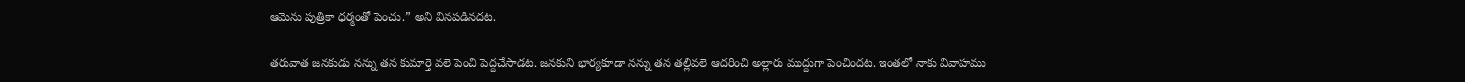ఆమెను పుత్రికా ధర్మంతో పెంచు.” అని వినపడినదట.

తరువాత జనకుడు నన్ను తన కుమార్తె వలె పెంచి పెద్దచేసాడట. జనకుని భార్యకూడా నన్ను తన తల్లివలె ఆదరించి అల్లారు ముద్దుగా పెంచిందట. ఇంతలో నాకు వివాహము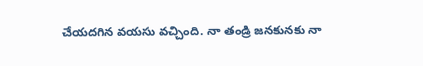చేయదగిన వయసు వచ్చింది. నా తండ్రి జనకునకు నా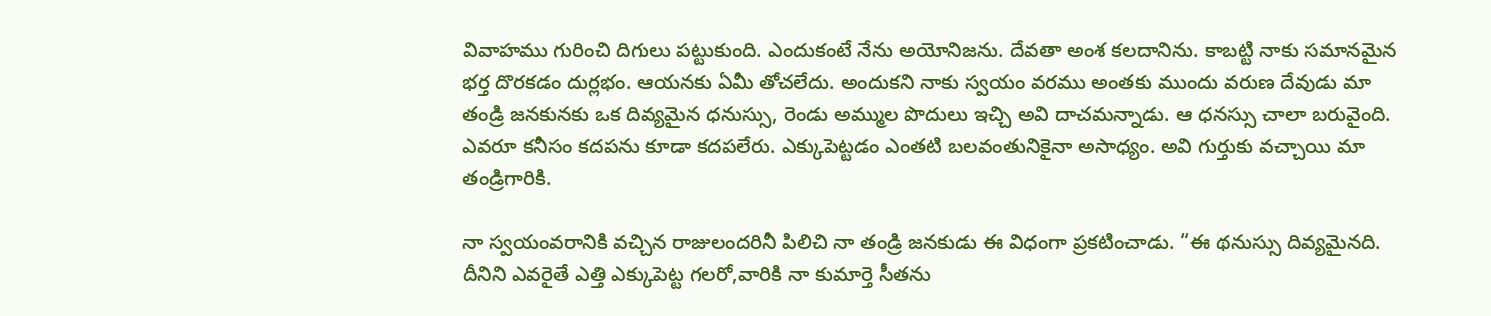వివాహము గురించి దిగులు పట్టుకుంది. ఎందుకంటే నేను అయోనిజను. దేవతా అంశ కలదానిను. కాబట్టి నాకు సమానమైన భర్త దొరకడం దుర్లభం. ఆయనకు ఏమీ తోచలేదు. అందుకని నాకు స్వయం వరము అంతకు ముందు వరుణ దేవుడు మా తండ్రి జనకునకు ఒక దివ్యమైన ధనుస్సు, రెండు అమ్ముల పొదులు ఇచ్చి అవి దాచమన్నాడు. ఆ ధనస్సు చాలా బరువైంది. ఎవరూ కనీసం కదపను కూడా కదపలేరు. ఎక్కుపెట్టడం ఎంతటి బలవంతునికైనా అసాధ్యం. అవి గుర్తుకు వచ్చాయి మా తండ్రిగారికి.

నా స్వయంవరానికి వచ్చిన రాజులందరినీ పిలిచి నా తండ్రి జనకుడు ఈ విధంగా ప్రకటించాడు. “ఈ థనుస్సు దివ్యమైనది. దీనిని ఎవరైతే ఎత్తి ఎక్కుపెట్ట గలరో,వారికి నా కుమార్తె సీతను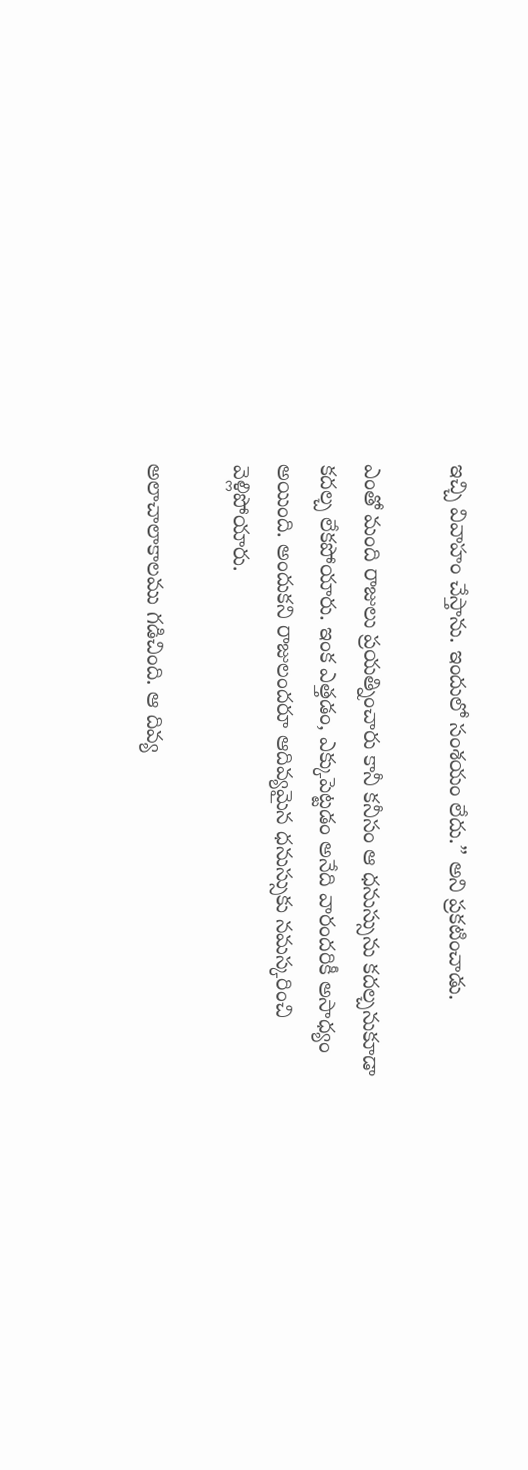ఇచ్చి వివాహం చేస్తాను. ఇందులో సంశయం లేదు.” అని ప్రకటించాడు.

ఎంతో మంది రాజులు ప్రయత్నించారు కానీ కనీసం ఆ ధనుస్సును కదల్చనుకూడా కదల్చ లేకపోయారు. ఇంక ఎత్తడం, ఎక్కుపెట్టడం అనేది వారందరికీ అసాధ్యం అయింది. అందుకని రాజులందరూ ఆదివ్యమైన ధనుస్సుకు నమస్కరించి వెళ్లిపోయారు.

అలాచాలాకాలము గడిచింది. ఆ దివ్య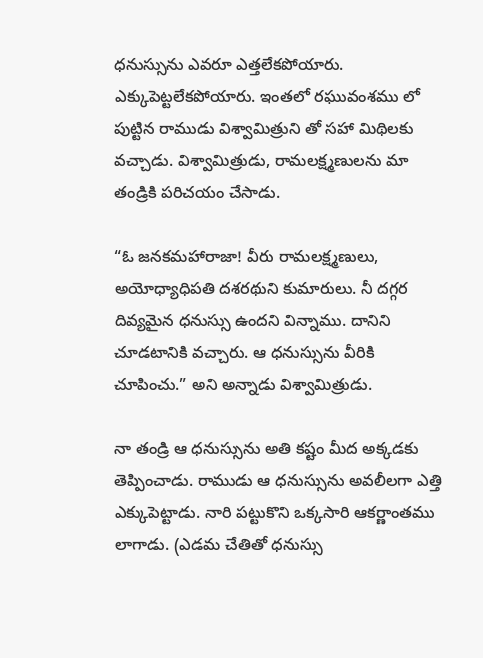ధనుస్సును ఎవరూ ఎత్తలేకపోయారు. ఎక్కుపెట్టలేకపోయారు. ఇంతలో రఘువంశము లో పుట్టిన రాముడు విశ్వామిత్రుని తో సహా మిథిలకు వచ్చాడు. విశ్వామిత్రుడు, రామలక్ష్మణులను మా తండ్రికి పరిచయం చేసాడు.

“ఓ జనకమహారాజా! వీరు రామలక్ష్మణులు, అయోధ్యాధిపతి దశరథుని కుమారులు. నీ దగ్గర దివ్యమైన ధనుస్సు ఉందని విన్నాము. దానిని చూడటానికి వచ్చారు. ఆ ధనుస్సును వీరికి చూపించు.” అని అన్నాడు విశ్వామిత్రుడు.

నా తండ్రి ఆ ధనుస్సును అతి కష్టం మీద అక్కడకు తెప్పించాడు. రాముడు ఆ ధనుస్సును అవలీలగా ఎత్తి ఎక్కుపెట్టాడు. నారి పట్టుకొని ఒక్కసారి ఆకర్ణాంతము లాగాడు. (ఎడమ చేతితో ధనుస్సు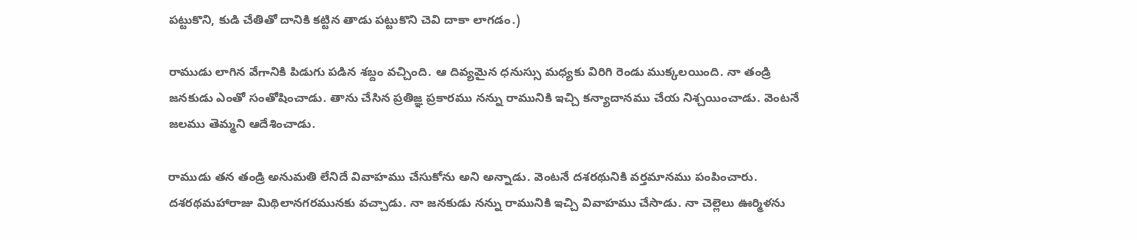పట్టుకొని, కుడి చేతితో దానికి కట్టిన తాడు పట్టుకొని చెవి దాకా లాగడం.)

రాముడు లాగిన వేగానికి పిడుగు పడిన శబ్దం వచ్చింది. ఆ దివ్యమైన ధనుస్సు మధ్యకు విరిగి రెండు ముక్కలయింది. నా తండ్రి జనకుడు ఎంతో సంతోషించాడు. తాను చేసిన ప్రతిజ్ఞ ప్రకారము నన్ను రామునికి ఇచ్చి కన్యాదానము చేయ నిశ్చయించాడు. వెంటనే జలము తెమ్మని ఆదేశించాడు.

రాముడు తన తండ్రి అనుమతి లేనిదే వివాహము చేసుకోను అని అన్నాడు. వెంటనే దశరథునికి వర్తమానము పంపించారు. దశరథమహారాజు మిథిలానగరమునకు వచ్చాడు. నా జనకుడు నన్ను రామునికి ఇచ్చి వివాహము చేసాడు. నా చెల్లెలు ఊర్మిళను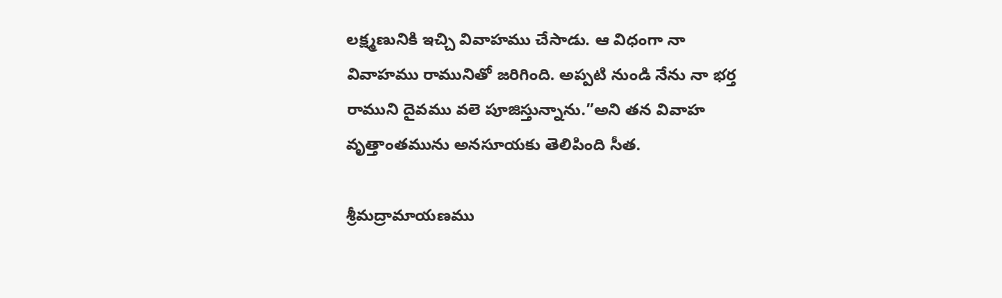లక్ష్మణునికి ఇచ్చి వివాహము చేసాడు. ఆ విధంగా నా వివాహము రామునితో జరిగింది. అప్పటి నుండి నేను నా భర్త రాముని దైవము వలె పూజిస్తున్నాను.”అని తన వివాహ వృత్తాంతమును అనసూయకు తెలిపింది సీత.

శ్రీమద్రామాయణము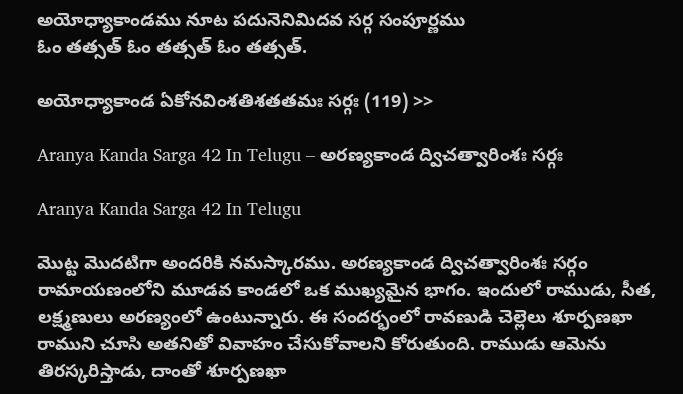అయోధ్యాకాండము నూట పదునెనిమిదవ సర్గ సంపూర్ణము
ఓం తత్సత్ ఓం తత్సత్ ఓం తత్సత్.

అయోధ్యాకాండ ఏకోనవింశతిశతతమః సర్గః (119) >>

Aranya Kanda Sarga 42 In Telugu – అరణ్యకాండ ద్విచత్వారింశః సర్గః

Aranya Kanda Sarga 42 In Telugu

మొట్ట మొదటిగా అందరికి నమస్కారము. అరణ్యకాండ ద్విచత్వారింశః సర్గం రామాయణంలోని మూడవ కాండలో ఒక ముఖ్యమైన భాగం. ఇందులో రాముడు, సీత, లక్ష్మణులు అరణ్యంలో ఉంటున్నారు. ఈ సందర్భంలో రావణుడి చెల్లెలు శూర్పణఖా రాముని చూసి అతనితో వివాహం చేసుకోవాలని కోరుతుంది. రాముడు ఆమెను తిరస్కరిస్తాడు, దాంతో శూర్పణఖా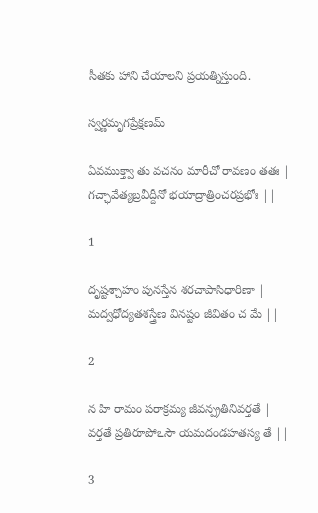సీతకు హాని చేయాలని ప్రయత్నిస్తుంది.

స్వర్ణమృగప్రేక్షణమ్

ఏవముక్త్వా తు వచనం మారీచో రావణం తతః |
గచ్ఛావేత్యబ్రవీద్దీనో భయాద్రాత్రించరప్రభోః ||

1

దృష్టశ్చాహం పునస్తేన శరచాపాసిధారిణా |
మద్వధోద్యతశస్త్రేణ వినష్టం జీవితం చ మే ||

2

న హి రామం పరాక్రమ్య జీవన్ప్రతినివర్తతే |
వర్తతే ప్రతిరూపోఽసౌ యమదండహతస్య తే ||

3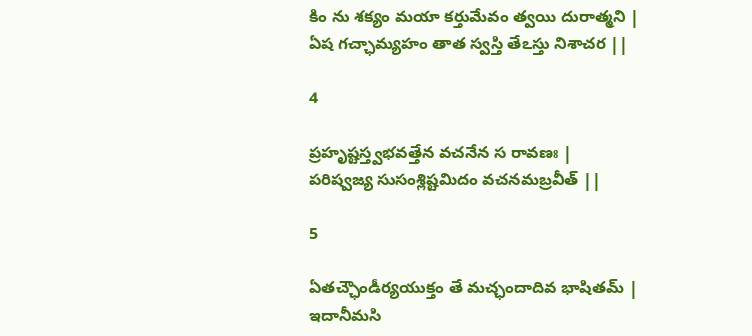కిం ను శక్యం మయా కర్తుమేవం త్వయి దురాత్మని |
ఏష గచ్ఛామ్యహం తాత స్వస్తి తేఽస్తు నిశాచర ||

4

ప్రహృష్టస్త్వభవత్తేన వచనేన స రావణః |
పరిష్వజ్య సుసంశ్లిష్టమిదం వచనమబ్రవీత్ ||

5

ఏతచ్ఛౌండీర్యయుక్తం తే మచ్ఛందాదివ భాషితమ్ |
ఇదానీమసి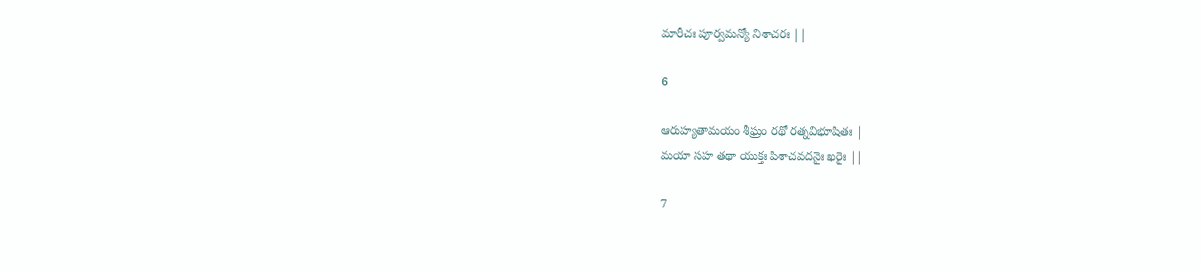మారీచః పూర్వమన్యో నిశాచరః ||

6

ఆరుహ్యతామయం శీఘ్రం రథో రత్నవిభూషితః |
మయా సహ తథా యుక్తః పిశాచవదనైః ఖరైః ||

7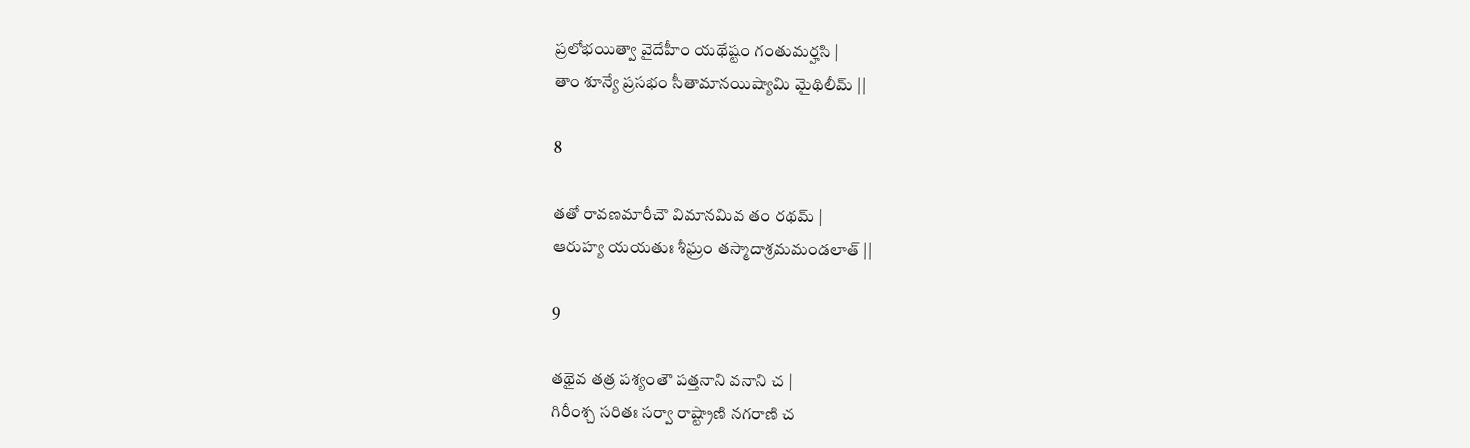ప్రలోభయిత్వా వైదేహీం యథేష్టం గంతుమర్హసి |
తాం శూన్యే ప్రసభం సీతామానయిష్యామి మైథిలీమ్ ||

8

తతో రావణమారీచౌ విమానమివ తం రథమ్ |
ఆరుహ్య యయతుః శీఘ్రం తస్మాదాశ్రమమండలాత్ ||

9

తథైవ తత్ర పశ్యంతౌ పత్తనాని వనాని చ |
గిరీంశ్చ సరితః సర్వా రాష్ట్రాణి నగరాణి చ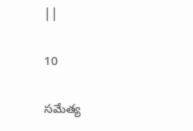||

10

సమేత్య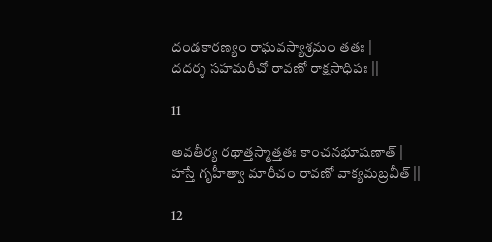దండకారణ్యం రాఘవస్యాశ్రమం తతః |
దదర్శ సహమరీచో రావణో రాక్షసాధిపః ||

11

అవతీర్య రథాత్తస్మాత్తతః కాంచనభూషణాత్ |
హస్తే గృహీత్వా మారీచం రావణో వాక్యమబ్రవీత్ ||

12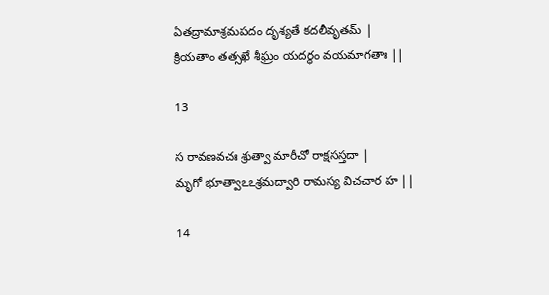ఏతద్రామాశ్రమపదం దృశ్యతే కదలీవృతమ్ |
క్రియతాం తత్సఖే శీఘ్రం యదర్థం వయమాగతాః ||

13

స రావణవచః శ్రుత్వా మారీచో రాక్షసస్తదా |
మృగో భూత్వాఽఽశ్రమద్వారి రామస్య విచచార హ ||

14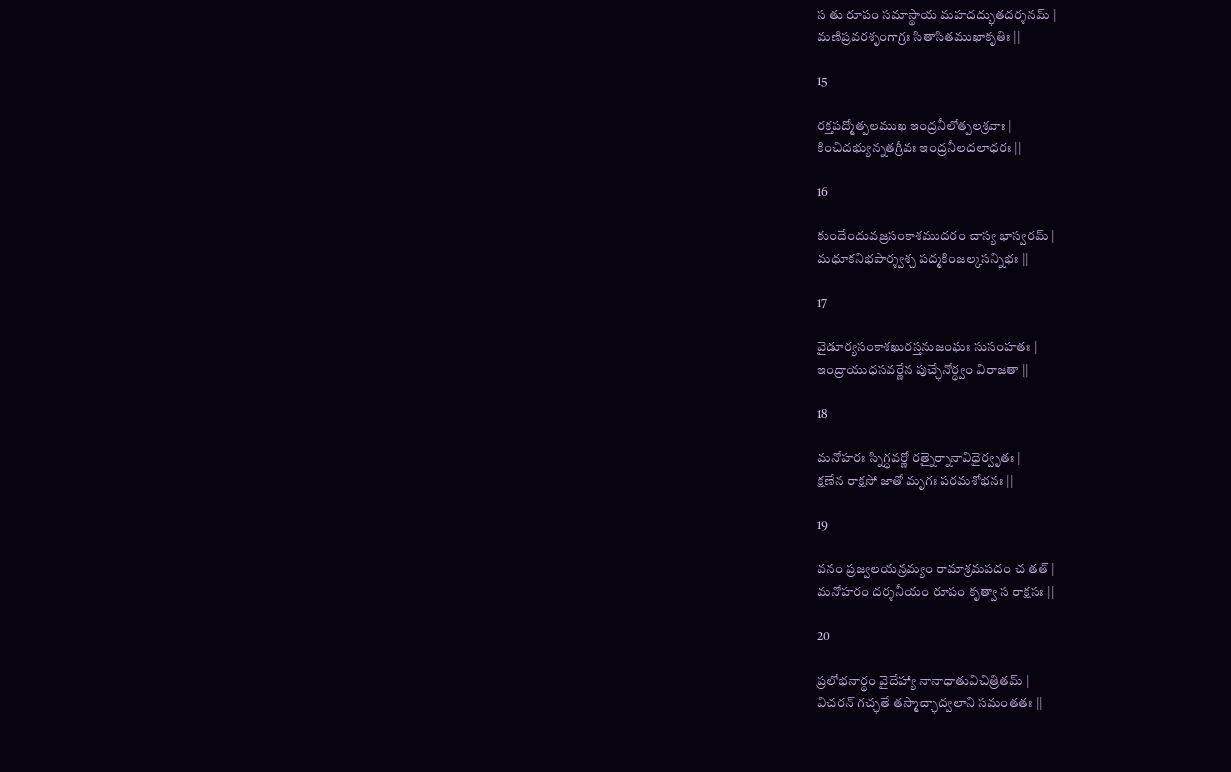స తు రూపం సమాస్థాయ మహదద్భుతదర్శనమ్ |
మణిప్రవరశృంగాగ్రః సితాసితముఖాకృతిః ||

15

రక్తపద్మోత్పలముఖ ఇంద్రనీలోత్పలశ్రవాః |
కించిదభ్యున్నతగ్రీవః ఇంద్రనీలదలాధరః ||

16

కుందేందువజ్రసంకాశముదరం చాస్య భాస్వరమ్ |
మధూకనిభపార్శ్వశ్చ పద్మకింజల్కసన్నిభః ||

17

వైడూర్యసంకాశఖురస్తనుజంఘః సుసంహతః |
ఇంద్రాయుధసవర్ణేన పుచ్ఛేనోర్ధ్వం విరాజతా ||

18

మనోహరః స్నిగ్ధవర్ణో రత్నైర్నానావిధైర్వృతః |
క్షణేన రాక్షసో జాతో మృగః పరమశోభనః ||

19

వనం ప్రజ్వలయన్రమ్యం రామాశ్రమపదం చ తత్ |
మనోహరం దర్శనీయం రూపం కృత్వా స రాక్షసః ||

20

ప్రలోభనార్థం వైదేహ్యా నానాధాతువిచిత్రితమ్ |
విచరన్ గచ్ఛతే తస్మాచ్ఛాద్వలాని సమంతతః ||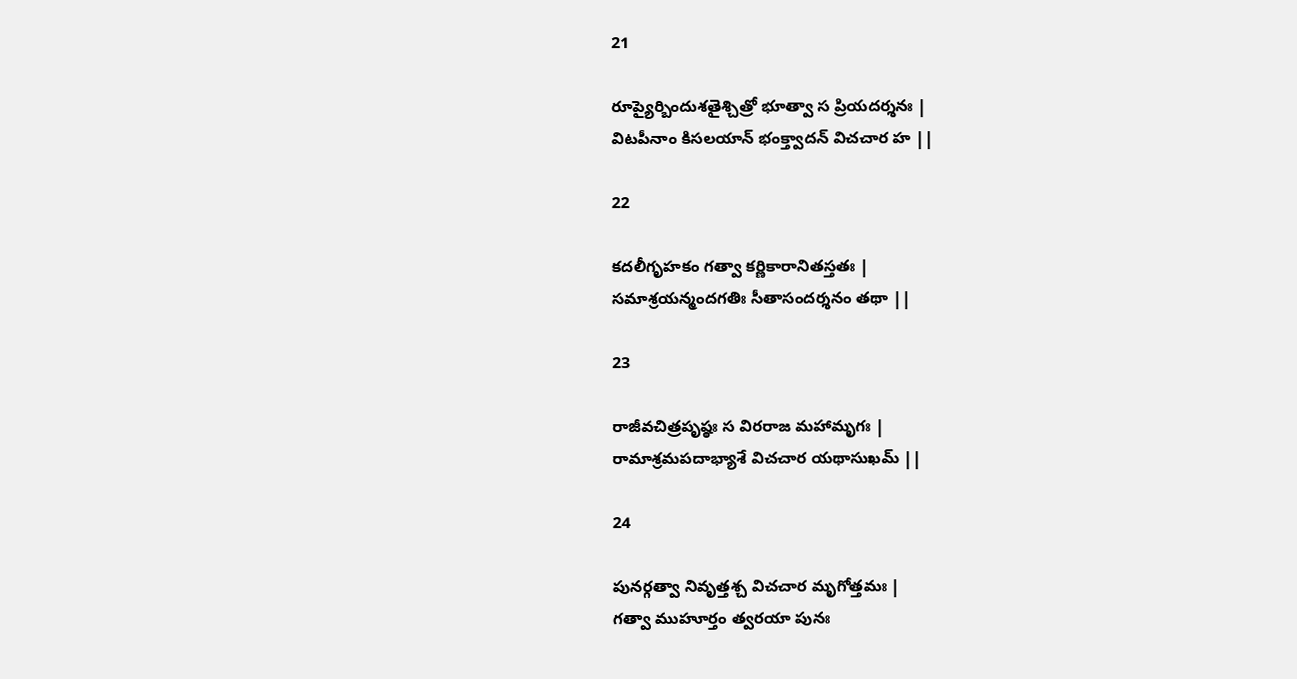21

రూప్యైర్బిందుశతైశ్చిత్రో భూత్వా స ప్రియదర్శనః |
విటపీనాం కిసలయాన్ భంక్త్వాదన్ విచచార హ ||

22

కదలీగృహకం గత్వా కర్ణికారానితస్తతః |
సమాశ్రయన్మందగతిః సీతాసందర్శనం తథా ||

23

రాజీవచిత్రపృష్ఠః స విరరాజ మహామృగః |
రామాశ్రమపదాభ్యాశే విచచార యథాసుఖమ్ ||

24

పునర్గత్వా నివృత్తశ్చ విచచార మృగోత్తమః |
గత్వా ముహూర్తం త్వరయా పునః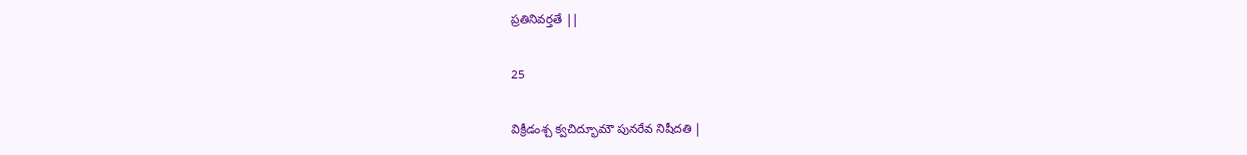ప్రతినివర్తతే ||

25

విక్రీడంశ్చ క్వచిద్భూమౌ పునరేవ నిషీదతి |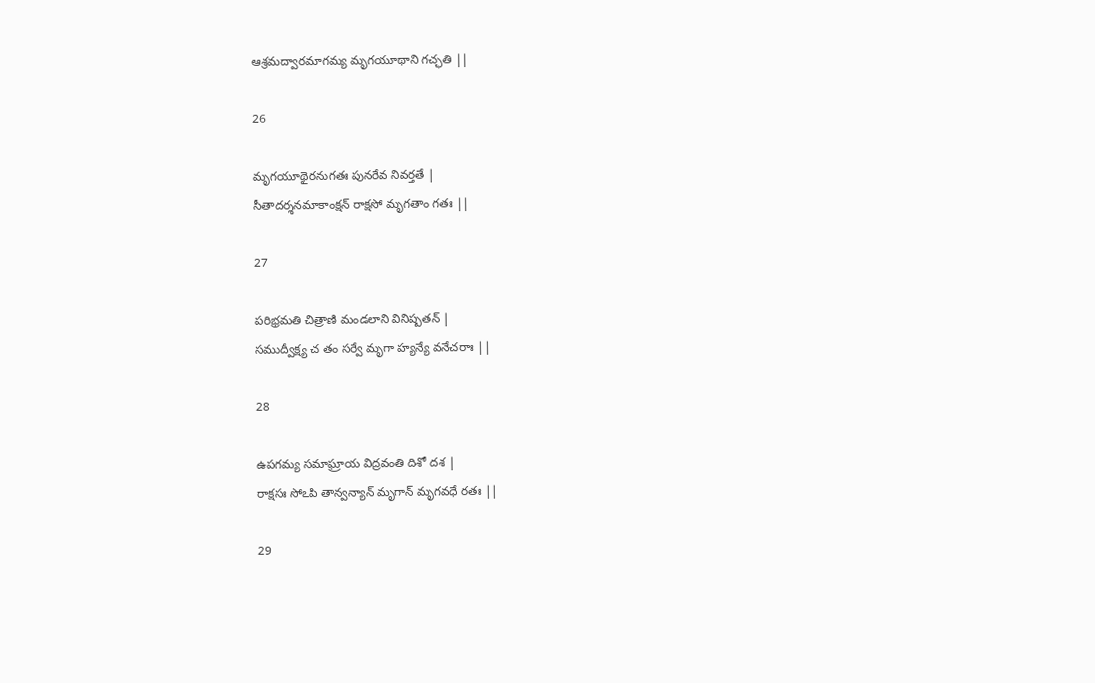ఆశ్రమద్వారమాగమ్య మృగయూథాని గచ్ఛతి ||

26

మృగయూథైరనుగతః పునరేవ నివర్తతే |
సీతాదర్శనమాకాంక్షన్ రాక్షసో మృగతాం గతః ||

27

పరిభ్రమతి చిత్రాణి మండలాని వినిష్పతన్ |
సముద్వీక్ష్య చ తం సర్వే మృగా హ్యన్యే వనేచరాః ||

28

ఉపగమ్య సమాఘ్రాయ విద్రవంతి దిశో దశ |
రాక్షసః సోఽపి తాన్వన్యాన్ మృగాన్ మృగవధే రతః ||

29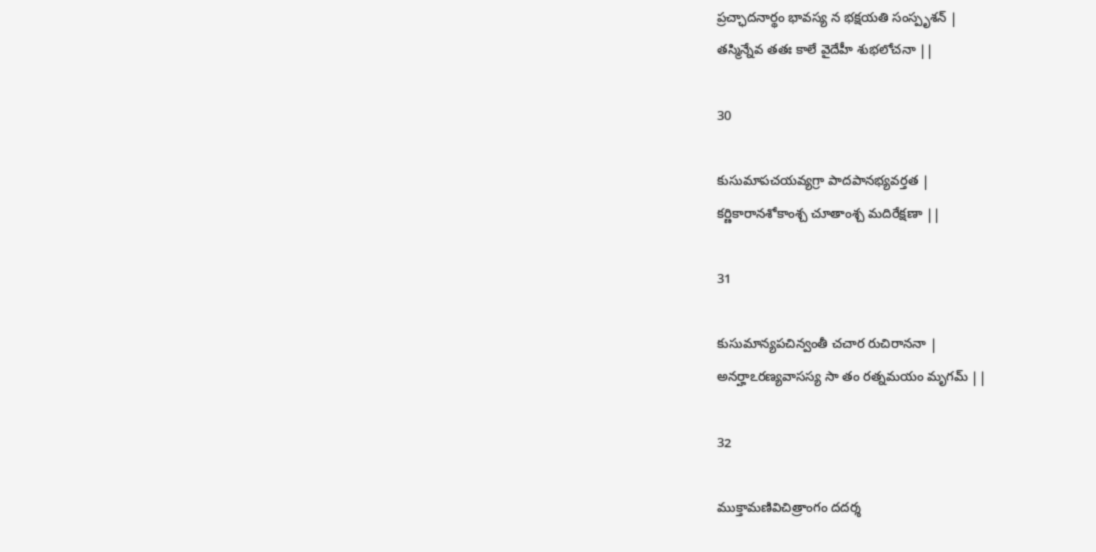ప్రచ్ఛాదనార్థం భావస్య న భక్షయతి సంస్పృశన్ |
తస్మిన్నేవ తతః కాలే వైదేహీ శుభలోచనా ||

30

కుసుమాపచయవ్యగ్రా పాదపానభ్యవర్తత |
కర్ణికారానశోకాంశ్చ చూతాంశ్చ మదిరేక్షణా ||

31

కుసుమాన్యపచిన్వంతీ చచార రుచిరాననా |
అనర్హాఽరణ్యవాసస్య సా తం రత్నమయం మృగమ్ ||

32

ముక్తామణివిచిత్రాంగం దదర్శ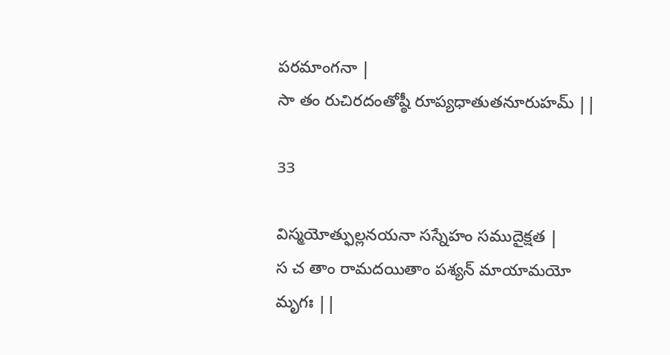పరమాంగనా |
సా తం రుచిరదంతోష్ఠీ రూప్యధాతుతనూరుహమ్ ||

33

విస్మయోత్ఫుల్లనయనా సస్నేహం సముదైక్షత |
స చ తాం రామదయితాం పశ్యన్ మాయామయో మృగః ||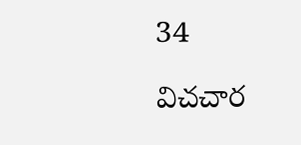34

విచచార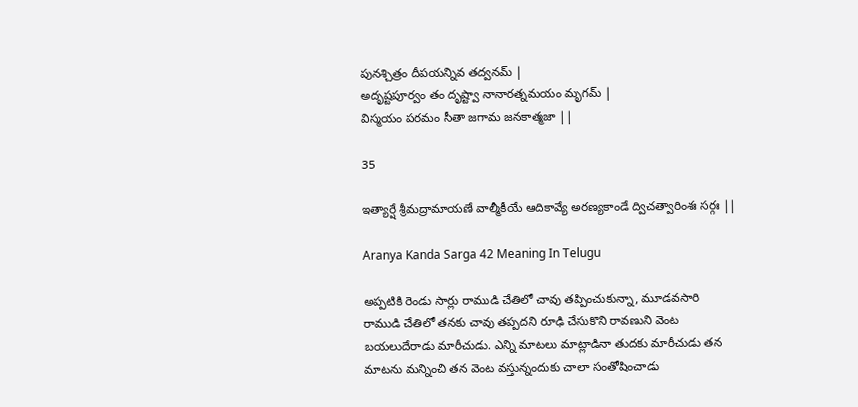పునశ్చిత్రం దీపయన్నివ తద్వనమ్ |
అదృష్టపూర్వం తం దృష్ట్వా నానారత్నమయం మృగమ్ |
విస్మయం పరమం సీతా జగామ జనకాత్మజా ||

35

ఇత్యార్షే శ్రీమద్రామాయణే వాల్మీకీయే ఆదికావ్యే అరణ్యకాండే ద్విచత్వారింశః సర్గః ||

Aranya Kanda Sarga 42 Meaning In Telugu

అప్పటికి రెండు సార్లు రాముడి చేతిలో చావు తప్పించుకున్నా, మూడవసారి రాముడి చేతిలో తనకు చావు తప్పదని రూఢి చేసుకొని రావణుని వెంట బయలుదేరాడు మారీచుడు. ఎన్ని మాటలు మాట్లాడినా తుదకు మారీచుడు తన మాటను మన్నించి తన వెంట వస్తున్నందుకు చాలా సంతోషించాడు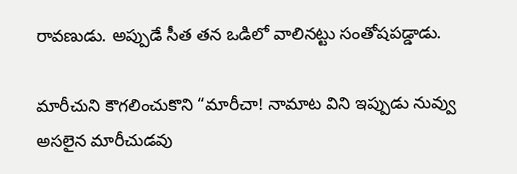రావణుడు. అప్పుడే సీత తన ఒడిలో వాలినట్టు సంతోషపడ్డాడు.

మారీచుని కౌగలించుకొని “మారీచా! నామాట విని ఇప్పుడు నువ్వు అసలైన మారీచుడవు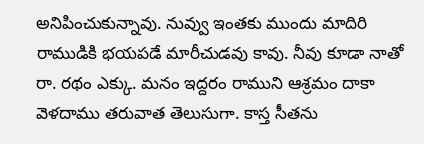అనిపించుకున్నావు. నువ్వు ఇంతకు ముందు మాదిరి రాముడికి భయపడే మారీచుడవు కావు. నీవు కూడా నాతో రా. రథం ఎక్కు. మనం ఇద్దరం రాముని ఆశ్రమం దాకా వెళదాము తరువాత తెలుసుగా. కాస్త సీతను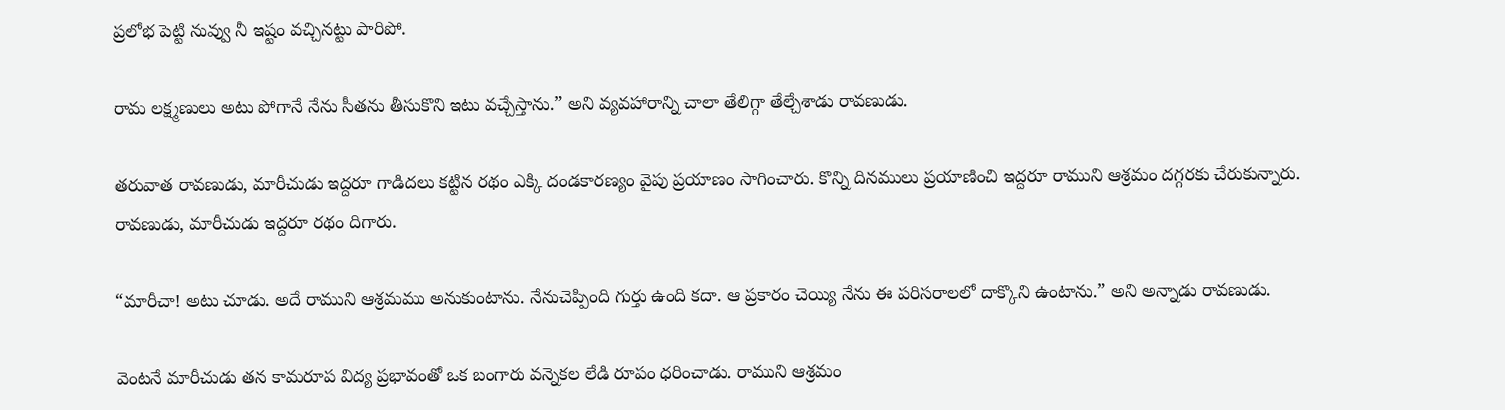ప్రలోభ పెట్టి నువ్వు నీ ఇష్టం వచ్చినట్టు పారిపో.

రామ లక్ష్మణులు అటు పోగానే నేను సీతను తీసుకొని ఇటు వచ్చేస్తాను.” అని వ్యవహారాన్ని చాలా తేలిగ్గా తేల్చేశాడు రావణుడు.

తరువాత రావణుడు, మారీచుడు ఇద్దరూ గాడిదలు కట్టిన రథం ఎక్కి దండకారణ్యం వైపు ప్రయాణం సాగించారు. కొన్ని దినములు ప్రయాణించి ఇద్దరూ రాముని ఆశ్రమం దగ్గరకు చేరుకున్నారు. రావణుడు, మారీచుడు ఇద్దరూ రథం దిగారు.

“మారీచా! అటు చూడు. అదే రాముని ఆశ్రమము అనుకుంటాను. నేనుచెప్పింది గుర్తు ఉంది కదా. ఆ ప్రకారం చెయ్యి నేను ఈ పరిసరాలలో దాక్కొని ఉంటాను.” అని అన్నాడు రావణుడు.

వెంటనే మారీచుడు తన కామరూప విద్య ప్రభావంతో ఒక బంగారు వన్నెకల లేడి రూపం ధరించాడు. రాముని ఆశ్రమం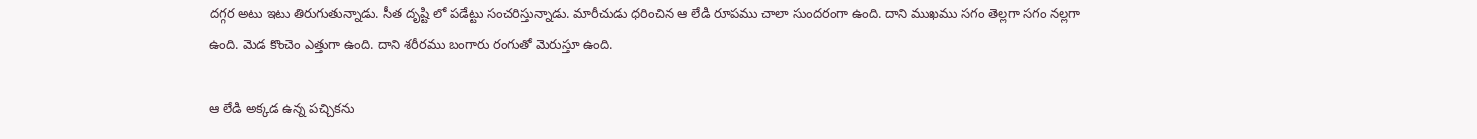దగ్గర అటు ఇటు తిరుగుతున్నాడు. సీత దృష్టి లో పడేట్టు సంచరిస్తున్నాడు. మారీచుడు ధరించిన ఆ లేడి రూపము చాలా సుందరంగా ఉంది. దాని ముఖము సగం తెల్లగా సగం నల్లగా ఉంది. మెడ కొంచెం ఎత్తుగా ఉంది. దాని శరీరము బంగారు రంగుతో మెరుస్తూ ఉంది.

ఆ లేడి అక్కడ ఉన్న పచ్చికను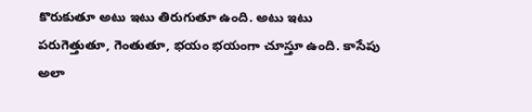కొరుకుతూ అటు ఇటు తిరుగుతూ ఉంది. అటు ఇటు పరుగెత్తుతూ, గెంతుతూ, భయం భయంగా చూస్తూ ఉంది. కాసేపు అలా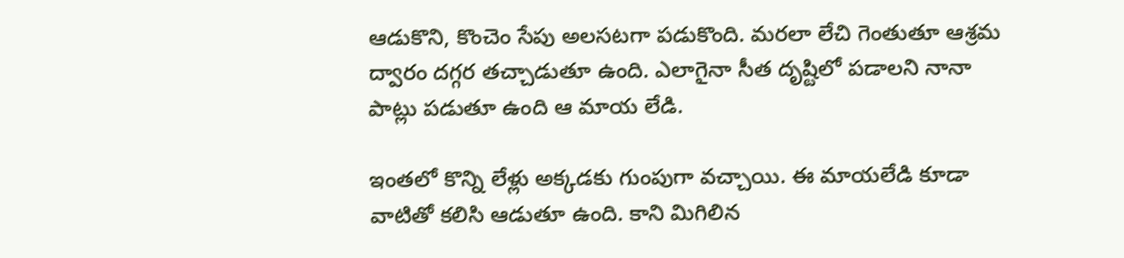ఆడుకొని, కొంచెం సేపు అలసటగా పడుకొంది. మరలా లేచి గెంతుతూ ఆశ్రమ ద్వారం దగ్గర తచ్చాడుతూ ఉంది. ఎలాగైనా సీత దృష్టిలో పడాలని నానా పాట్లు పడుతూ ఉంది ఆ మాయ లేడి.

ఇంతలో కొన్ని లేళ్లు అక్కడకు గుంపుగా వచ్చాయి. ఈ మాయలేడి కూడా వాటితో కలిసి ఆడుతూ ఉంది. కాని మిగిలిన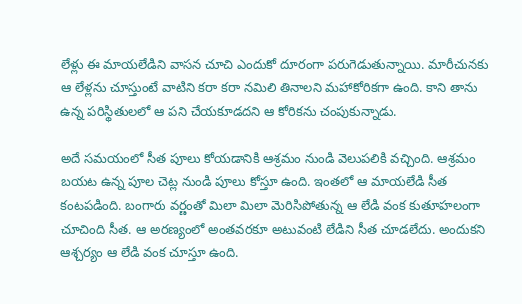లేళ్లు ఈ మాయలేడిని వాసన చూచి ఎందుకో దూరంగా పరుగెడుతున్నాయి. మారీచునకు ఆ లేళ్లను చూస్తుంటే వాటిని కరా కరా నమిలి తినాలని మహాకోరికగా ఉంది. కాని తాను ఉన్న పరిస్థితులలో ఆ పని చేయకూడదని ఆ కోరికను చంపుకున్నాడు.

అదే సమయంలో సీత పూలు కోయడానికి ఆశ్రమం నుండి వెలుపలికి వచ్చింది. ఆశ్రమం బయట ఉన్న పూల చెట్ల నుండి పూలు కోస్తూ ఉంది. ఇంతలో ఆ మాయలేడి సీత కంటపడింది. బంగారు వర్ణంతో మిలా మిలా మెరిసిపోతున్న ఆ లేడి వంక కుతూహలంగా చూచింది సీత. ఆ అరణ్యంలో అంతవరకూ అటువంటి లేడిని సీత చూడలేదు. అందుకని ఆశ్చర్యం ఆ లేడి వంక చూస్తూ ఉంది.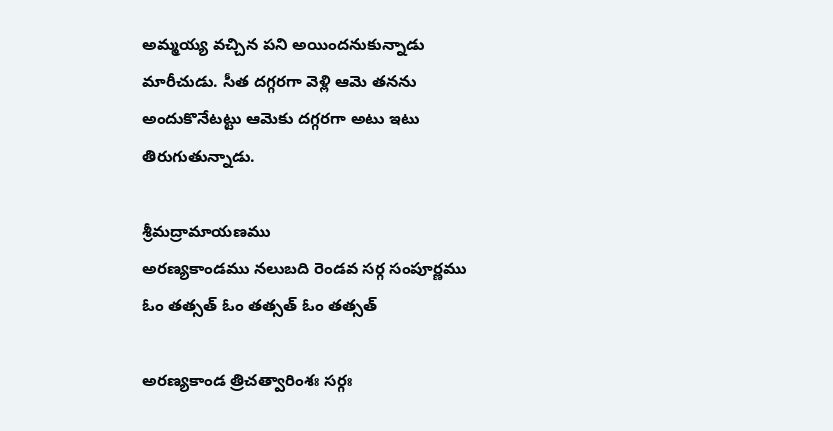అమ్మయ్య వచ్చిన పని అయిందనుకున్నాడు మారీచుడు. సీత దగ్గరగా వెళ్లి ఆమె తనను అందుకొనేటట్టు ఆమెకు దగ్గరగా అటు ఇటు తిరుగుతున్నాడు.

శ్రీమద్రామాయణము
అరణ్యకాండము నలుబది రెండవ సర్గ సంపూర్ణము
ఓం తత్సత్ ఓం తత్సత్ ఓం తత్సత్

అరణ్యకాండ త్రిచత్వారింశః సర్గః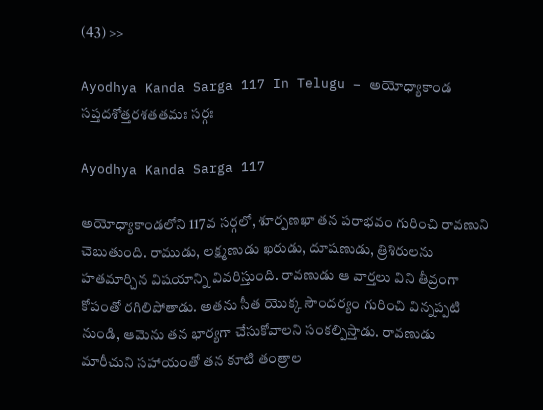(43) >>

Ayodhya Kanda Sarga 117 In Telugu – అయోధ్యాకాండ సప్తదశోత్తరశతతమః సర్గః

Ayodhya Kanda Sarga 117

అయోధ్యాకాండలోని 117వ సర్గలో, శూర్పణఖా తన పరాభవం గురించి రావణుని చెబుతుంది. రాముడు, లక్ష్మణుడు ఖరుడు, దూషణుడు, త్రిశిరులను హతమార్చిన విషయాన్ని వివరిస్తుంది. రావణుడు ఆ వార్తలు విని తీవ్రంగా కోపంతో రగిలిపోతాడు. అతను సీత యొక్క సౌందర్యం గురించి విన్నప్పటి నుండి, ఆమెను తన భార్యగా చేసుకోవాలని సంకల్పిస్తాడు. రావణుడు మారీచుని సహాయంతో తన కూటి తంత్రాల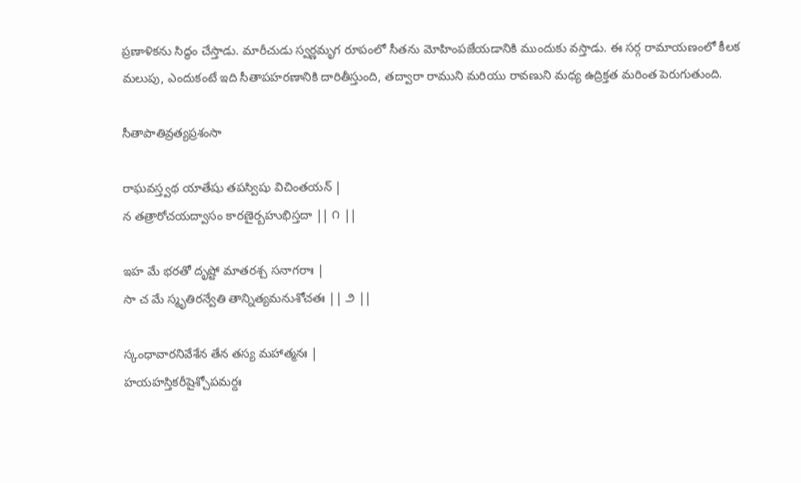ప్రణాళికను సిద్ధం చేస్తాడు. మారీచుడు స్వర్ణమృగ రూపంలో సీతను మోహింపజేయడానికి ముందుకు వస్తాడు. ఈ సర్గ రామాయణంలో కీలక మలుపు, ఎందుకంటే ఇది సీతాపహరణానికి దారితీస్తుంది, తద్వారా రాముని మరియు రావణుని మధ్య ఉద్రిక్తత మరింత పెరుగుతుంది.

సీతాపాతివ్రత్యప్రశంసా

రాఘవస్త్వథ యాతేషు తపస్విషు విచింతయన్ |
న తత్రారోచయద్వాసం కారణైర్బహుభిస్తదా || ౧ ||

ఇహ మే భరతో దృష్టో మాతరశ్చ సనాగరాః |
సా చ మే స్మృతిరన్వేతి తాన్నిత్యమనుశోచతః || ౨ ||

స్కంధావారనివేశేన తేన తస్య మహాత్మనః |
హయహస్తికరీషైశ్చోపమర్దః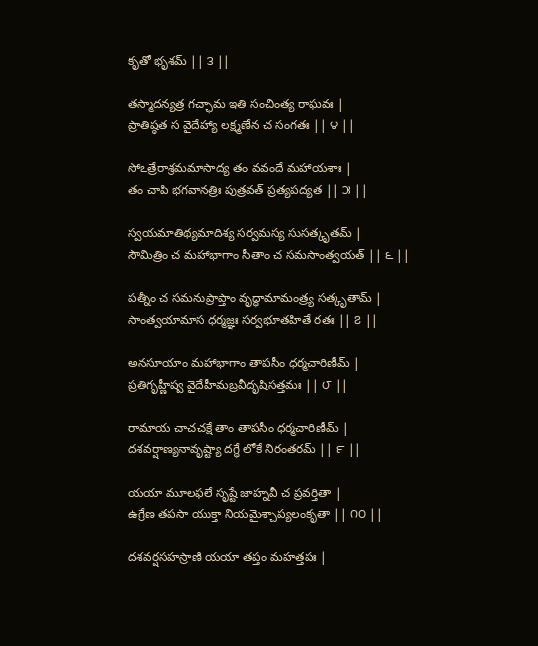కృతో భృశమ్ || ౩ ||

తస్మాదన్యత్ర గచ్ఛామ ఇతి సంచింత్య రాఘవః |
ప్రాతిష్ఠత స వైదేహ్యా లక్ష్మణేన చ సంగతః || ౪ ||

సోఽత్రేరాశ్రమమాసాద్య తం వవందే మహాయశాః |
తం చాపి భగవానత్రిః పుత్రవత్ ప్రత్యపద్యత || ౫ ||

స్వయమాతిథ్యమాదిశ్య సర్వమస్య సుసత్కృతమ్ |
సౌమిత్రిం చ మహాభాగాం సీతాం చ సమసాంత్వయత్ || ౬ ||

పత్నీం చ సమనుప్రాప్తాం వృద్ధామామంత్ర్య సత్కృతామ్ |
సాంత్వయామాస ధర్మజ్ఞః సర్వభూతహితే రతః || ౭ ||

అనసూయాం మహాభాగాం తాపసీం ధర్మచారిణీమ్ |
ప్రతిగృహ్ణీష్వ వైదేహీమబ్రవీదృషిసత్తమః || ౮ ||

రామాయ చాచచక్షే తాం తాపసీం ధర్మచారిణీమ్ |
దశవర్షాణ్యనావృష్ట్యా దగ్ధే లోకే నిరంతరమ్ || ౯ ||

యయా మూలఫలే సృష్టే జాహ్నవీ చ ప్రవర్తితా |
ఉగ్రేణ తపసా యుక్తా నియమైశ్చాప్యలంకృతా || ౧౦ ||

దశవర్షసహస్రాణి యయా తప్తం మహత్తపః |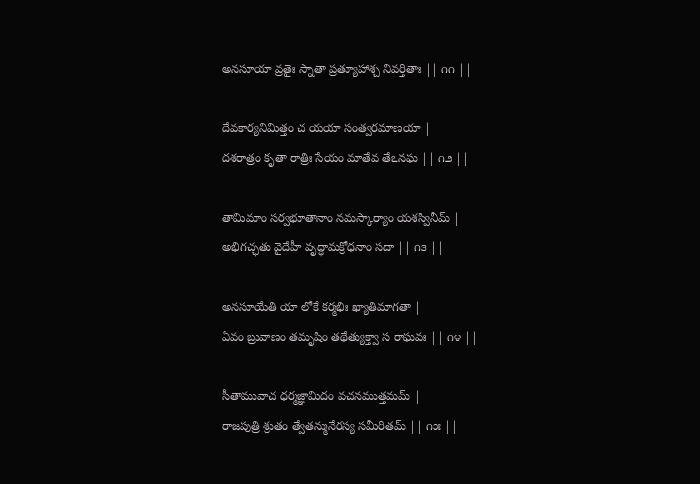అనసూయా వ్రతైః స్నాతా ప్రత్యూహాశ్చ నివర్తితాః || ౧౧ ||

దేవకార్యనిమిత్తం చ యయా సంత్వరమాణయా |
దశరాత్రం కృతా రాత్రిః సేయం మాతేవ తేఽనఘ || ౧౨ ||

తామిమాం సర్వభూతానాం నమస్కార్యాం యశస్వినీమ్ |
అభిగచ్ఛతు వైదేహీ వృద్ధామక్రోధనాం సదా || ౧౩ ||

అనసూయేతి యా లోకే కర్మభిః ఖ్యాతిమాగతా |
ఏవం బ్రువాణం తమృషిం తథేత్యుక్త్వా స రాఘవః || ౧౪ ||

సీతామువాచ ధర్మజ్ఞామిదం వచనముత్తమమ్ |
రాజపుత్రి శ్రుతం త్వేతన్మునేరస్య సమీరితమ్ || ౧౫ ||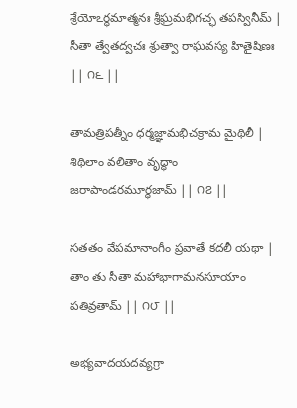శ్రేయోఽర్థమాత్మనః శ్రీఘ్రమభిగచ్ఛ తపస్వినీమ్ |
సీతా త్వేతద్వచః శ్రుత్వా రాఘవస్య హితైషిణః || ౧౬ ||

తామత్రిపత్నీం ధర్మజ్ఞామభిచక్రామ మైథిలీ |
శిథిలాం వలితాం వృద్ధాం జరాపాండరమూర్ధజామ్ || ౧౭ ||

సతతం వేపమానాంగీం ప్రవాతే కదలీ యథా |
తాం తు సీతా మహాభాగామనసూయాం పతివ్రతామ్ || ౧౮ ||

అభ్యవాదయదవ్యగ్రా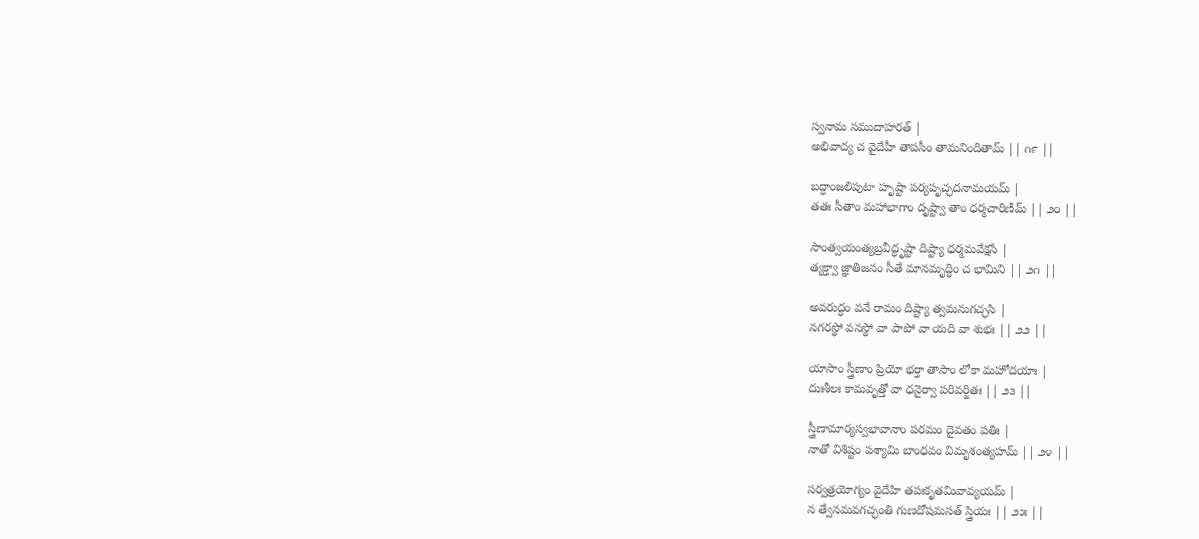స్వనామ సముదాహరత్ |
అభివాద్య చ వైదేహీ తాపసీం తామనిందితామ్ || ౧౯ ||

బద్ధాంజలిపుటా హృష్టా పర్యపృచ్ఛదనామయమ్ |
తతః సీతాం మహాభాగాం దృష్ట్వా తాం ధర్మచారిణీమ్ || ౨౦ ||

సాంత్వయంత్యబ్రవీద్ధృష్టా దిష్ట్యా ధర్మమవేక్షసే |
త్యక్త్వా జ్ఞాతిజనం సీతే మానమృద్ధిం చ భామిని || ౨౧ ||

అవరుద్ధం వనే రామం దిష్ట్యా త్వమనుగచ్ఛసి |
నగరస్థో వనస్థో వా పాపో వా యది వా శుభః || ౨౨ ||

యాసాం స్త్రీణాం ప్రియో భర్తా తాసాం లోకా మహోదయాః |
దుఃశీలః కామవృత్తో వా ధనైర్వా పరివర్జితః || ౨౩ ||

స్త్రీణామార్యస్వభావానాం పరమం దైవతం పతిః |
నాతో విశిష్టం పశ్యామి బాంధవం విమృశంత్యహమ్ || ౨౪ ||

సర్వత్రయోగ్యం వైదేహి తపఃకృతమివావ్యయమ్ |
న త్వేనమవగచ్ఛంతి గుణదోషమసత్ స్త్రియః || ౨౫ ||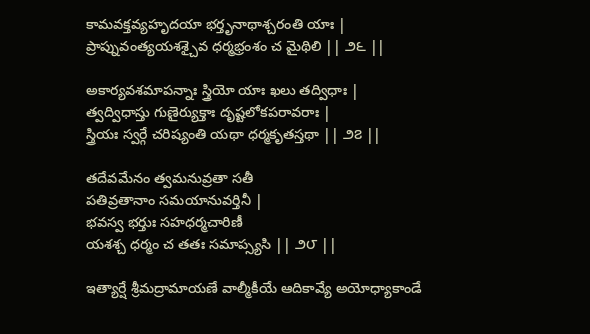కామవక్తవ్యహృదయా భర్తృనాథాశ్చరంతి యాః |
ప్రాప్నువంత్యయశశ్చైవ ధర్మభ్రంశం చ మైథిలి || ౨౬ ||

అకార్యవశమాపన్నాః స్త్రియో యాః ఖలు తద్విధాః |
త్వద్విధాస్తు గుణైర్యుక్తాః దృష్టలోకపరావరాః |
స్త్రియః స్వర్గే చరిష్యంతి యథా ధర్మకృతస్తథా || ౨౭ ||

తదేవమేనం త్వమనువ్రతా సతీ
పతివ్రతానాం సమయానువర్తినీ |
భవస్వ భర్తుః సహధర్మచారిణీ
యశశ్చ ధర్మం చ తతః సమాప్స్యసి || ౨౮ ||

ఇత్యార్షే శ్రీమద్రామాయణే వాల్మీకీయే ఆదికావ్యే అయోధ్యాకాండే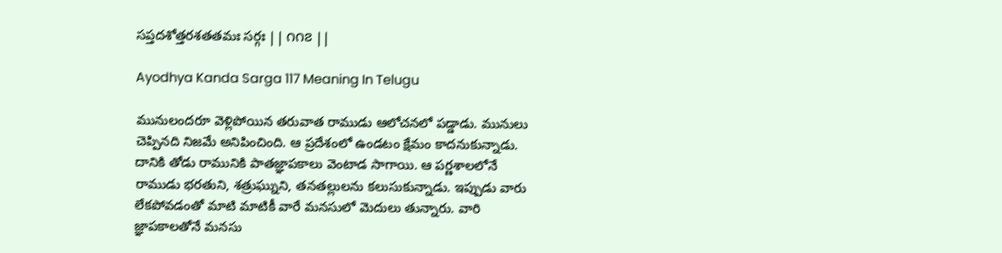సప్తదశోత్తరశతతమః సర్గః || ౧౧౭ ||

Ayodhya Kanda Sarga 117 Meaning In Telugu

మునులందరూ వెళ్లిపోయిన తరువాత రాముడు ఆలోచనలో పడ్డాడు. మునులు చెప్పినది నిజమే అనిపించింది. ఆ ప్రదేశంలో ఉండటం క్షేమం కాదనుకున్నాడు. దానికి తోడు రామునికి పాతజ్ఞాపకాలు వెంటాడ సాగాయి. ఆ పర్ణశాలలోనే రాముడు భరతుని, శత్రుఘ్నుని, తనతల్లులను కలుసుకున్నాడు. ఇప్పుడు వారు లేకపోవడంతో మాటి మాటికీ వారే మనసులో మెదులు తున్నారు. వారి జ్ఞాపకాలతోనే మనసు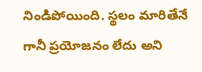నిండిపోయింది. స్థలం మారితేనే గానీ ప్రయోజనం లేదు అని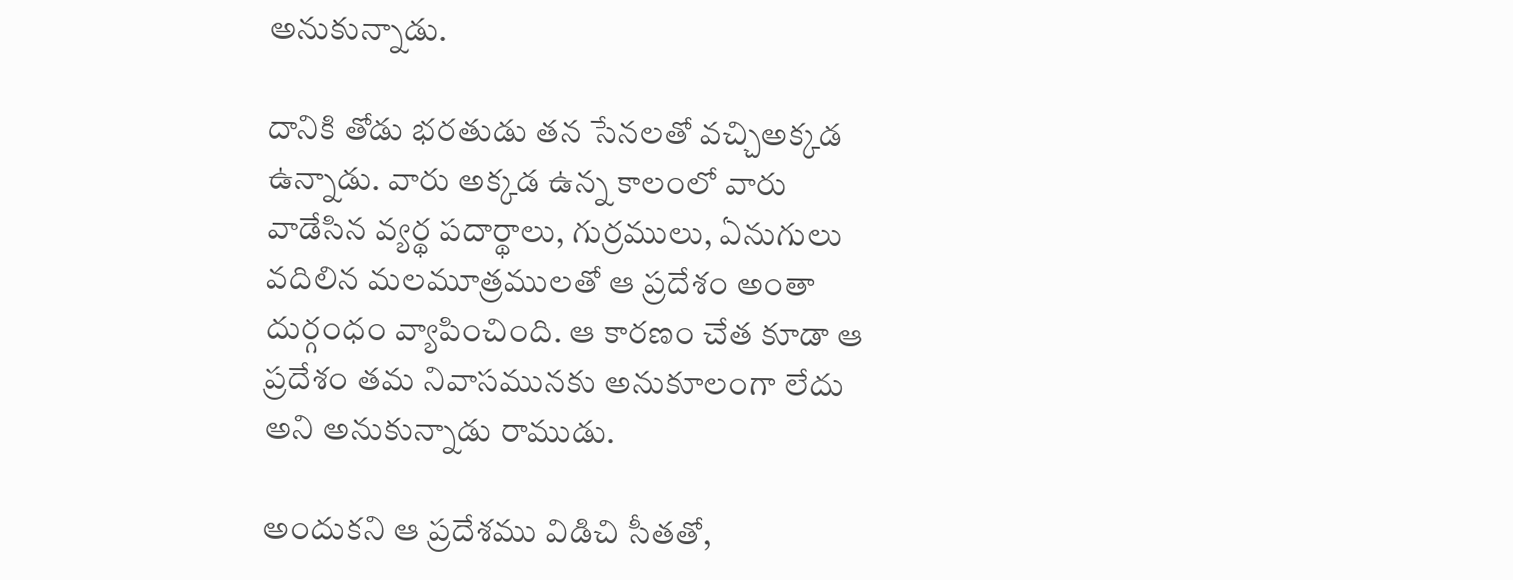అనుకున్నాడు.

దానికి తోడు భరతుడు తన సేనలతో వచ్చిఅక్కడ ఉన్నాడు. వారు అక్కడ ఉన్న కాలంలో వారు వాడేసిన వ్యర్థ పదార్థాలు, గుర్రములు, ఏనుగులు వదిలిన మలమూత్రములతో ఆ ప్రదేశం అంతా దుర్గంధం వ్యాపించింది. ఆ కారణం చేత కూడా ఆ ప్రదేశం తమ నివాసమునకు అనుకూలంగా లేదు అని అనుకున్నాడు రాముడు.

అందుకని ఆ ప్రదేశము విడిచి సీతతో,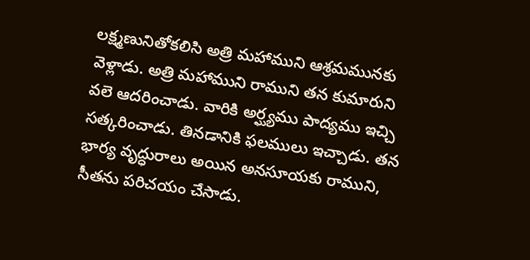లక్ష్మణునితోకలిసి అత్రి మహాముని ఆశ్రమమునకు వెళ్లాడు. అత్రి మహాముని రాముని తన కుమారుని వలె ఆదరించాడు. వారికి అర్ఘ్యము పాద్యము ఇచ్చి సత్కరించాడు. తినడానికి ఫలములు ఇచ్చాడు. తన భార్య వృద్ధురాలు అయిన అనసూయకు రాముని, సీతను పరిచయం చేసాడు.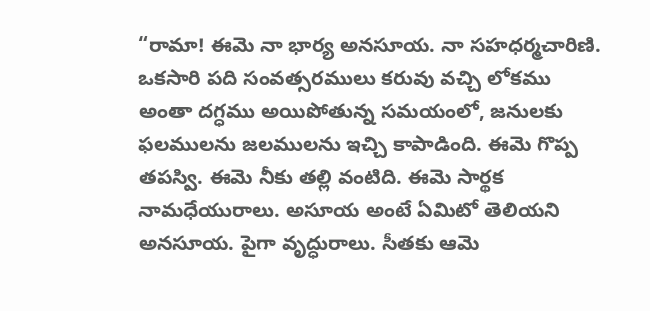“రామా! ఈమె నా భార్య అనసూయ. నా సహధర్మచారిణి. ఒకసారి పది సంవత్సరములు కరువు వచ్చి లోకము అంతా దగ్ధము అయిపోతున్న సమయంలో, జనులకు ఫలములను జలములను ఇచ్చి కాపాడింది. ఈమె గొప్ప తపస్వి. ఈమె నీకు తల్లి వంటిది. ఈమె సార్థక నామధేయురాలు. అసూయ అంటే ఏమిటో తెలియని అనసూయ. పైగా వృద్ధురాలు. సీతకు ఆమె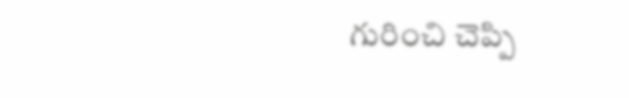గురించి చెప్పి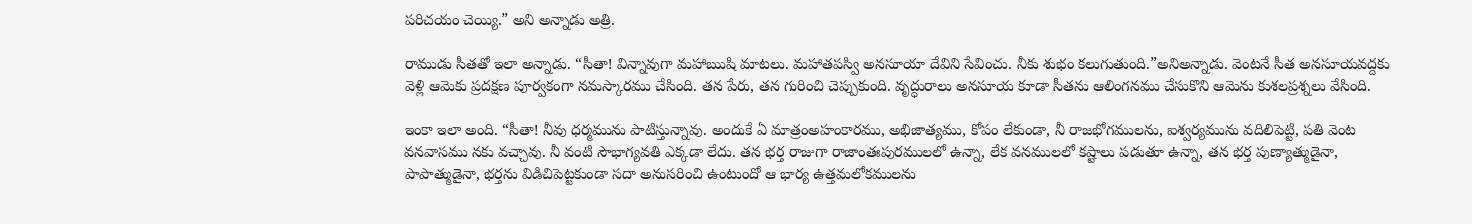పరిచయం చెయ్యి.” అని అన్నాడు అత్రి.

రాముడు సీతతో ఇలా అన్నాడు. “సీతా! విన్నావుగా మహాఋషి మాటలు. మహాతపస్వి అనసూయా దేవిని సేవించు. నీకు శుభం కలుగుతుంది.”అనిఅన్నాడు. వెంటనే సీత అనసూయవద్దకు వెళ్లి ఆమెకు ప్రదక్షణ పూర్వకంగా నమస్కారము చేసింది. తన పేరు, తన గురించి చెప్పుకుంది. వృద్ధురాలు అనసూయ కూడా సీతను ఆలింగనము చేసుకొని ఆమెను కుశలప్రశ్నలు వేసింది.

ఇంకా ఇలా అంది. “సీతా! నీవు ధర్మమును పాటిస్తున్నావు. అందుకే ఏ మాత్రంఅహంకారము, అభిజాత్యము, కోపం లేకుండా, నీ రాజభోగములను, ఐశ్వర్యమును వదిలిపెట్టి, పతి వెంట వనవాసము నకు వచ్చావు. నీ వంటి సౌభాగ్యవతి ఎక్కడా లేదు. తన భర్త రాజుగా రాజాంతఃపురములలో ఉన్నా, లేక వనములలో కష్టాలు పడుతూ ఉన్నా, తన భర్త పుణ్యాత్ముడైనా, పాపాత్ముడైనా, భర్తను విడిచిపెట్టకుండా సదా అనుసరించి ఉంటుందో ఆ భార్య ఉత్తమలోకములను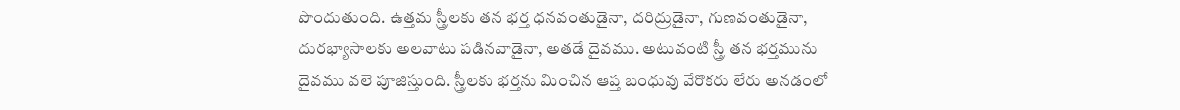పొందుతుంది. ఉత్తమ స్త్రీలకు తన భర్త ధనవంతుడైనా, దరిద్రుడైనా, గుణవంతుడైనా, దురభ్యాసాలకు అలవాటు పడినవాడైనా, అతడే దైవము. అటువంటి స్త్రీ తన భర్తమును దైవము వలె పూజిస్తుంది. స్త్రీలకు భర్తను మించిన ఆప్త బంధువు వేరొకరు లేరు అనడంలో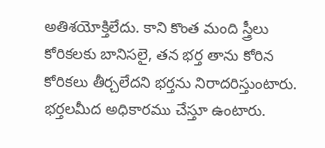అతిశయోక్తిలేదు. కాని కొంత మంది స్త్రీలు కోరికలకు బానిసలై, తన భర్త తాను కోరిన కోరికలు తీర్చలేదని భర్తను నిరాదరిస్తుంటారు. భర్తలమీద అధికారము చేస్తూ ఉంటారు.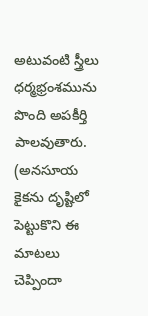అటువంటి స్త్రీలు ధర్మభ్రంశమును పొంది అపకీర్తి పాలవుతారు. (అనసూయ కైకను దృష్టిలో పెట్టుకొని ఈ మాటలు చెప్పిందా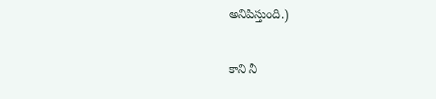అనిపిస్తుంది.)

కాని నీ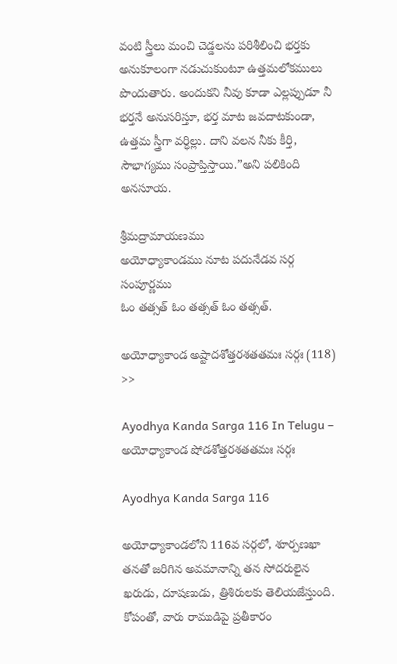వంటి స్త్రీలు మంచి చెడ్డలను పరిశీలించి భర్తకు అనుకూలంగా నడుచుకుంటూ ఉత్తమలోకములు పొందుతారు. అందుకని నీవు కూడా ఎల్లప్పుడూ నీ భర్తనే అనుసరిస్తూ, భర్త మాట జవదాటకుండా, ఉత్తమ స్త్రీగా వర్ధిల్లు. దాని వలన నీకు కీర్తి, సౌభాగ్యము సంప్రాప్తిస్తాయి.”అని పలికింది అనసూయ.

శ్రీమద్రామాయణము
అయోధ్యాకాండము నూట పదునేడవ సర్గ సంపూర్ణము
ఓం తత్సత్ ఓం తత్సత్ ఓం తత్సత్.

అయోధ్యాకాండ అష్టాదశోత్తరశతతమః సర్గః (118) >>

Ayodhya Kanda Sarga 116 In Telugu – అయోధ్యాకాండ షోడశోత్తరశతతమః సర్గః

Ayodhya Kanda Sarga 116

అయోధ్యాకాండలోని 116వ సర్గలో, శూర్పణఖా తనతో జరిగిన అవమానాన్ని తన సోదరులైన ఖరుడు, దూషణుడు, త్రిశిరులకు తెలియజేస్తుంది. కోపంతో, వారు రాముడిపై ప్రతీకారం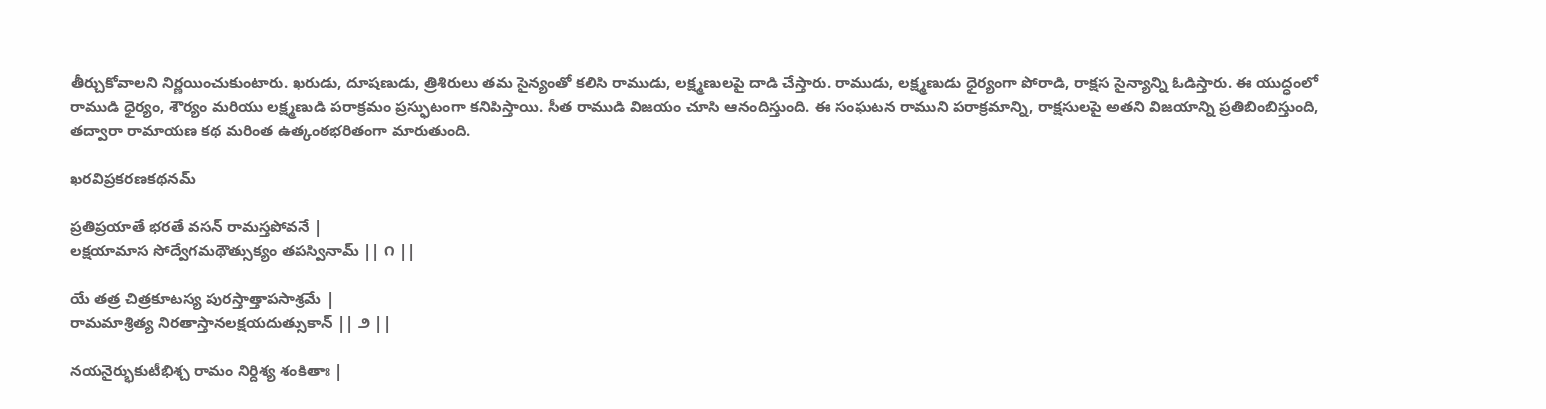తీర్చుకోవాలని నిర్ణయించుకుంటారు. ఖరుడు, దూషణుడు, త్రిశిరులు తమ సైన్యంతో కలిసి రాముడు, లక్ష్మణులపై దాడి చేస్తారు. రాముడు, లక్ష్మణుడు ధైర్యంగా పోరాడి, రాక్షస సైన్యాన్ని ఓడిస్తారు. ఈ యుద్ధంలో రాముడి ధైర్యం, శౌర్యం మరియు లక్ష్మణుడి పరాక్రమం ప్రస్ఫుటంగా కనిపిస్తాయి. సీత రాముడి విజయం చూసి ఆనందిస్తుంది. ఈ సంఘటన రాముని పరాక్రమాన్ని, రాక్షసులపై అతని విజయాన్ని ప్రతిబింబిస్తుంది, తద్వారా రామాయణ కథ మరింత ఉత్కంఠభరితంగా మారుతుంది.

ఖరవిప్రకరణకథనమ్

ప్రతిప్రయాతే భరతే వసన్ రామస్తపోవనే |
లక్షయామాస సోద్వేగమథౌత్సుక్యం తపస్వినామ్ || ౧ ||

యే తత్ర చిత్రకూటస్య పురస్తాత్తాపసాశ్రమే |
రామమాశ్రిత్య నిరతాస్తానలక్షయదుత్సుకాన్ || ౨ ||

నయనైర్భుకుటీభిశ్చ రామం నిర్దిశ్య శంకితాః |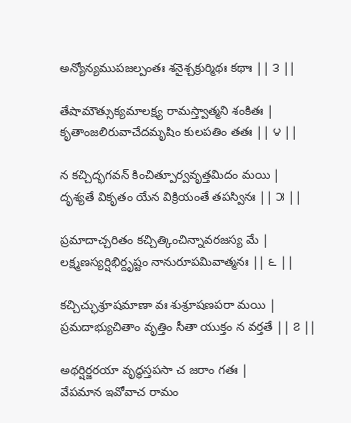అన్యోన్యముపజల్పంతః శనైశ్చక్రుర్మిథః కథాః || ౩ ||

తేషామౌత్సుక్యమాలక్ష్య రామస్త్వాత్మని శంకితః |
కృతాంజలిరువాచేదమృషిం కులపతిం తతః || ౪ ||

న కచ్చిద్భగవన్ కించిత్పూర్వవృత్తమిదం మయి |
దృశ్యతే వికృతం యేన విక్రియంతే తపస్వినః || ౫ ||

ప్రమాదాచ్చరితం కచ్చిత్కించిన్నావరజస్య మే |
లక్ష్మణస్యర్షిభిర్దృష్టం నానురూపమివాత్మనః || ౬ ||

కచ్చిచ్ఛుశ్రూషమాణా వః శుశ్రూషణపరా మయి |
ప్రమదాభ్యుచితాం వృత్తిం సీతా యుక్తం న వర్తతే || ౭ ||

అథర్షిర్జరయా వృద్ధస్తపసా చ జరాం గతః |
వేపమాన ఇవోవాచ రామం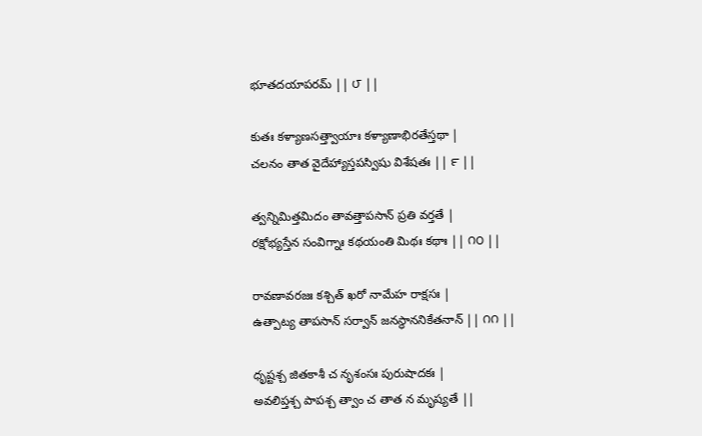భూతదయాపరమ్ || ౮ ||

కుతః కళ్యాణసత్త్వాయాః కళ్యాణాభిరతేస్తథా |
చలనం తాత వైదేహ్యాస్తపస్విషు విశేషతః || ౯ ||

త్వన్నిమిత్తమిదం తావత్తాపసాన్ ప్రతి వర్తతే |
రక్షోభ్యస్తేన సంవిగ్నాః కథయంతి మిథః కథాః || ౧౦ ||

రావణావరజః కశ్చిత్ ఖరో నామేహ రాక్షసః |
ఉత్పాట్య తాపసాన్ సర్వాన్ జనస్థాననికేతనాన్ || ౧౧ ||

ధృష్టశ్చ జితకాశీ చ నృశంసః పురుషాదకః |
అవలిప్తశ్చ పాపశ్చ త్వాం చ తాత న మృష్యతే ||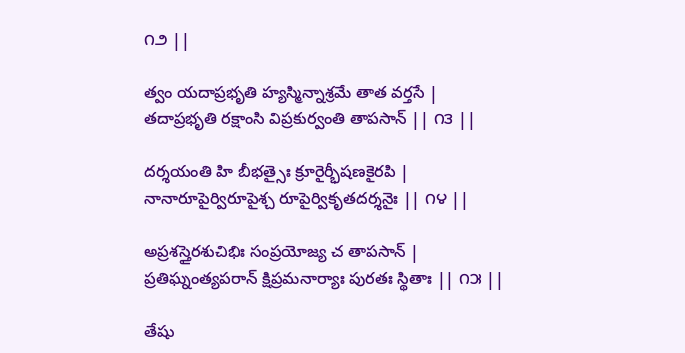౧౨ ||

త్వం యదాప్రభృతి హ్యస్మిన్నాశ్రమే తాత వర్తసే |
తదాప్రభృతి రక్షాంసి విప్రకుర్వంతి తాపసాన్ || ౧౩ ||

దర్శయంతి హి బీభత్సైః క్రూరైర్భీషణకైరపి |
నానారూపైర్విరూపైశ్చ రూపైర్వికృతదర్శనైః || ౧౪ ||

అప్రశస్తైరశుచిభిః సంప్రయోజ్య చ తాపసాన్ |
ప్రతిఘ్నంత్యపరాన్ క్షిప్రమనార్యాః పురతః స్థితాః || ౧౫ ||

తేషు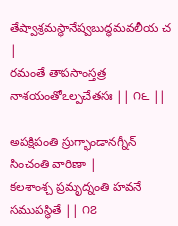తేష్వాశ్రమస్థానేష్వబుద్ధమవలీయ చ |
రమంతే తాపసాంస్తత్ర నాశయంతోఽల్పచేతసః || ౧౬ ||

అపక్షిపంతి స్రుగ్భాండానగ్నీన్ సించంతి వారిణా |
కలశాంశ్చ ప్రమృద్నంతి హవనే సముపస్థితే || ౧౭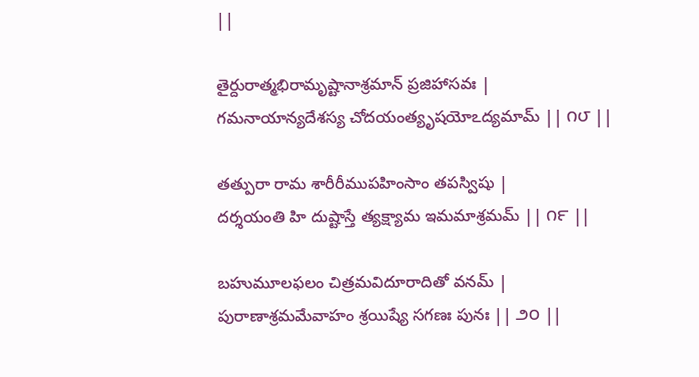||

తైర్దురాత్మభిరామృష్టానాశ్రమాన్ ప్రజిహాసవః |
గమనాయాన్యదేశస్య చోదయంత్యృషయోఽద్యమామ్ || ౧౮ ||

తత్పురా రామ శారీరీముపహింసాం తపస్విషు |
దర్శయంతి హి దుష్టాస్తే త్యక్ష్యామ ఇమమాశ్రమమ్ || ౧౯ ||

బహుమూలఫలం చిత్రమవిదూరాదితో వనమ్ |
పురాణాశ్రమమేవాహం శ్రయిష్యే సగణః పునః || ౨౦ ||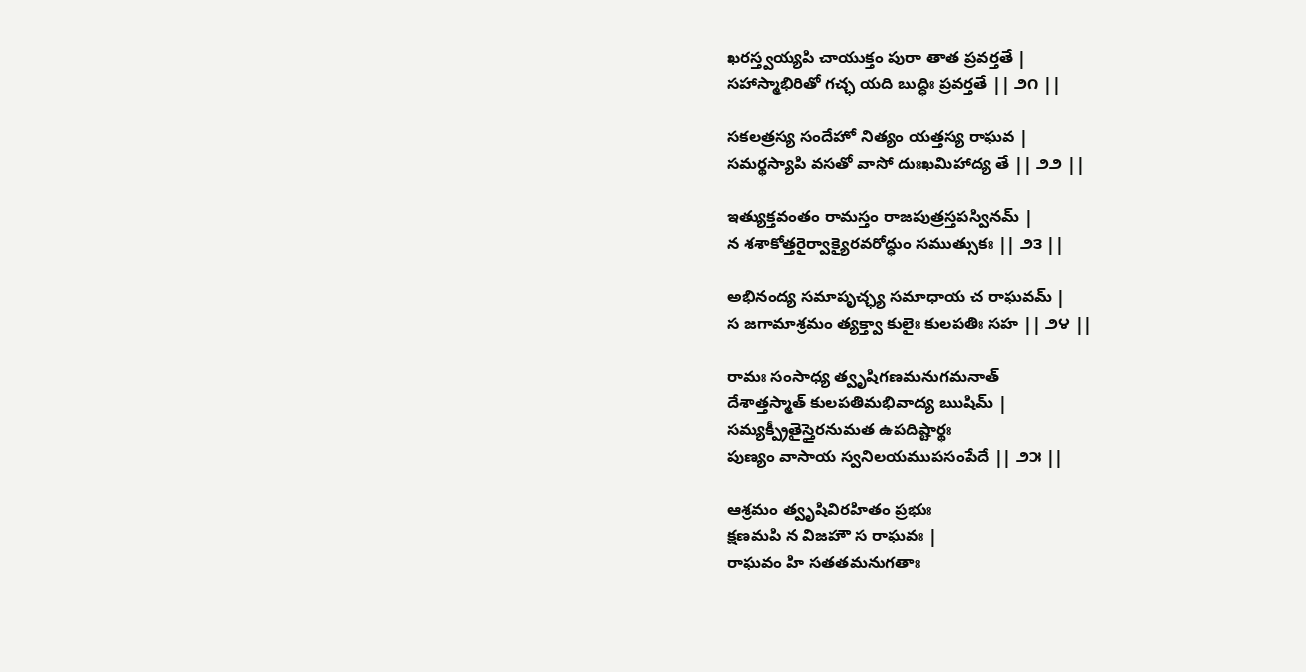ఖరస్త్వయ్యపి చాయుక్తం పురా తాత ప్రవర్తతే |
సహాస్మాభిరితో గచ్ఛ యది బుద్ధిః ప్రవర్తతే || ౨౧ ||

సకలత్రస్య సందేహో నిత్యం యత్తస్య రాఘవ |
సమర్థస్యాపి వసతో వాసో దుఃఖమిహాద్య తే || ౨౨ ||

ఇత్యుక్తవంతం రామస్తం రాజపుత్రస్తపస్వినమ్ |
న శశాకోత్తరైర్వాక్యైరవరోద్ధుం సముత్సుకః || ౨౩ ||

అభినంద్య సమాపృచ్ఛ్య సమాధాయ చ రాఘవమ్ |
స జగామాశ్రమం త్యక్త్వా కులైః కులపతిః సహ || ౨౪ ||

రామః సంసాధ్య త్వృషిగణమనుగమనాత్
దేశాత్తస్మాత్ కులపతిమభివాద్య ఋషిమ్ |
సమ్యక్ప్రీతైస్తైరనుమత ఉపదిష్టార్థః
పుణ్యం వాసాయ స్వనిలయముపసంపేదే || ౨౫ ||

ఆశ్రమం త్వృషివిరహితం ప్రభుః
క్షణమపి న విజహౌ స రాఘవః |
రాఘవం హి సతతమనుగతాః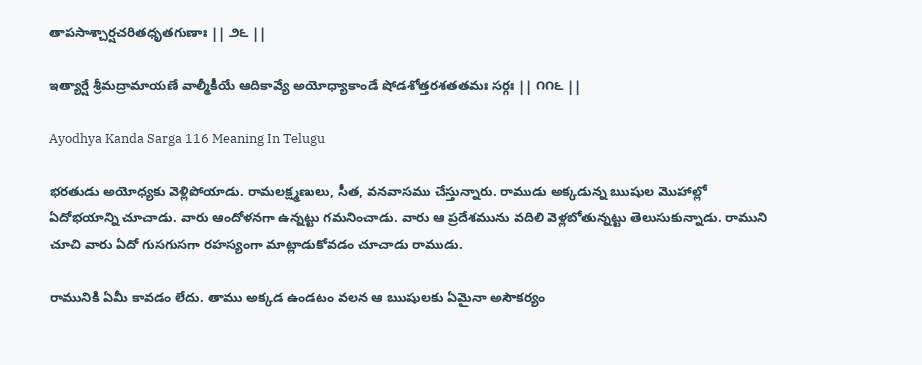తాపసాశ్చార్షచరితధృతగుణాః || ౨౬ ||

ఇత్యార్షే శ్రీమద్రామాయణే వాల్మీకీయే ఆదికావ్యే అయోధ్యాకాండే షోడశోత్తరశతతమః సర్గః || ౧౧౬ ||

Ayodhya Kanda Sarga 116 Meaning In Telugu

భరతుడు అయోధ్యకు వెళ్లిపోయాడు. రామలక్ష్మణులు, సీత, వనవాసము చేస్తున్నారు. రాముడు అక్కడున్న ఋషుల మొహాల్లో ఏదోభయాన్ని చూచాడు. వారు ఆందోళనగా ఉన్నట్టు గమనించాడు. వారు ఆ ప్రదేశమును వదిలి వెళ్లబోతున్నట్టు తెలుసుకున్నాడు. రాముని చూచి వారు ఏదో గుసగుసగా రహస్యంగా మాట్లాడుకోవడం చూచాడు రాముడు.

రామునికి ఏమీ కావడం లేదు. తాము అక్కడ ఉండటం వలన ఆ ఋషులకు ఏమైనా అసౌకర్యం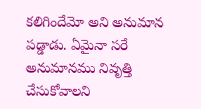కలిగిందేమో అని అనుమాన పడ్డాడు. ఏమైనా సరే అనుమానము నివృత్తి చేసుకోవాలని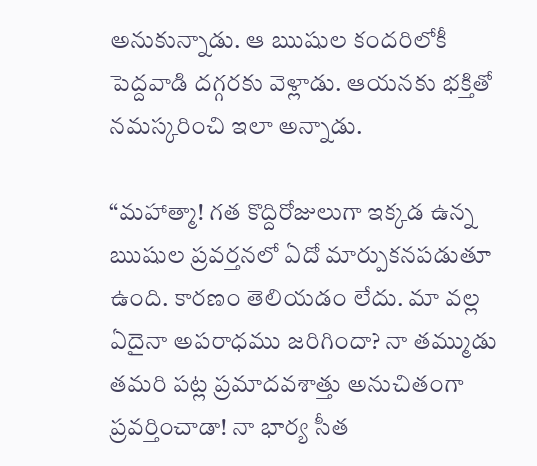అనుకున్నాడు. ఆ ఋషుల కందరిలోకీ పెద్దవాడి దగ్గరకు వెళ్లాడు. ఆయనకు భక్తితో నమస్కరించి ఇలా అన్నాడు.

“మహాత్మా! గత కొద్దిరోజులుగా ఇక్కడ ఉన్న ఋషుల ప్రవర్తనలో ఏదో మార్పుకనపడుతూ ఉంది. కారణం తెలియడం లేదు. మా వల్ల ఏదైనా అపరాధము జరిగిందా? నా తమ్ముడు తమరి పట్ల ప్రమాదవశాత్తు అనుచితంగా ప్రవర్తించాడా! నా భార్య సీత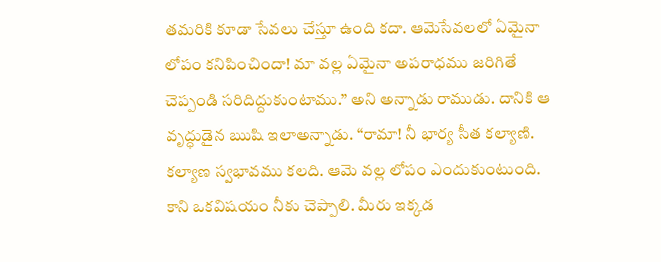తమరికి కూడా సేవలు చేస్తూ ఉంది కదా. ఆమెసేవలలో ఏమైనా లోపం కనిపించిందా! మా వల్ల ఏమైనా అపరాధము జరిగితే చెప్పండి సరిదిద్దుకుంటాము.” అని అన్నాడు రాముడు. దానికి ఆ వృద్ధుడైన ఋషి ఇలాఅన్నాడు. “రామా! నీ భార్య సీత కల్యాణి. కల్యాణ స్వభావము కలది. ఆమె వల్ల లోపం ఎందుకుంటుంది. కాని ఒకవిషయం నీకు చెప్పాలి. మీరు ఇక్కడ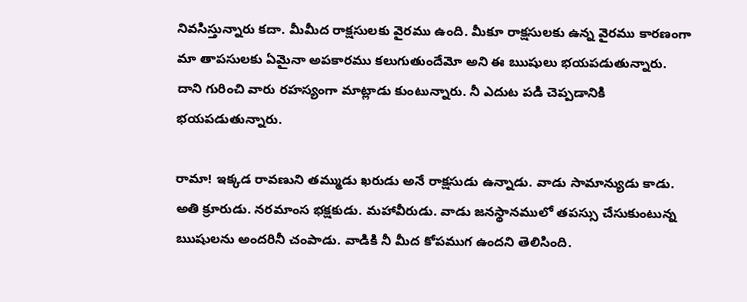నివసిస్తున్నారు కదా. మీమీద రాక్షసులకు వైరము ఉంది. మీకూ రాక్షసులకు ఉన్న వైరము కారణంగా మా తాపసులకు ఏమైనా అపకారము కలుగుతుందేమో అని ఈ ఋషులు భయపడుతున్నారు. దాని గురించి వారు రహస్యంగా మాట్లాడు కుంటున్నారు. నీ ఎదుట పడి చెప్పడానికి భయపడుతున్నారు.

రామా! ఇక్కడ రావణుని తమ్ముడు ఖరుడు అనే రాక్షసుడు ఉన్నాడు. వాడు సామాన్యుడు కాడు. అతి క్రూరుడు. నరమాంస భక్షకుడు. మహావీరుడు. వాడు జనస్థానములో తపస్సు చేసుకుంటున్న ఋషులను అందరినీ చంపాడు. వాడికి నీ మీద కోపముగ ఉందని తెలిసింది.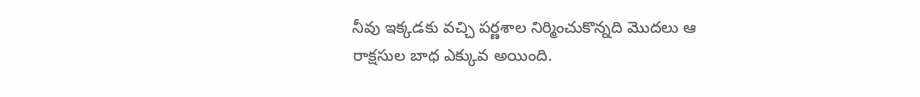నీవు ఇక్కడకు వచ్చి పర్ణశాల నిర్మించుకొన్నది మొదలు ఆ రాక్షసుల బాధ ఎక్కువ అయింది.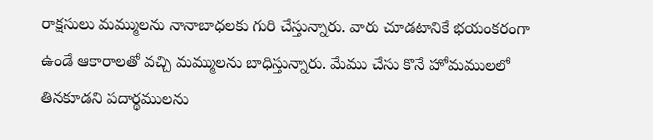రాక్షసులు మమ్ములను నానాబాధలకు గురి చేస్తున్నారు. వారు చూడటానికే భయంకరంగా ఉండే ఆకారాలతో వచ్చి మమ్ములను బాధిస్తున్నారు. మేము చేసు కొనే హోమములలో తినకూడని పదార్థములను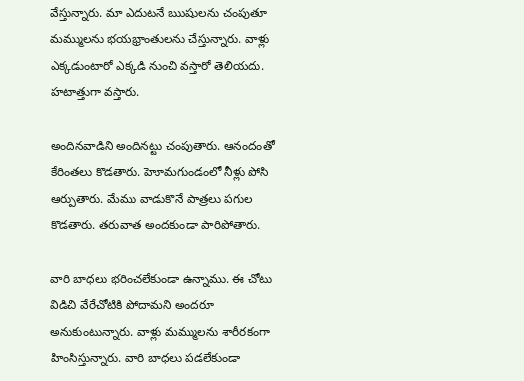వేస్తున్నారు. మా ఎదుటనే ఋషులను చంపుతూ మమ్ములను భయభ్రాంతులను చేస్తున్నారు. వాళ్లు ఎక్కడుంటారో ఎక్కడి నుంచి వస్తారో తెలియదు. హటాత్తుగా వస్తారు.

అందినవాడిని అందినట్టు చంపుతారు. ఆనందంతో కేరింతలు కొడతారు. హెూమగుండంలో నీళ్లు పోసి ఆర్పుతారు. మేము వాడుకొనే పాత్రలు పగుల కొడతారు. తరువాత అందకుండా పారిపోతారు.

వారి బాధలు భరించలేకుండా ఉన్నాము. ఈ చోటు విడిచి వేరేచోటికి పోదామని అందరూ అనుకుంటున్నారు. వాళ్లు మమ్ములను శారీరకంగా హింసిస్తున్నారు. వారి బాధలు పడలేకుండా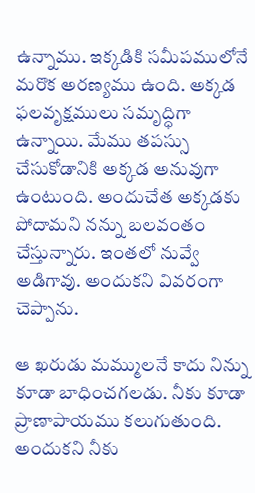ఉన్నాము. ఇక్కడికి సమీపములోనే మరొక అరణ్యము ఉంది. అక్కడ ఫలవృక్షములు సమృద్ధిగా ఉన్నాయి. మేము తపస్సు చేసుకోడానికి అక్కడ అనువుగా ఉంటుంది. అందుచేత అక్కడకు పోదామని నన్ను బలవంతం చేస్తున్నారు. ఇంతలో నువ్వే అడిగావు. అందుకని వివరంగా చెప్పాను.

ఆ ఖరుడు మమ్ములనే కాదు నిన్ను కూడా బాధించగలడు. నీకు కూడా ప్రాణాపాయము కలుగుతుంది. అందుకని నీకు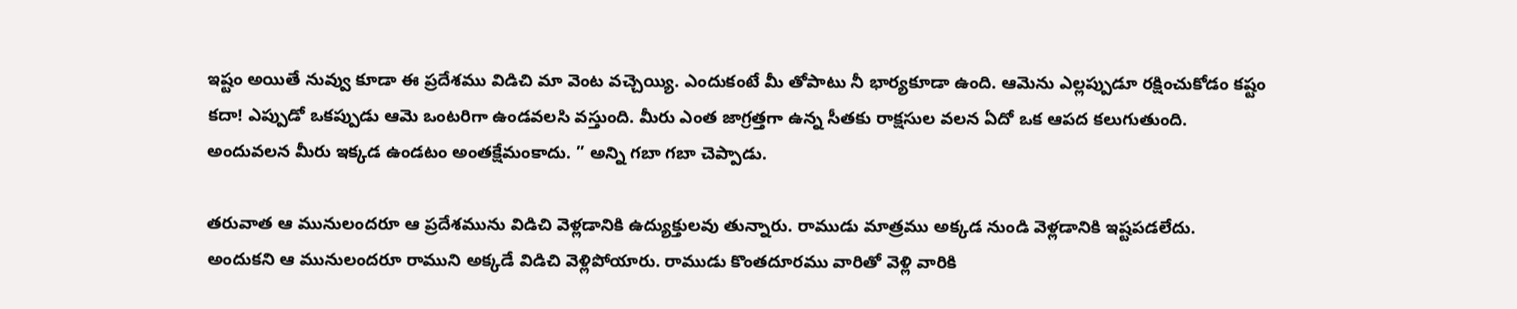ఇష్టం అయితే నువ్వు కూడా ఈ ప్రదేశము విడిచి మా వెంట వచ్చెయ్యి. ఎందుకంటే మీ తోపాటు నీ భార్యకూడా ఉంది. ఆమెను ఎల్లప్పుడూ రక్షించుకోడం కష్టం కదా! ఎప్పుడో ఒకప్పుడు ఆమె ఒంటరిగా ఉండవలసి వస్తుంది. మీరు ఎంత జాగ్రత్తగా ఉన్న సీతకు రాక్షసుల వలన ఏదో ఒక ఆపద కలుగుతుంది. అందువలన మీరు ఇక్కడ ఉండటం అంతక్షేమంకాదు. ” అన్ని గబా గబా చెప్పాడు.

తరువాత ఆ మునులందరూ ఆ ప్రదేశమును విడిచి వెళ్లడానికి ఉద్యుక్తులవు తున్నారు. రాముడు మాత్రము అక్కడ నుండి వెళ్లడానికి ఇష్టపడలేదు. అందుకని ఆ మునులందరూ రాముని అక్కడే విడిచి వెళ్లిపోయారు. రాముడు కొంతదూరము వారితో వెళ్లి వారికి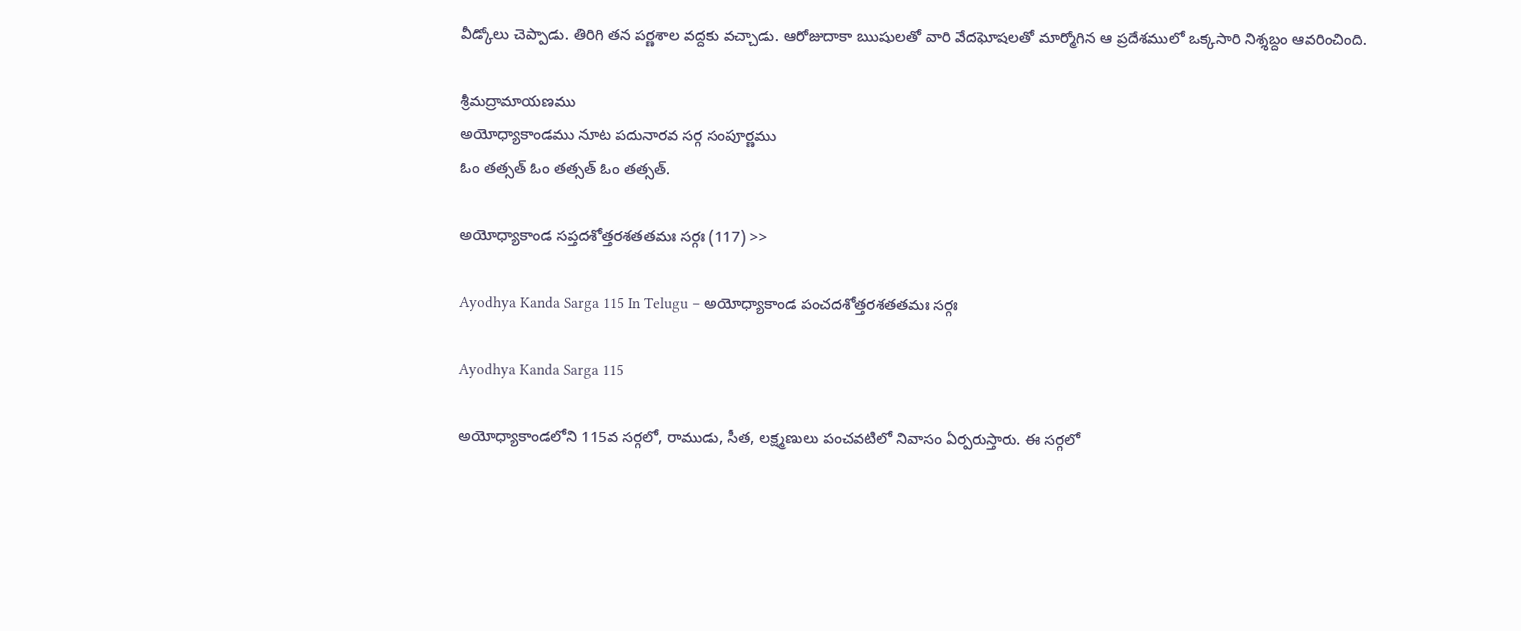వీడ్కోలు చెప్పాడు. తిరిగి తన పర్ణశాల వద్దకు వచ్చాడు. ఆరోజుదాకా ఋషులతో వారి వేదఘోషలతో మార్మోగిన ఆ ప్రదేశములో ఒక్కసారి నిశ్శబ్దం ఆవరించింది.

శ్రీమద్రామాయణము
అయోధ్యాకాండము నూట పదునారవ సర్గ సంపూర్ణము
ఓం తత్సత్ ఓం తత్సత్ ఓం తత్సత్.

అయోధ్యాకాండ సప్తదశోత్తరశతతమః సర్గః (117) >>

Ayodhya Kanda Sarga 115 In Telugu – అయోధ్యాకాండ పంచదశోత్తరశతతమః సర్గః

Ayodhya Kanda Sarga 115

అయోధ్యాకాండలోని 115వ సర్గలో, రాముడు, సీత, లక్ష్మణులు పంచవటిలో నివాసం ఏర్పరుస్తారు. ఈ సర్గలో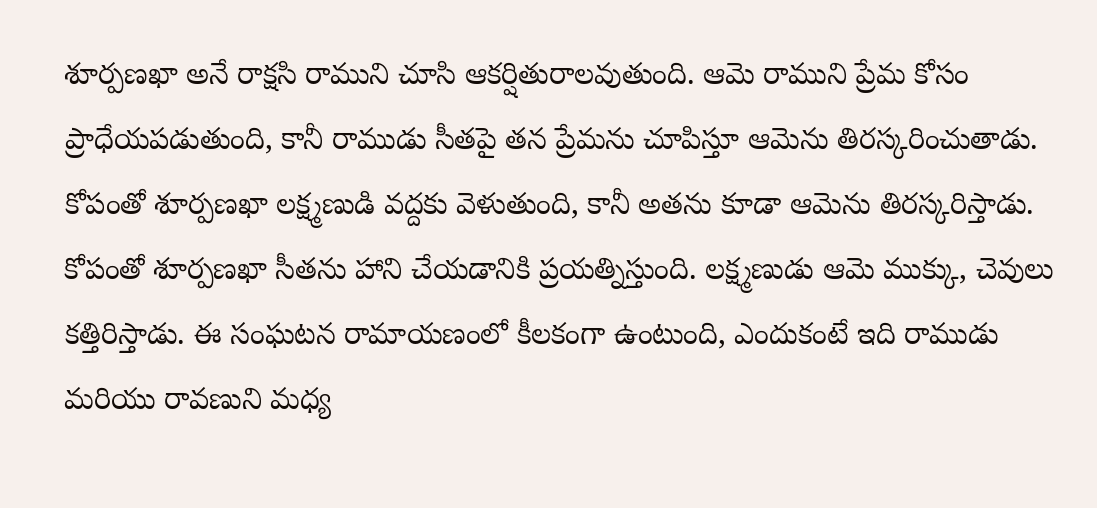శూర్పణఖా అనే రాక్షసి రాముని చూసి ఆకర్షితురాలవుతుంది. ఆమె రాముని ప్రేమ కోసం ప్రాధేయపడుతుంది, కానీ రాముడు సీతపై తన ప్రేమను చూపిస్తూ ఆమెను తిరస్కరించుతాడు. కోపంతో శూర్పణఖా లక్ష్మణుడి వద్దకు వెళుతుంది, కానీ అతను కూడా ఆమెను తిరస్కరిస్తాడు. కోపంతో శూర్పణఖా సీతను హాని చేయడానికి ప్రయత్నిస్తుంది. లక్ష్మణుడు ఆమె ముక్కు, చెవులు కత్తిరిస్తాడు. ఈ సంఘటన రామాయణంలో కీలకంగా ఉంటుంది, ఎందుకంటే ఇది రాముడు మరియు రావణుని మధ్య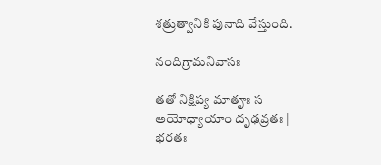శత్రుత్వానికి పునాది వేస్తుంది.

నందిగ్రామనివాసః

తతో నిక్షిప్య మాతౄః స అయోధ్యాయాం దృఢవ్రతః |
భరతః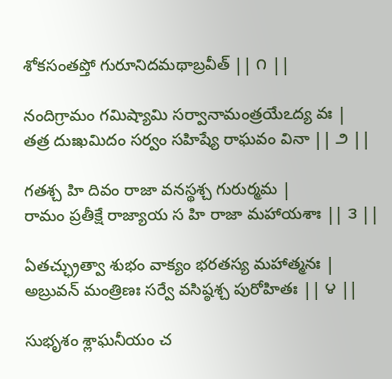శోకసంతప్తో గురూనిదమథాబ్రవీత్ || ౧ ||

నందిగ్రామం గమిష్యామి సర్వానామంత్రయేఽద్య వః |
తత్ర దుఃఖమిదం సర్వం సహిష్యే రాఘవం వినా || ౨ ||

గతశ్చ హి దివం రాజా వనస్థశ్చ గురుర్మమ |
రామం ప్రతీక్షే రాజ్యాయ స హి రాజా మహాయశాః || ౩ ||

ఏతచ్ఛ్రుత్వా శుభం వాక్యం భరతస్య మహాత్మనః |
అబ్రువన్ మంత్రిణః సర్వే వసిష్ఠశ్చ పురోహితః || ౪ ||

సుభృశం శ్లాఘనీయం చ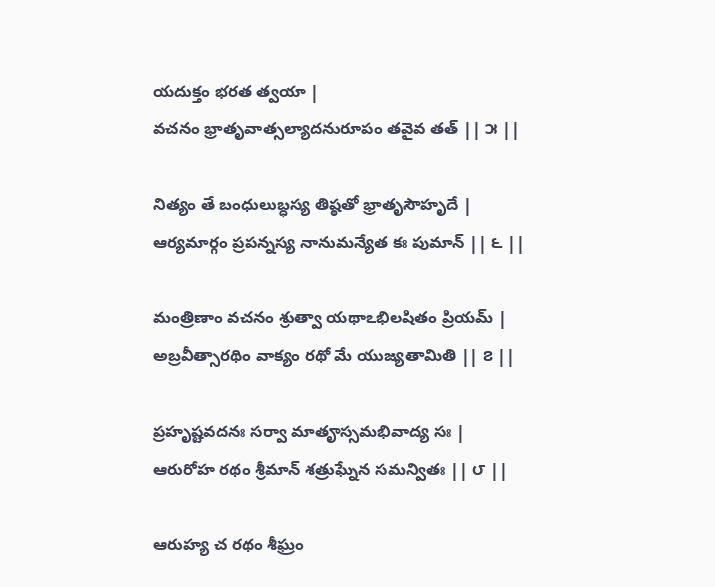యదుక్తం భరత త్వయా |
వచనం భ్రాతృవాత్సల్యాదనురూపం తవైవ తత్ || ౫ ||

నిత్యం తే బంధులుబ్ధస్య తిష్ఠతో భ్రాతృసౌహృదే |
ఆర్యమార్గం ప్రపన్నస్య నానుమన్యేత కః పుమాన్ || ౬ ||

మంత్రిణాం వచనం శ్రుత్వా యథాఽభిలషితం ప్రియమ్ |
అబ్రవీత్సారథిం వాక్యం రథో మే యుజ్యతామితి || ౭ ||

ప్రహృష్టవదనః సర్వా మాతౄస్సమభివాద్య సః |
ఆరురోహ రథం శ్రీమాన్ శత్రుఘ్నేన సమన్వితః || ౮ ||

ఆరుహ్య చ రథం శీఘ్రం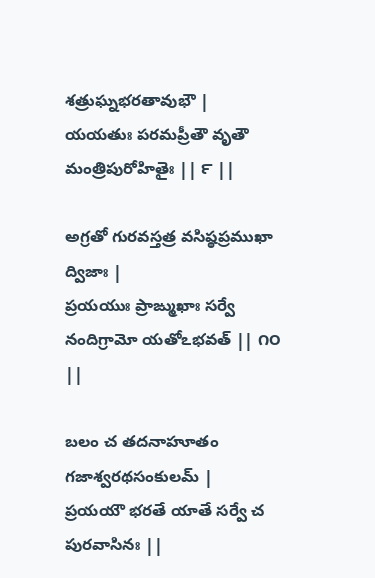శత్రుఘ్నభరతావుభౌ |
యయతుః పరమప్రీతౌ వృతౌ మంత్రిపురోహితైః || ౯ ||

అగ్రతో గురవస్తత్ర వసిష్ఠప్రముఖా ద్విజాః |
ప్రయయుః ప్రాఙ్ముఖాః సర్వే నందిగ్రామో యతోఽభవత్ || ౧౦ ||

బలం చ తదనాహూతం గజాశ్వరథసంకులమ్ |
ప్రయయౌ భరతే యాతే సర్వే చ పురవాసినః ||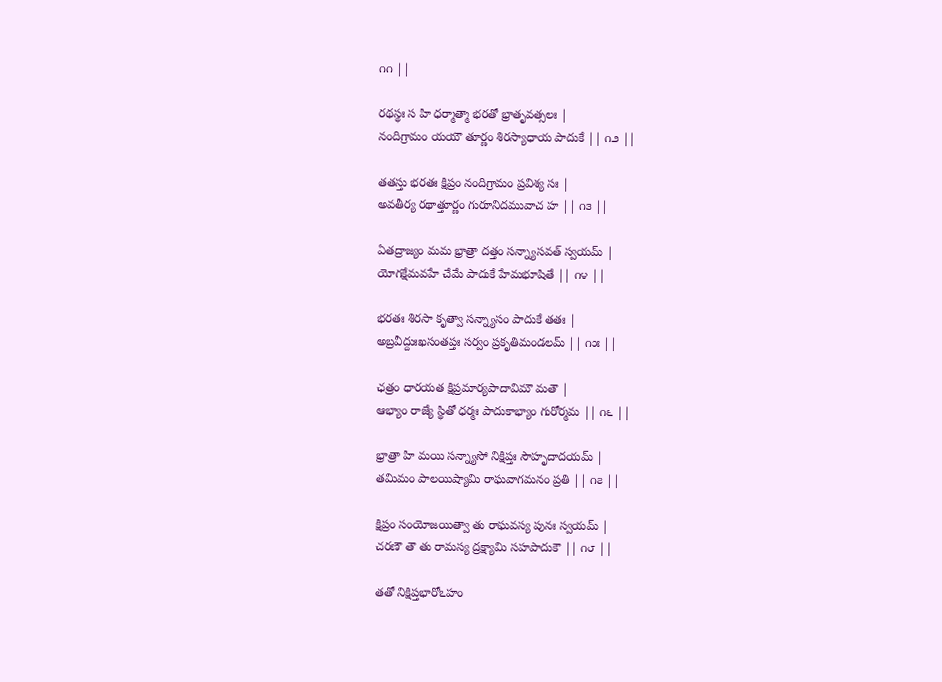౧౧ ||

రథస్థః స హి ధర్మాత్మా భరతో భ్రాతృవత్సలః |
నందిగ్రామం యయౌ తూర్ణం శిరస్యాధాయ పాదుకే || ౧౨ ||

తతస్తు భరతః క్షిప్రం నందిగ్రామం ప్రవిశ్య సః |
అవతీర్య రథాత్తూర్ణం గురూనిదమువాచ హ || ౧౩ ||

ఏతద్రాజ్యం మమ భ్రాత్రా దత్తం సన్న్యాసవత్ స్వయమ్ |
యోగక్షేమవహే చేమే పాదుకే హేమభూషితే || ౧౪ ||

భరతః శిరసా కృత్వా సన్న్యాసం పాదుకే తతః |
అబ్రవీద్దుఃఖసంతప్తః సర్వం ప్రకృతిమండలమ్ || ౧౫ ||

ఛత్రం ధారయత క్షిప్రమార్యపాదావిమౌ మతౌ |
ఆభ్యాం రాజ్యే స్థితో ధర్మః పాదుకాభ్యాం గురోర్మమ || ౧౬ ||

భ్రాత్రా హి మయి సన్న్యాసో నిక్షిప్తః సౌహృదాదయమ్ |
తమిమం పాలయిష్యామి రాఘవాగమనం ప్రతి || ౧౭ ||

క్షిప్రం సంయోజయిత్వా తు రాఘవస్య పునః స్వయమ్ |
చరణౌ తౌ తు రామస్య ద్రక్ష్యామి సహపాదుకౌ || ౧౮ ||

తతో నిక్షిప్తభారోఽహం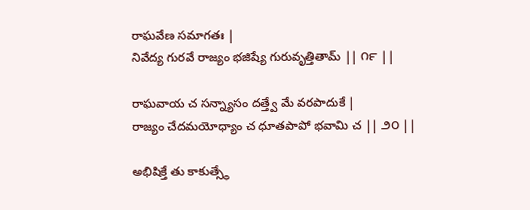రాఘవేణ సమాగతః |
నివేద్య గురవే రాజ్యం భజిష్యే గురువృత్తితామ్ || ౧౯ ||

రాఘవాయ చ సన్న్యాసం దత్త్వే మే వరపాదుకే |
రాజ్యం చేదమయోధ్యాం చ ధూతపాపో భవామి చ || ౨౦ ||

అభిషిక్తే తు కాకుత్స్థే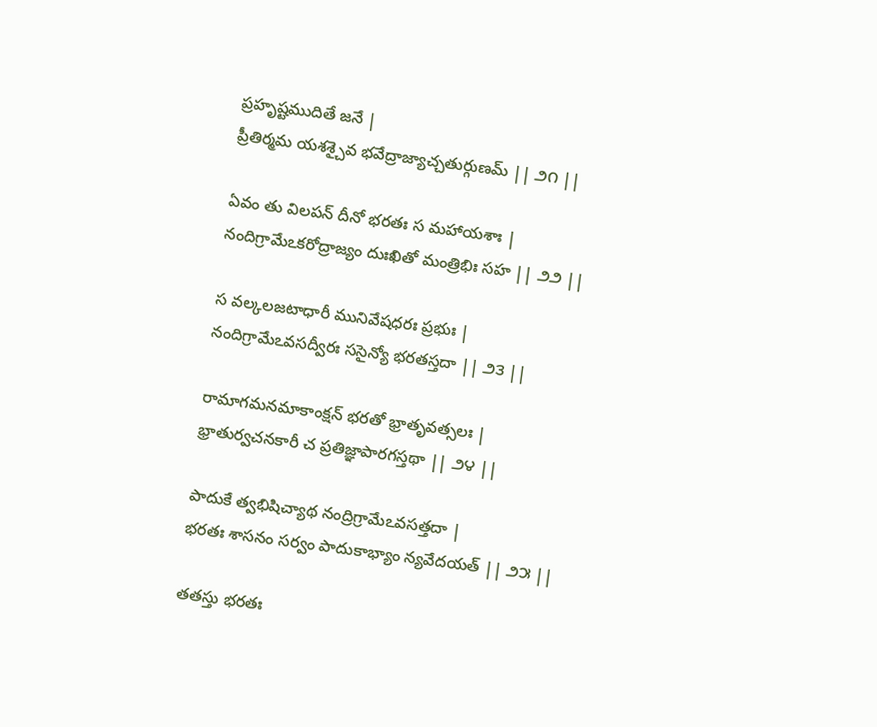ప్రహృష్టముదితే జనే |
ప్రీతిర్మమ యశశ్చైవ భవేద్రాజ్యాచ్చతుర్గుణమ్ || ౨౧ ||

ఏవం తు విలపన్ దీనో భరతః స మహాయశాః |
నందిగ్రామేఽకరోద్రాజ్యం దుఃఖితో మంత్రిభిః సహ || ౨౨ ||

స వల్కలజటాధారీ మునివేషధరః ప్రభుః |
నందిగ్రామేఽవసద్వీరః ససైన్యో భరతస్తదా || ౨౩ ||

రామాగమనమాకాంక్షన్ భరతో భ్రాతృవత్సలః |
భ్రాతుర్వచనకారీ చ ప్రతిజ్ఞాపారగస్తథా || ౨౪ ||

పాదుకే త్వభిషిచ్యాథ నంద్రిగ్రామేఽవసత్తదా |
భరతః శాసనం సర్వం పాదుకాభ్యాం న్యవేదయత్ || ౨౫ ||

తతస్తు భరతః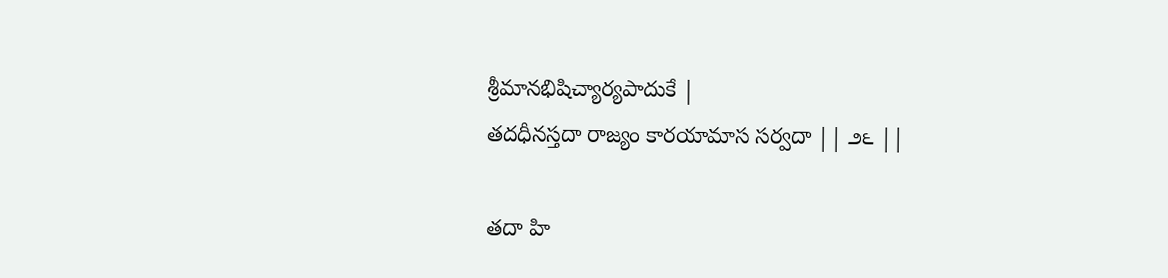శ్రీమానభిషిచ్యార్యపాదుకే |
తదధీనస్తదా రాజ్యం కారయామాస సర్వదా || ౨౬ ||

తదా హి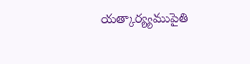యత్కార్య్యముపైతి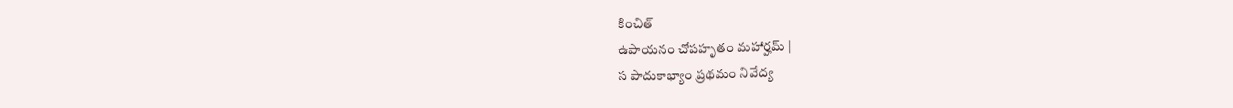కించిత్
ఉపాయనం చోపహృతం మహార్హమ్ |
స పాదుకాభ్యాం ప్రథమం నివేద్య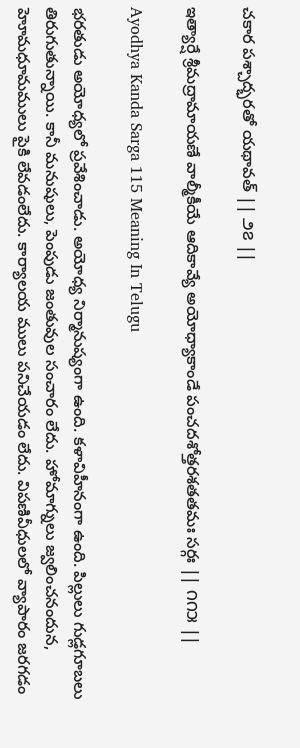చకార పశ్చాద్భరతో యథావత్ || ౨౭ ||

ఇత్యార్షే శ్రీమద్రామాయణే వాల్మీకీయే ఆదికావ్యే అయోధ్యాకాండే పంచదశోత్తరశతతమః సర్గః || ౧౧౫ ||

Ayodhya Kanda Sarga 115 Meaning In Telugu

భరతుడు అయోధ్యలో ప్రవేశించాడు. అయోధ్య నిర్మానుష్యంగా ఉంది. కళావిహీనంగా ఉంది. పిల్లులు గుడ్లగూబలు తిరుగుతున్నాయి. కానీ మనుషులు, పెంపుడు జంతువుల సంచారం లేదు. హోమాగ్నులు జ్వలించనందున, హెూమధూమములు పైకి లేవడంలేదు. కార్యాలయ ములు పనిచేయడం లేదు. విపణివీధులలో వ్యాపారం జరగడం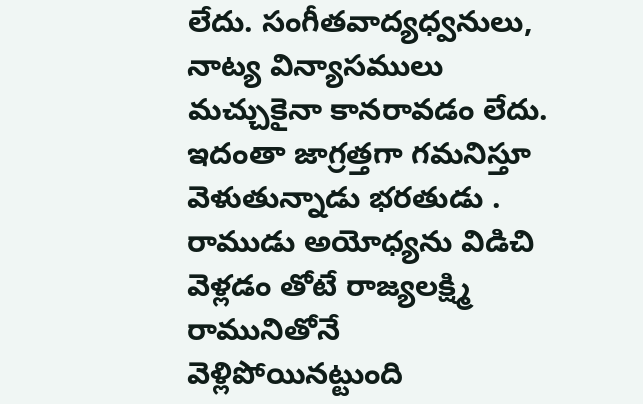లేదు. సంగీతవాద్యధ్వనులు, నాట్య విన్యాసములు మచ్చుకైనా కానరావడం లేదు.
ఇదంతా జాగ్రత్తగా గమనిస్తూ వెళుతున్నాడు భరతుడు . రాముడు అయోధ్యను విడిచి వెళ్లడం తోటే రాజ్యలక్ష్మి రామునితోనే వెళ్లిపోయినట్టుంది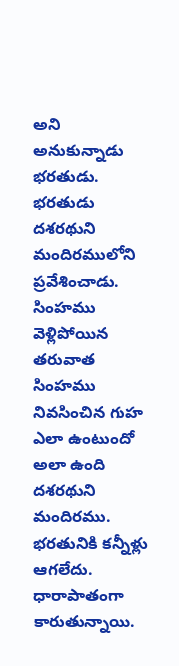అని అనుకున్నాడు భరతుడు. భరతుడు దశరథుని మందిరములోని ప్రవేశించాడు. సింహము వెళ్లిపోయిన తరువాత సింహము నివసించిన గుహ ఎలా ఉంటుందో అలా ఉంది దశరథుని మందిరము. భరతునికి కన్నీళ్లు ఆగలేదు. ధారాపాతంగా కారుతున్నాయి.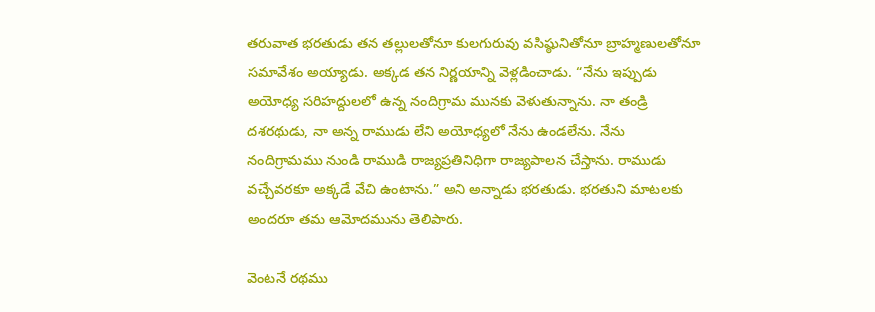తరువాత భరతుడు తన తల్లులతోనూ కులగురువు వసిష్ఠునితోనూ బ్రాహ్మణులతోనూ సమావేశం అయ్యాడు. అక్కడ తన నిర్ణయాన్ని వెళ్లడించాడు. “నేను ఇప్పుడు అయోధ్య సరిహద్దులలో ఉన్న నందిగ్రామ మునకు వెళుతున్నాను. నా తండ్రి దశరథుడు, నా అన్న రాముడు లేని అయోధ్యలో నేను ఉండలేను. నేను నందిగ్రామము నుండి రాముడి రాజ్యప్రతినిధిగా రాజ్యపాలన చేస్తాను. రాముడు వచ్చేవరకూ అక్కడే వేచి ఉంటాను.” అని అన్నాడు భరతుడు. భరతుని మాటలకు అందరూ తమ ఆమోదమును తెలిపారు.

వెంటనే రథము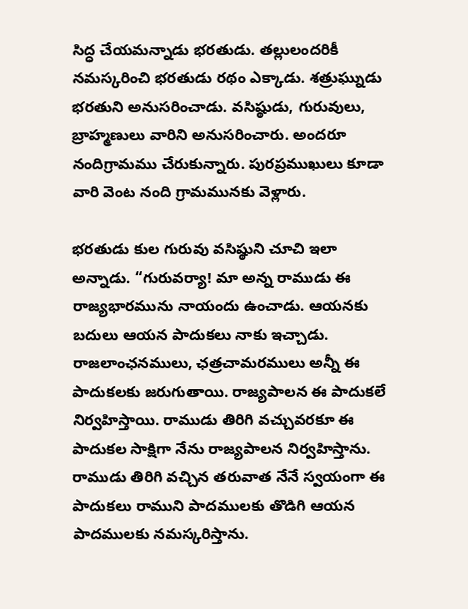సిద్ధ చేయమన్నాడు భరతుడు. తల్లులందరికీ నమస్కరించి భరతుడు రథం ఎక్కాడు. శత్రుఘ్నుడు భరతుని అనుసరించాడు. వసిష్ఠుడు, గురువులు, బ్రాహ్మణులు వారిని అనుసరించారు. అందరూ నందిగ్రామము చేరుకున్నారు. పురప్రముఖులు కూడా వారి వెంట నంది గ్రామమునకు వెళ్లారు.

భరతుడు కుల గురువు వసిష్ఠుని చూచి ఇలా అన్నాడు. “గురువర్యా! మా అన్న రాముడు ఈ రాజ్యభారమును నాయందు ఉంచాడు. ఆయనకు బదులు ఆయన పాదుకలు నాకు ఇచ్చాడు. రాజలాంఛనములు, ఛత్రచామరములు అన్నీ ఈ పాదుకలకు జరుగుతాయి. రాజ్యపాలన ఈ పాదుకలే నిర్వహిస్తాయి. రాముడు తిరిగి వచ్చువరకూ ఈ పాదుకల సాక్షిగా నేను రాజ్యపాలన నిర్వహిస్తాను. రాముడు తిరిగి వచ్చిన తరువాత నేనే స్వయంగా ఈ పాదుకలు రాముని పాదములకు తొడిగి ఆయన పాదములకు నమస్కరిస్తాను.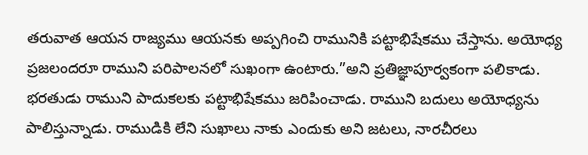తరువాత ఆయన రాజ్యము ఆయనకు అప్పగించి రామునికి పట్టాభిషేకము చేస్తాను. అయోధ్య ప్రజలందరూ రాముని పరిపాలనలో సుఖంగా ఉంటారు.”అని ప్రతిజ్ఞాపూర్వకంగా పలికాడు. భరతుడు రాముని పాదుకలకు పట్టాభిషేకము జరిపించాడు. రాముని బదులు అయోధ్యను పాలిస్తున్నాడు. రాముడికి లేని సుఖాలు నాకు ఎందుకు అని జటలు, నారచీరలు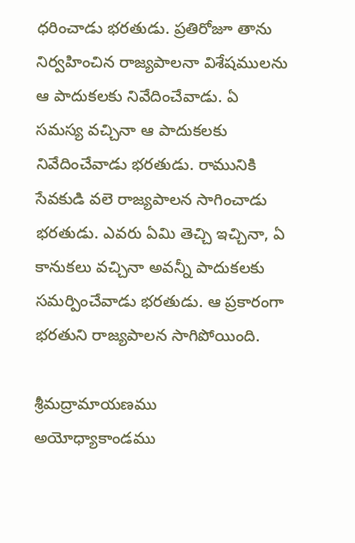ధరించాడు భరతుడు. ప్రతిరోజూ తాను నిర్వహించిన రాజ్యపాలనా విశేషములను ఆ పాదుకలకు నివేదించేవాడు. ఏ సమస్య వచ్చినా ఆ పాదుకలకు నివేదించేవాడు భరతుడు. రామునికి సేవకుడి వలె రాజ్యపాలన సాగించాడు భరతుడు. ఎవరు ఏమి తెచ్చి ఇచ్చినా, ఏ కానుకలు వచ్చినా అవన్నీ పాదుకలకు సమర్పించేవాడు భరతుడు. ఆ ప్రకారంగా భరతుని రాజ్యపాలన సాగిపోయింది.

శ్రీమద్రామాయణము
అయోధ్యాకాండము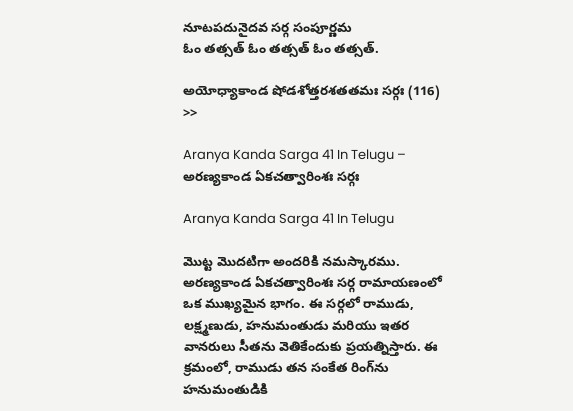నూటపదునైదవ సర్గ సంపూర్ణమ
ఓం తత్సత్ ఓం తత్సత్ ఓం తత్సత్.

అయోధ్యాకాండ షోడశోత్తరశతతమః సర్గః (116) >>

Aranya Kanda Sarga 41 In Telugu – అరణ్యకాండ ఏకచత్వారింశః సర్గః

Aranya Kanda Sarga 41 In Telugu

మొట్ట మొదటిగా అందరికి నమస్కారము. అరణ్యకాండ ఏకచత్వారింశః సర్గ రామాయణంలో ఒక ముఖ్యమైన భాగం. ఈ సర్గలో రాముడు, లక్ష్మణుడు, హనుమంతుడు మరియు ఇతర వానరులు సీతను వెతికేందుకు ప్రయత్నిస్తారు. ఈ క్రమంలో, రాముడు తన సంకేత రింగ్‌ను హనుమంతుడికి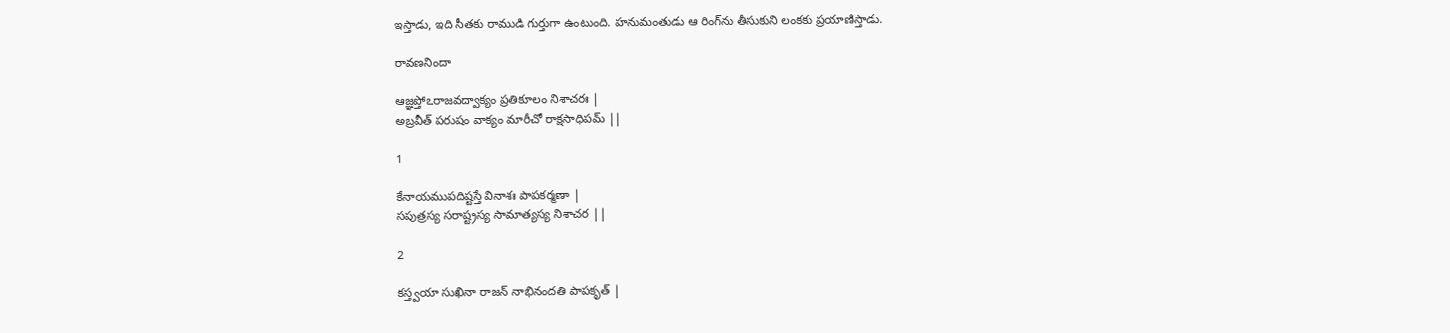ఇస్తాడు, ఇది సీతకు రాముడి గుర్తుగా ఉంటుంది. హనుమంతుడు ఆ రింగ్‌ను తీసుకుని లంకకు ప్రయాణిస్తాడు.

రావణనిందా

ఆజ్ఞప్తోఽరాజవద్వాక్యం ప్రతికూలం నిశాచరః |
అబ్రవీత్ పరుషం వాక్యం మారీచో రాక్షసాధిపమ్ ||

1

కేనాయముపదిష్టస్తే వినాశః పాపకర్మణా |
సపుత్రస్య సరాష్ట్రస్య సామాత్యస్య నిశాచర ||

2

కస్త్వయా సుఖినా రాజన్ నాభినందతి పాపకృత్ |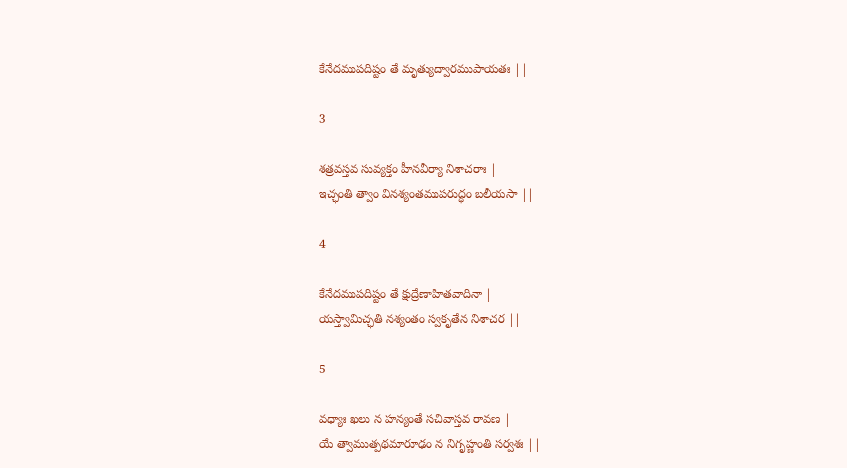కేనేదముపదిష్టం తే మృత్యుద్వారముపాయతః ||

3

శత్రవస్తవ సువ్యక్తం హీనవీర్యా నిశాచరాః |
ఇచ్ఛంతి త్వాం వినశ్యంతముపరుద్ధం బలీయసా ||

4

కేనేదముపదిష్టం తే క్షుద్రేణాహితవాదినా |
యస్త్వామిచ్ఛతి నశ్యంతం స్వకృతేన నిశాచర ||

5

వధ్యాః ఖలు న హన్యంతే సచివాస్తవ రావణ |
యే త్వాముత్పథమారూఢం న నిగృహ్ణంతి సర్వశః ||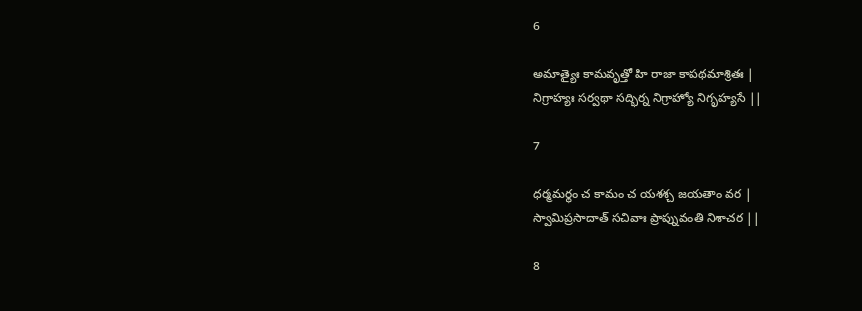6

అమాత్యైః కామవృత్తో హి రాజా కాపథమాశ్రితః |
నిగ్రాహ్యః సర్వథా సద్భిర్న నిగ్రాహ్యో నిగృహ్యసే ||

7

ధర్మమర్థం చ కామం చ యశశ్చ జయతాం వర |
స్వామిప్రసాదాత్ సచివాః ప్రాప్నువంతి నిశాచర ||

8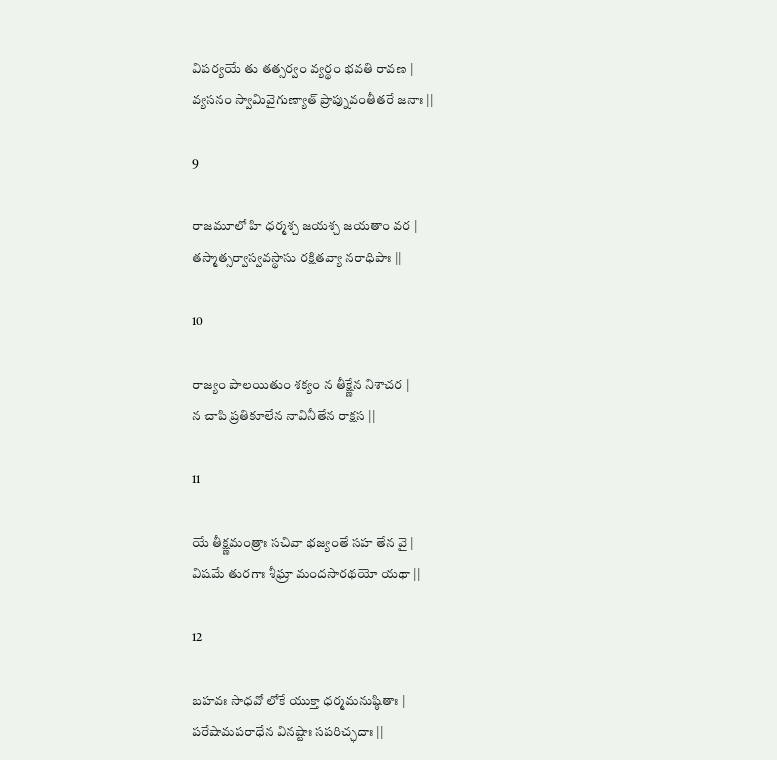విపర్యయే తు తత్సర్వం వ్యర్థం భవతి రావణ |
వ్యసనం స్వామివైగుణ్యాత్ ప్రాప్నువంతీతరే జనాః ||

9

రాజమూలో హి ధర్మశ్చ జయశ్చ జయతాం వర |
తస్మాత్సర్వాస్వవస్థాసు రక్షితవ్యా నరాధిపాః ||

10

రాజ్యం పాలయితుం శక్యం న తీక్ష్ణేన నిశాచర |
న చాపి ప్రతికూలేన నావినీతేన రాక్షస ||

11

యే తీక్ష్ణమంత్రాః సచివా భజ్యంతే సహ తేన వై |
విషమే తురగాః శీఘ్రా మందసారథయో యథా ||

12

బహవః సాధవో లోకే యుక్తా ధర్మమనుష్ఠితాః |
పరేషామపరాధేన వినష్టాః సపరిచ్ఛదాః ||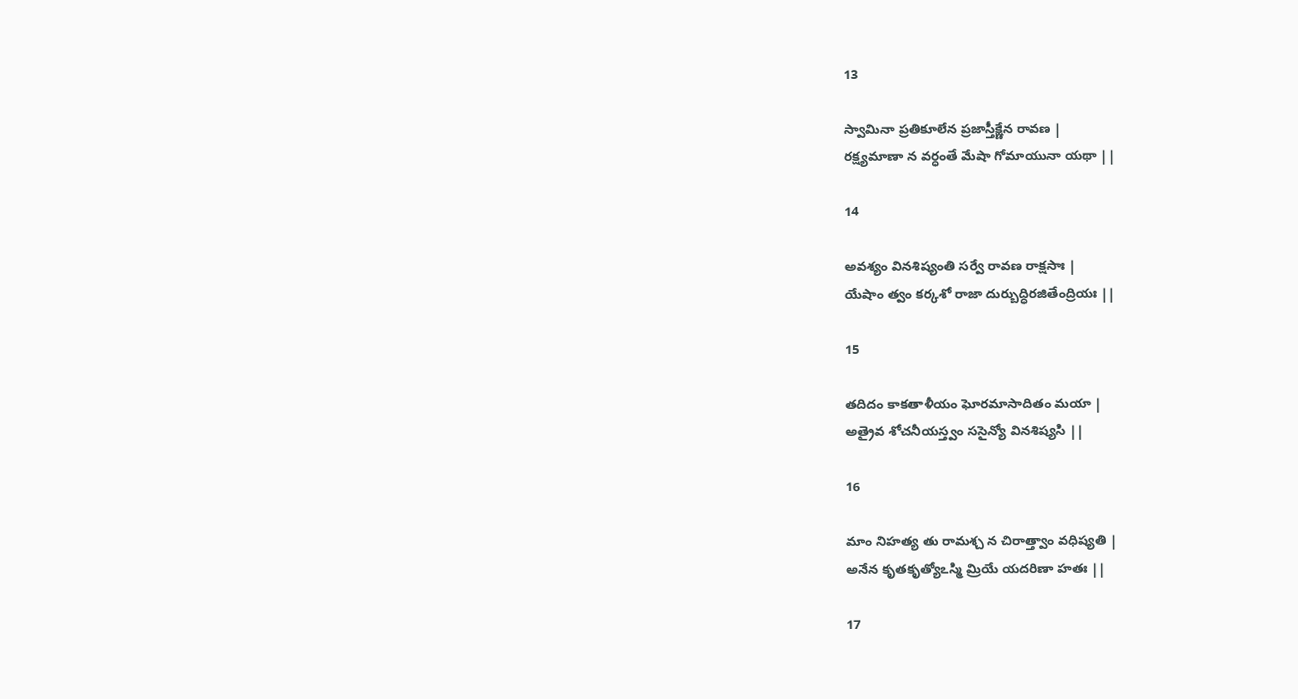13

స్వామినా ప్రతికూలేన ప్రజాస్తీక్ష్ణేన రావణ |
రక్ష్యమాణా న వర్ధంతే మేషా గోమాయునా యథా ||

14

అవశ్యం వినశిష్యంతి సర్వే రావణ రాక్షసాః |
యేషాం త్వం కర్కశో రాజా దుర్బుద్ధిరజితేంద్రియః ||

15

తదిదం కాకతాళీయం ఘోరమాసాదితం మయా |
అత్రైవ శోచనీయస్త్వం ససైన్యో వినశిష్యసి ||

16

మాం నిహత్య తు రామశ్చ న చిరాత్త్వాం వధిష్యతి |
అనేన కృతకృత్యోఽస్మి మ్రియే యదరిణా హతః ||

17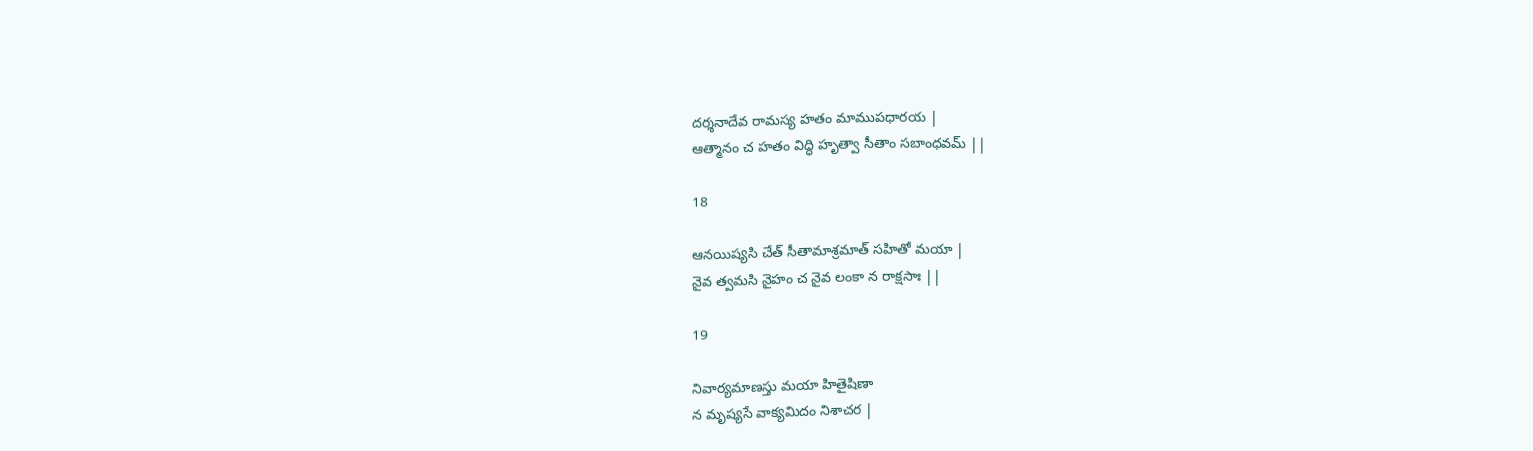దర్శనాదేవ రామస్య హతం మాముపధారయ |
ఆత్మానం చ హతం విద్ధి హృత్వా సీతాం సబాంధవమ్ ||

18

ఆనయిష్యసి చేత్ సీతామాశ్రమాత్ సహితో మయా |
నైవ త్వమసి నైహం చ నైవ లంకా న రాక్షసాః ||

19

నివార్యమాణస్తు మయా హితైషిణా
న మృష్యసే వాక్యమిదం నిశాచర |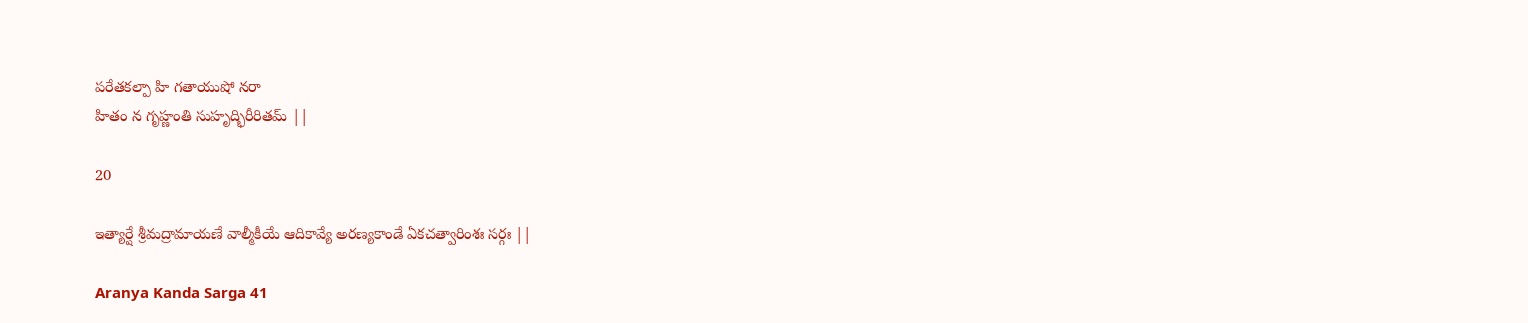పరేతకల్పా హి గతాయుషో నరా
హితం న గృహ్ణంతి సుహృద్భిరీరితమ్ ||

20

ఇత్యార్షే శ్రీమద్రామాయణే వాల్మీకీయే ఆదికావ్యే అరణ్యకాండే ఏకచత్వారింశః సర్గః ||

Aranya Kanda Sarga 41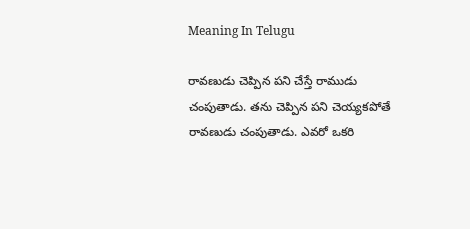Meaning In Telugu

రావణుడు చెప్పిన పని చేస్తే రాముడు చంపుతాడు. తను చెప్పిన పని చెయ్యకపోతే రావణుడు చంపుతాడు. ఎవరో ఒకరి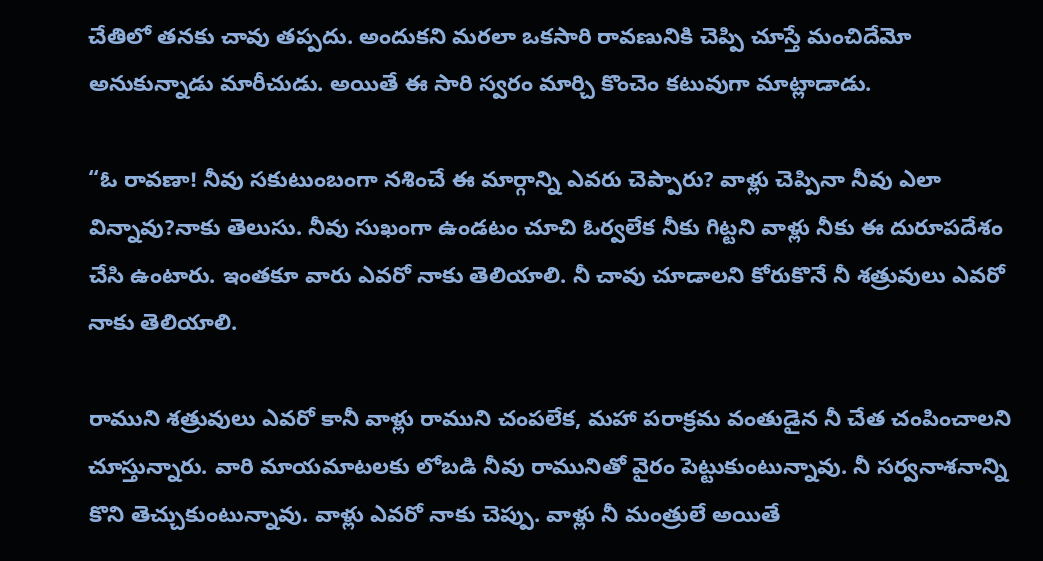చేతిలో తనకు చావు తప్పదు. అందుకని మరలా ఒకసారి రావణునికి చెప్పి చూస్తే మంచిదేమో అనుకున్నాడు మారీచుడు. అయితే ఈ సారి స్వరం మార్చి కొంచెం కటువుగా మాట్లాడాడు.

“ఓ రావణా! నీవు సకుటుంబంగా నశించే ఈ మార్గాన్ని ఎవరు చెప్పారు? వాళ్లు చెప్పినా నీవు ఎలా విన్నావు?నాకు తెలుసు. నీవు సుఖంగా ఉండటం చూచి ఓర్వలేక నీకు గిట్టని వాళ్లు నీకు ఈ దురూపదేశం చేసి ఉంటారు. ఇంతకూ వారు ఎవరో నాకు తెలియాలి. నీ చావు చూడాలని కోరుకొనే నీ శత్రువులు ఎవరో నాకు తెలియాలి.

రాముని శత్రువులు ఎవరో కానీ వాళ్లు రాముని చంపలేక, మహా పరాక్రమ వంతుడైన నీ చేత చంపించాలని చూస్తున్నారు. వారి మాయమాటలకు లోబడి నీవు రామునితో వైరం పెట్టుకుంటున్నావు. నీ సర్వనాశనాన్ని కొని తెచ్చుకుంటున్నావు. వాళ్లు ఎవరో నాకు చెప్పు. వాళ్లు నీ మంత్రులే అయితే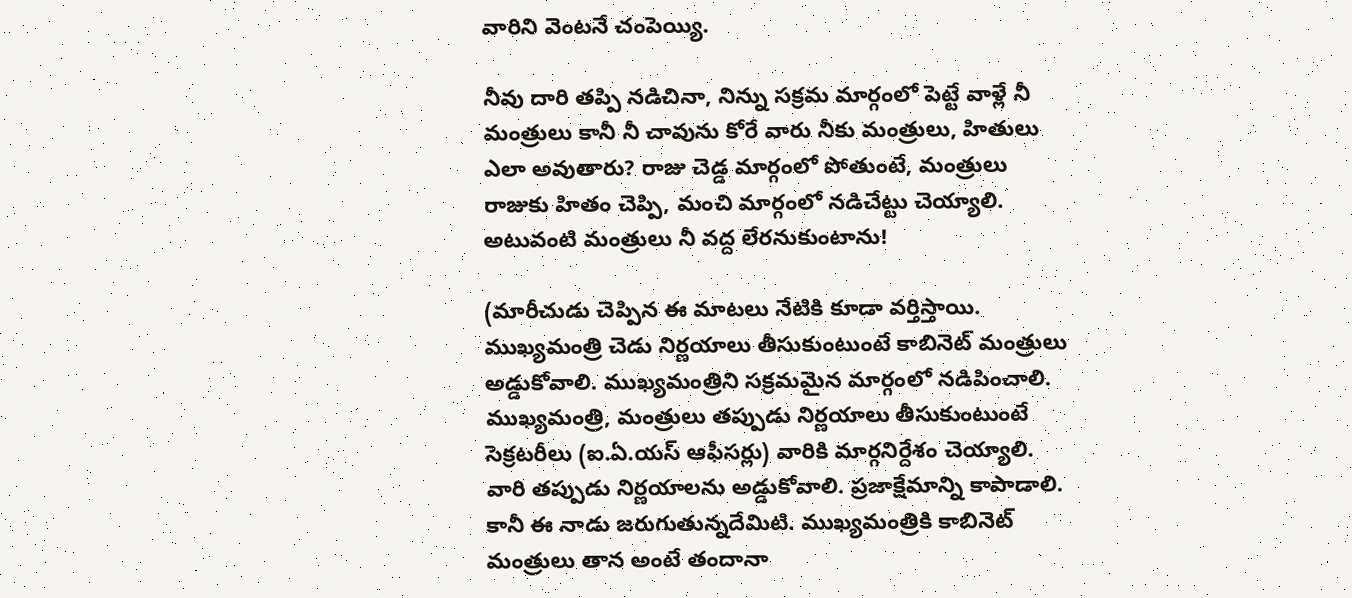వారిని వెంటనే చంపెయ్యి.

నీవు దారి తప్పి నడిచినా, నిన్ను సక్రమ మార్గంలో పెట్టే వాళ్లే నీ మంత్రులు కానీ నీ చావును కోరే వారు నీకు మంత్రులు, హితులు ఎలా అవుతారు? రాజు చెడ్డ మార్గంలో పోతుంటే, మంత్రులు రాజుకు హితం చెప్పి, మంచి మార్గంలో నడిచేట్టు చెయ్యాలి. అటువంటి మంత్రులు నీ వద్ద లేరనుకుంటాను!

(మారీచుడు చెప్పిన ఈ మాటలు నేటికి కూడా వర్తిస్తాయి. ముఖ్యమంత్రి చెడు నిర్ణయాలు తీసుకుంటుంటే కాబినెట్ మంత్రులు అడ్డుకోవాలి. ముఖ్యమంత్రిని సక్రమమైన మార్గంలో నడిపించాలి. ముఖ్యమంత్రి, మంత్రులు తప్పుడు నిర్ణయాలు తీసుకుంటుంటే సెక్రటరీలు (ఐ.ఏ.యస్ ఆఫీసర్లు) వారికి మార్గనిర్దేశం చెయ్యాలి. వారి తప్పుడు నిర్ణయాలను అడ్డుకోవాలి. ప్రజాక్షేమాన్ని కాపాడాలి. కానీ ఈ నాడు జరుగుతున్నదేమిటి. ముఖ్యమంత్రికి కాబినెట్ మంత్రులు తాన అంటే తందానా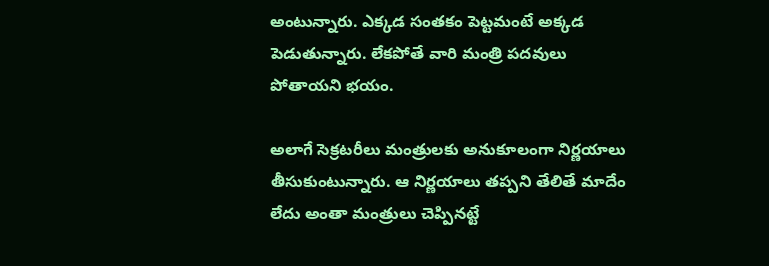అంటున్నారు. ఎక్కడ సంతకం పెట్టమంటే అక్కడ పెడుతున్నారు. లేకపోతే వారి మంత్రి పదవులు పోతాయని భయం.

అలాగే సెక్రటరీలు మంత్రులకు అనుకూలంగా నిర్ణయాలు తీసుకుంటున్నారు. ఆ నిర్ణయాలు తప్పని తేలితే మాదేం లేదు అంతా మంత్రులు చెప్పినట్టే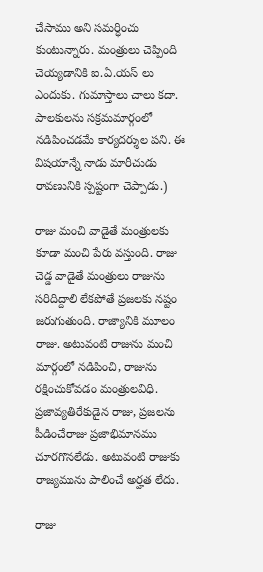చేసాము అని సమర్ధించు కుంటున్నారు. మంత్రులు చెప్పింది చెయ్యడానికి ఐ.ఏ.యస్ లు ఎందుకు. గుమాస్తాలు చాలు కదా. పాలకులను సక్రమమార్గంలో నడిపించడమే కార్యదర్శుల పని. ఈ విషయాన్నే నాడు మారీచుడు రావణునికి స్పష్టంగా చెప్పాడు.)

రాజు మంచి వాడైతే మంత్రులకు కూడా మంచి పేరు వస్తుంది. రాజు చెడ్డ వాడైతే మంత్రులు రాజును సరిదిద్దాలి లేకపోతే ప్రజలకు నష్టం జరుగుతుంది. రాజ్యానికి మూలం రాజు. అటువంటి రాజును మంచి మార్గంలో నడిపించి, రాజును రక్షించుకోవడం మంత్రులవిధి. ప్రజావ్యతిరేకుడైన రాజు, ప్రజలను పీడించేరాజు ప్రజాభిమానము చూరగొనలేడు. అటువంటి రాజుకు రాజ్యమును పాలించే అర్హత లేదు.

రాజు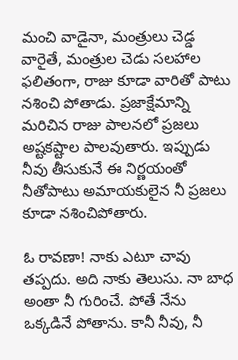మంచి వాడైనా, మంత్రులు చెడ్డ వారైతే, మంత్రుల చెడు సలహాల ఫలితంగా, రాజు కూడా వారితో పాటు నశించి పోతాడు. ప్రజాక్షేమాన్ని మరిచిన రాజు పాలనలో ప్రజలు అష్టకష్టాల పాలవుతారు. ఇప్పుడు నీవు తీసుకునే ఈ నిర్ణయంతో నీతోపాటు అమాయకులైన నీ ప్రజలు కూడా నశించిపోతారు.

ఓ రావణా! నాకు ఎటూ చావు తప్పదు. అది నాకు తెలుసు. నా బాధ అంతా నీ గురించే. పోతే నేను ఒక్కడినే పోతాను. కానీ నీవు, నీ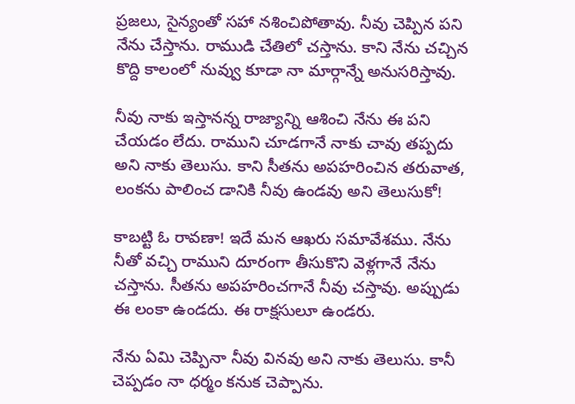ప్రజలు, సైన్యంతో సహా నశించిపోతావు. నీవు చెప్పిన పని నేను చేస్తాను. రాముడి చేతిలో చస్తాను. కాని నేను చచ్చిన కొద్ది కాలంలో నువ్వు కూడా నా మార్గాన్నే అనుసరిస్తావు.

నీవు నాకు ఇస్తానన్న రాజ్యాన్ని ఆశించి నేను ఈ పని చేయడం లేదు. రాముని చూడగానే నాకు చావు తప్పదు అని నాకు తెలుసు. కాని సీతను అపహరించిన తరువాత, లంకను పాలించ డానికి నీవు ఉండవు అని తెలుసుకో!

కాబట్టి ఓ రావణా! ఇదే మన ఆఖరు సమావేశము. నేను నీతో వచ్చి రాముని దూరంగా తీసుకొని వెళ్లగానే నేను చస్తాను. సీతను అపహరించగానే నీవు చస్తావు. అప్పుడు ఈ లంకా ఉండదు. ఈ రాక్షసులూ ఉండరు.

నేను ఏమి చెప్పినా నీవు వినవు అని నాకు తెలుసు. కానీ చెప్పడం నా ధర్మం కనుక చెప్పాను.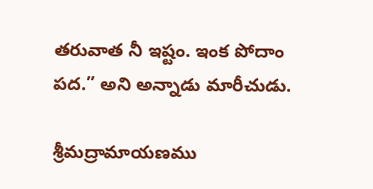తరువాత నీ ఇష్టం. ఇంక పోదాం పద.” అని అన్నాడు మారీచుడు.

శ్రీమద్రామాయణము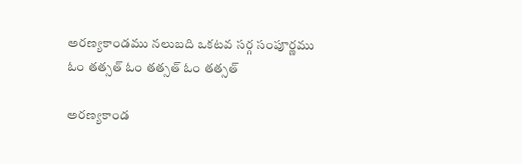అరణ్యకాండము నలుబది ఒకటవ సర్గ సంపూర్ణము
ఓం తత్సత్ ఓం తత్సత్ ఓం తత్సత్

అరణ్యకాండ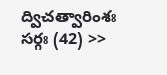ద్విచత్వారింశః సర్గః (42) >>